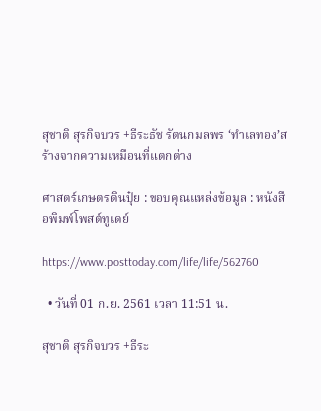สุชาติ สุรกิจบวร +ธีระธัช รัตนกมลพร ‘ทำเลทอง’สร้างจากความเหมือนที่แตกต่าง

ศาสตร์เกษตรดินปุ๋ย : ขอบคุณแหล่งข้อมูล : หนังสือพิมพ์โพสต์ทูเดย์

https://www.posttoday.com/life/life/562760

  • วันที่ 01 ก.ย. 2561 เวลา 11:51 น.

สุชาติ สุรกิจบวร +ธีระ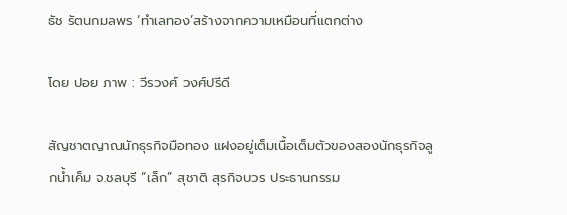ธัช รัตนกมลพร ‘ทำเลทอง’สร้างจากความเหมือนที่แตกต่าง

โดย ปอย ภาพ : วีรวงศ์ วงศ์ปรีดี

สัญชาตญาณนักธุรกิจมือทอง แฝงอยู่เต็มเนื้อเต็มตัวของสองนักธุรกิจลูกน้ำเค็ม จ.ชลบุรี “เล็ก” สุชาติ สุรกิจบวร ประธานกรรม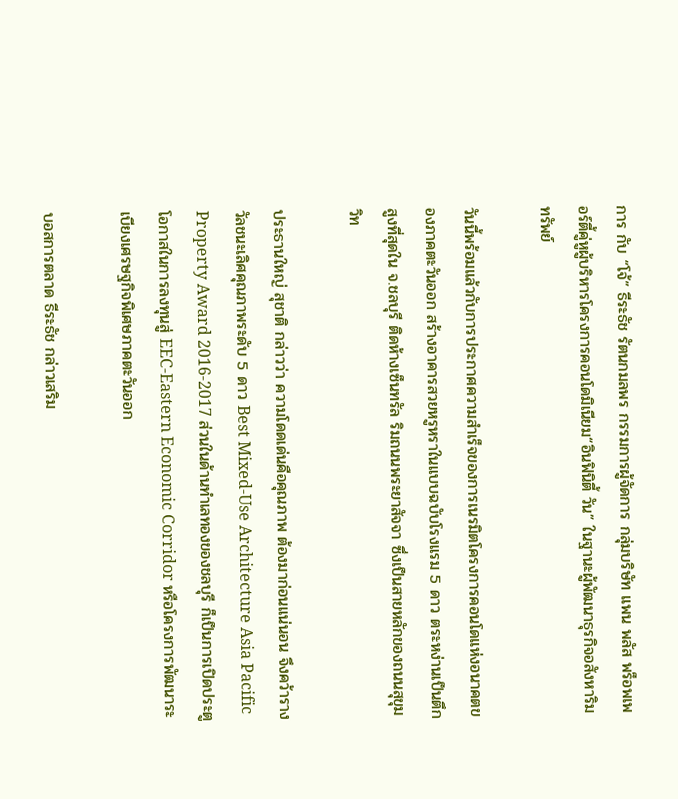การ กับ “โจ้” ธีระธัช รัตนกมลพร กรรมการผู้จัดการ กลุ่มบริษัท แพน พลัส พร็อพเพอร์ตี้คู่หูผู้บริหารโครงการคอนโดมิเนียม“อินฟินิตี้ วัน” ในฐานะผู้พัฒนาธุรกิจอสังหาริมทรัพย์

วันนี้พร้อมแล้วกับการประกาศความสำเร็จของการเนรมิตโครงการคอนโดแห่งอนาคตของภาคตะวันออก สร้างอาคารสวยหรูหราในแบบฉบับโรงแรม 5 ดาว ตระหง่านเป็นตึกสูงที่สุดใน จ.ชลบุรี ติดห้างเซ็นทรัล ริมถนนพระยาสัจจา ซึ่งเป็นสายหลักของถนนสุขุมวิท

ประธานใหญ่ สุชาติ กล่าวว่า ความโดดเด่นคือคุณภาพ ต้องมาก่อนแน่นอน จึงคว้ารางวัลชนะเลิศคุณภาพระดับ 5 ดาว Best Mixed-Use Architecture Asia Pacific Property Award 2016-2017 ส่วนในด้านทำเลทองของชลบุรี ก็เป็นการเปิดประตูโอกาสในการลงทุนสู่ EEC-Eastern Economic Corridor หรือโครงการพัฒนาระเบียงเศรษฐกิจพิเศษภาคตะวันออก

บอสการตลาด ธีระธัช กล่าวเสริม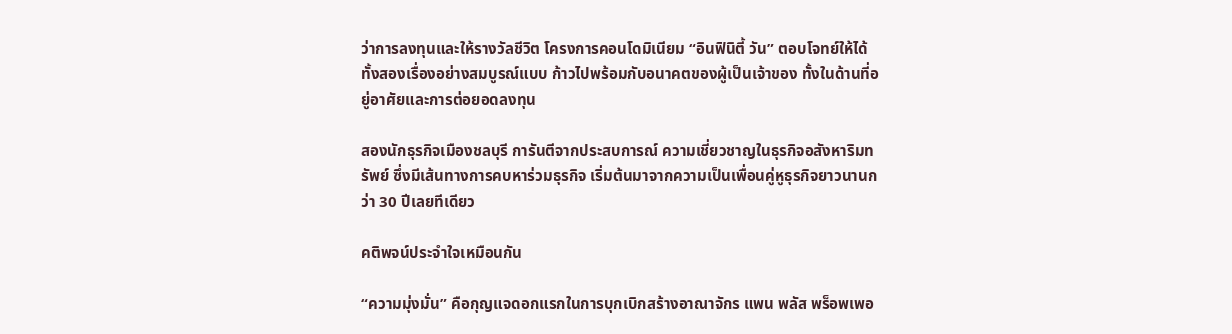ว่าการลงทุนและให้รางวัลชีวิต โครงการคอนโดมิเนียม “อินฟินิตี้ วัน” ตอบโจทย์ให้ได้ทั้งสองเรื่องอย่างสมบูรณ์แบบ ก้าวไปพร้อมกับอนาคตของผู้เป็นเจ้าของ ทั้งในด้านที่อยู่อาศัยและการต่อยอดลงทุน

สองนักธุรกิจเมืองชลบุรี การันตีจากประสบการณ์ ความเชี่ยวชาญในธุรกิจอสังหาริมทรัพย์ ซึ่งมีเส้นทางการคบหาร่วมธุรกิจ เริ่มต้นมาจากความเป็นเพื่อนคู่หูธุรกิจยาวนานกว่า 30 ปีเลยทีเดียว

คติพจน์ประจำใจเหมือนกัน

“ความมุ่งมั่น” คือกุญแจดอกแรกในการบุกเบิกสร้างอาณาจักร แพน พลัส พร็อพเพอ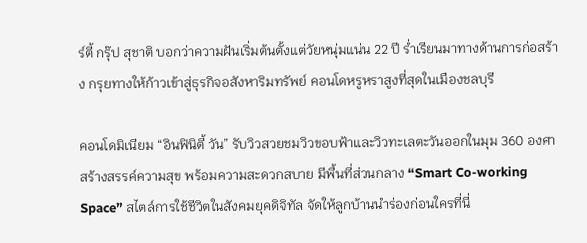ร์ตี้ กรุ๊ป สุชาติ บอกว่าความฝันเริ่มต้นตั้งแต่วัยหนุ่มแน่น 22 ปี ร่ำเรียนมาทางด้านการก่อสร้าง กรุยทางให้ก้าวเข้าสู่ธุรกิจอสังหาริมทรัพย์ คอนโดหรูหราสูงที่สุดในเมืองชลบุรี

คอนโดมิเนียม “อินฟินิตี้ วัน” รับวิวสวยชมวิวขอบฟ้าและวิวทะเลตะวันออกในมุม 360 องศา สร้างสรรค์ความสุข พร้อมความสะดวกสบาย มีพื้นที่ส่วนกลาง “Smart Co-working Space” สไตล์การใช้ชีวิตในสังคมยุคดิจิทัล จัดให้ลูกบ้านนำร่องก่อนใครที่นี่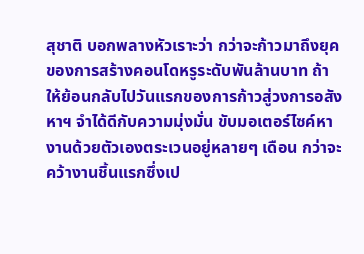สุชาติ บอกพลางหัวเราะว่า กว่าจะก้าวมาถึงยุคของการสร้างคอนโดหรูระดับพันล้านบาท ถ้าให้ย้อนกลับไปวันแรกของการก้าวสู่วงการอสังหาฯ จำได้ดีกับความมุ่งมั่น ขับมอเตอร์ไซค์หางานด้วยตัวเองตระเวนอยู่หลายๆ เดือน กว่าจะคว้างานชิ้นแรกซึ่งเป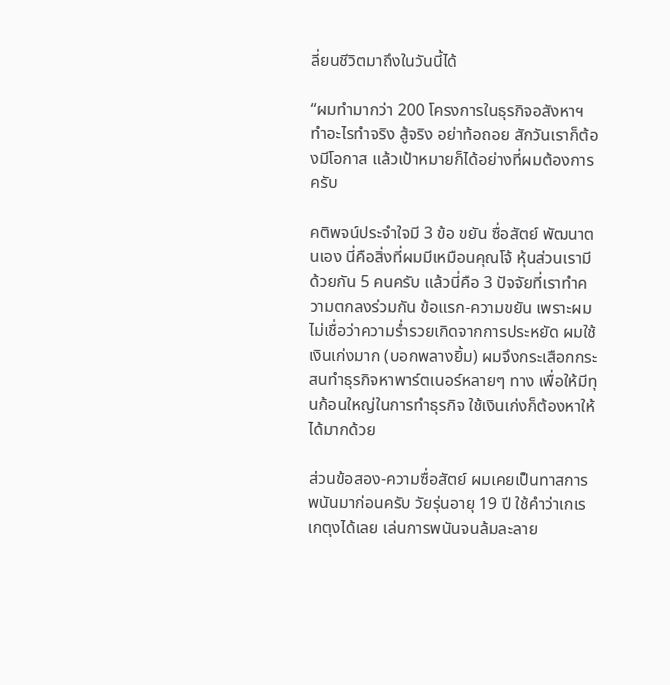ลี่ยนชีวิตมาถึงในวันนี้ได้

“ผมทำมากว่า 200 โครงการในธุรกิจอสังหาฯ ทำอะไรทำจริง สู้จริง อย่าท้อถอย สักวันเราก็ต้องมีโอกาส แล้วเป้าหมายก็ได้อย่างที่ผมต้องการครับ

คติพจน์ประจำใจมี 3 ข้อ ขยัน ซื่อสัตย์ พัฒนาตนเอง นี่คือสิ่งที่ผมมีเหมือนคุณโจ้ หุ้นส่วนเรามีด้วยกัน 5 คนครับ แล้วนี่คือ 3 ปัจจัยที่เราทำความตกลงร่วมกัน ข้อแรก-ความขยัน เพราะผมไม่เชื่อว่าความร่ำรวยเกิดจากการประหยัด ผมใช้เงินเก่งมาก (บอกพลางยิ้ม) ผมจึงกระเสือกกระสนทำธุรกิจหาพาร์ตเนอร์หลายๆ ทาง เพื่อให้มีทุนก้อนใหญ่ในการทำธุรกิจ ใช้เงินเก่งก็ต้องหาให้ได้มากด้วย

ส่วนข้อสอง-ความซื่อสัตย์ ผมเคยเป็นทาสการพนันมาก่อนครับ วัยรุ่นอายุ 19 ปี ใช้คำว่าเกเรเกตุงได้เลย เล่นการพนันจนล้มละลาย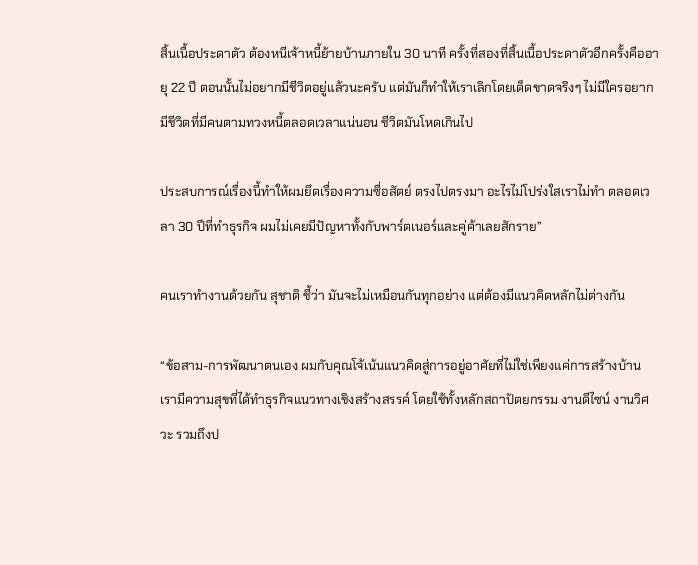สิ้นเนื้อประดาตัว ต้องหนีเจ้าหนี้ย้ายบ้านภายใน 30 นาที ครั้งที่สองที่สิ้นเนื้อประดาตัวอีกครั้งคืออายุ 22 ปี ตอนนั้นไม่อยากมีชีวิตอยู่แล้วนะครับ แต่มันก็ทำให้เราเลิกโดยเด็ดขาดจริงๆ ไม่มีใครอยากมีชีวิตที่มีคนตามทวงหนี้ตลอดเวลาแน่นอน ชีวิตมันโหดเกินไป

ประสบการณ์เรื่องนี้ทำให้ผมยึดเรื่องความซื่อสัตย์ ตรงไปตรงมา อะไรไม่โปร่งใสเราไม่ทำ ตลอดเวลา 30 ปีที่ทำธุรกิจ ผมไม่เคยมีปัญหาทั้งกับพาร์ตเนอร์และคู่ค้าเลยสักราย”

คนเราทำงานด้วยกัน สุชาติ ชี้ว่า มันจะไม่เหมือนกันทุกอย่าง แต่ต้องมีแนวคิดหลักไม่ต่างกัน

“ข้อสาม-การพัฒนาตนเอง ผมกับคุณโจ้เน้นแนวคิดสู่การอยู่อาศัยที่ไม่ใช่เพียงแค่การสร้างบ้าน เรามีความสุขที่ได้ทำธุรกิจแนวทางเชิงสร้างสรรค์ โดยใช้ทั้งหลักสถาปัตยกรรม งานดีไซน์ งานวิศวะ รวมถึงป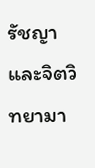รัชญาและจิตวิทยามา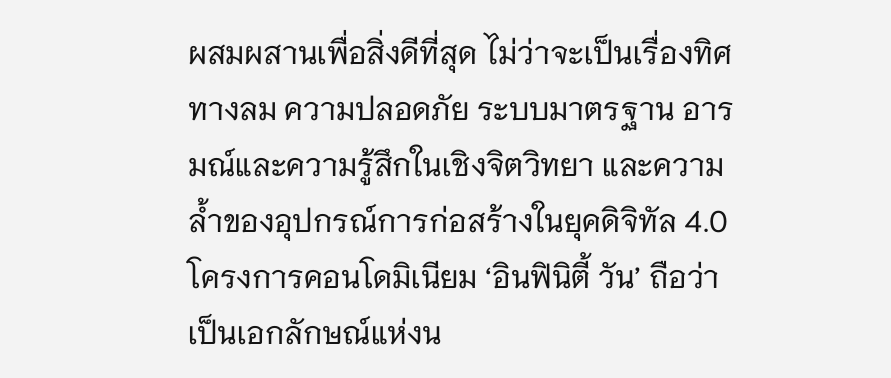ผสมผสานเพื่อสิ่งดีที่สุด ไม่ว่าจะเป็นเรื่องทิศทางลม ความปลอดภัย ระบบมาตรฐาน อารมณ์และความรู้สึกในเชิงจิตวิทยา และความล้ำของอุปกรณ์การก่อสร้างในยุคดิจิทัล 4.0 โครงการคอนโดมิเนียม ‘อินฟินิตี้ วัน’ ถือว่าเป็นเอกลักษณ์แห่งน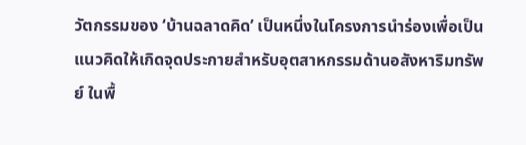วัตกรรมของ ‘บ้านฉลาดคิด’ เป็นหนึ่งในโครงการนำร่องเพื่อเป็นแนวคิดให้เกิดจุดประกายสำหรับอุตสาหกรรมด้านอสังหาริมทรัพย์ ในพื้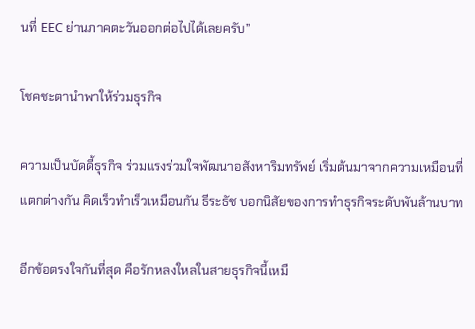นที่ EEC ย่านภาคตะวันออกต่อไปได้เลยครับ”

โชคชะตานำพาให้ร่วมธุรกิจ

ความเป็นบัดดี้ธุรกิจ ร่วมแรงร่วมใจพัฒนาอสังหาริมทรัพย์ เริ่มต้นมาจากความเหมือนที่แตกต่างกัน คิดเร็วทำเร็วเหมือนกัน ธีระธัช บอกนิสัยของการทำธุรกิจระดับพันล้านบาท

อีกข้อตรงใจกันที่สุด คือรักหลงใหลในสายธุรกิจนี้เหมื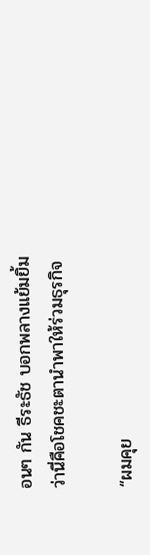อนๆ กัน ธีระธัช บอกพลางแย้มยิ้มว่านี่คือโชคชะตานำพาให้ร่วมธุรกิจ

“ผมคุย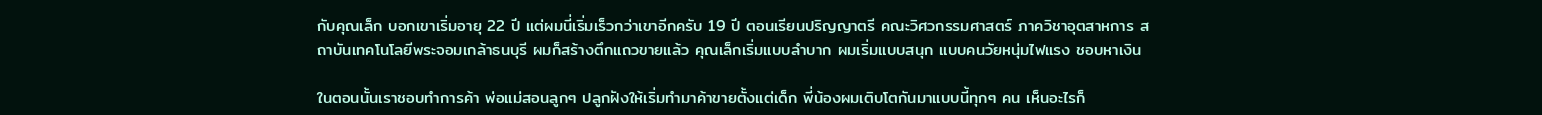กับคุณเล็ก บอกเขาเริ่มอายุ 22 ปี แต่ผมนี่เริ่มเร็วกว่าเขาอีกครับ 19 ปี ตอนเรียนปริญญาตรี คณะวิศวกรรมศาสตร์ ภาควิชาอุตสาหการ สถาบันเทคโนโลยีพระจอมเกล้าธนบุรี ผมก็สร้างตึกแถวขายแล้ว คุณเล็กเริ่มแบบลำบาก ผมเริ่มแบบสนุก แบบคนวัยหนุ่มไฟแรง ชอบหาเงิน

ในตอนนั้นเราชอบทำการค้า พ่อแม่สอนลูกๆ ปลูกฝังให้เริ่มทำมาค้าขายตั้งแต่เด็ก พี่น้องผมเติบโตกันมาแบบนี้ทุกๆ คน เห็นอะไรก็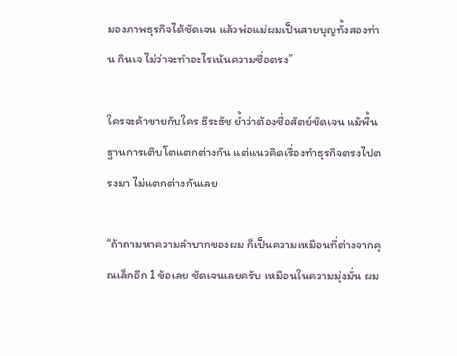มองภาพธุรกิจได้ชัดเจน แล้วพ่อแม่ผมเป็นสายบุญทั้งสองท่าน กินเจ ไม่ว่าจะทำอะไรเน้นความซื่อตรง”

ใครจะค้าขายกับใคร ธีระธัช ย้ำว่าต้องซื่อสัตย์ชัดเจน แม้พื้นฐานการเติบโตแตกต่างกัน แต่แนวคิดเรื่องทำธุรกิจตรงไปตรงมา ไม่แตกต่างกันเลย

“ถ้าถามหาความลำบากของผม ก็เป็นความเหมือนที่ต่างจากคุณเล็กอีก 1 ข้อเลย ชัดเจนเลยครับ เหมือนในความมุ่งมั่น ผม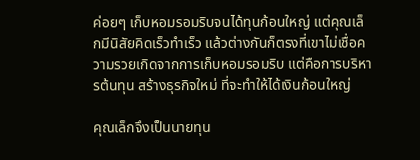ค่อยๆ เก็บหอมรอมริบจนได้ทุนก้อนใหญ่ แต่คุณเล็กมีนิสัยคิดเร็วทำเร็ว แล้วต่างกันก็ตรงที่เขาไม่เชื่อความรวยเกิดจากการเก็บหอมรอมริบ แต่คือการบริหารต้นทุน สร้างธุรกิจใหม่ ที่จะทำให้ได้เงินก้อนใหญ่

คุณเล็กจึงเป็นนายทุน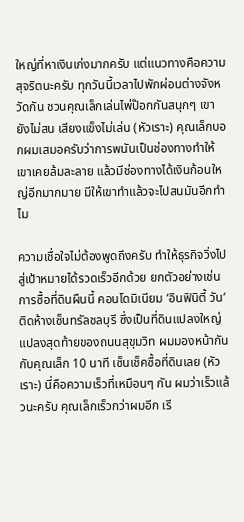ใหญ่ที่หาเงินเก่งมากครับ แต่แนวทางคือความสุจริตนะครับ ทุกวันนี้เวลาไปพักผ่อนต่างจังหวัดกัน ชวนคุณเล็กเล่นไพ่ป๊อกกันสนุกๆ เขายังไม่สน เสียงแข็งไม่เล่น (หัวเราะ) คุณเล็กบอกผมเสมอครับว่าการพนันเป็นช่องทางทำให้เขาเคยล้มละลาย แล้วมีช่องทางได้เงินก้อนใหญ่อีกมากมาย มีให้เขาทำแล้วจะไปสนมันอีกทำไม

ความเชื่อใจไม่ต้องพูดถึงครับ ทำให้ธุรกิจวิ่งไปสู่เป้าหมายได้รวดเร็วอีกด้วย ยกตัวอย่างเช่นการซื้อที่ดินผืนนี้ คอนโดมิเนียม ‘อินฟินิตี้ วัน’ ติดห้างเซ็นทรัลชลบุรี ซึ่งเป็นที่ดินแปลงใหญ่แปลงสุดท้ายของถนนสุขุมวิท ผมมองหน้ากันกับคุณเล็ก 10 นาที เซ็นเช็คซื้อที่ดินเลย (หัวเราะ) นี่คือความเร็วที่เหมือนๆ กัน ผมว่าเร็วแล้วนะครับ คุณเล็กเร็วกว่าผมอีก เรี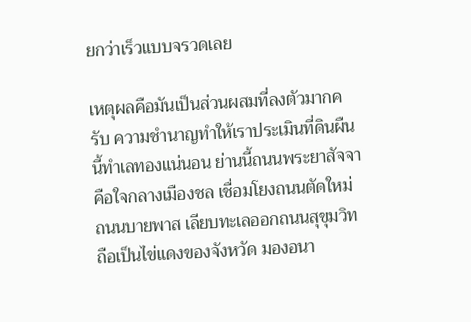ยกว่าเร็วแบบจรวดเลย

เหตุผลคือมันเป็นส่วนผสมที่ลงตัวมากครับ ความชำนาญทำให้เราประเมินที่ดินผืนนี้ทำเลทองแน่นอน ย่านนี้ถนนพระยาสัจจาคือใจกลางเมืองชล เชื่อมโยงถนนตัดใหม่ ถนนบายพาส เลียบทะเลออกถนนสุขุมวิทถือเป็นไข่แดงของจังหวัด มองอนา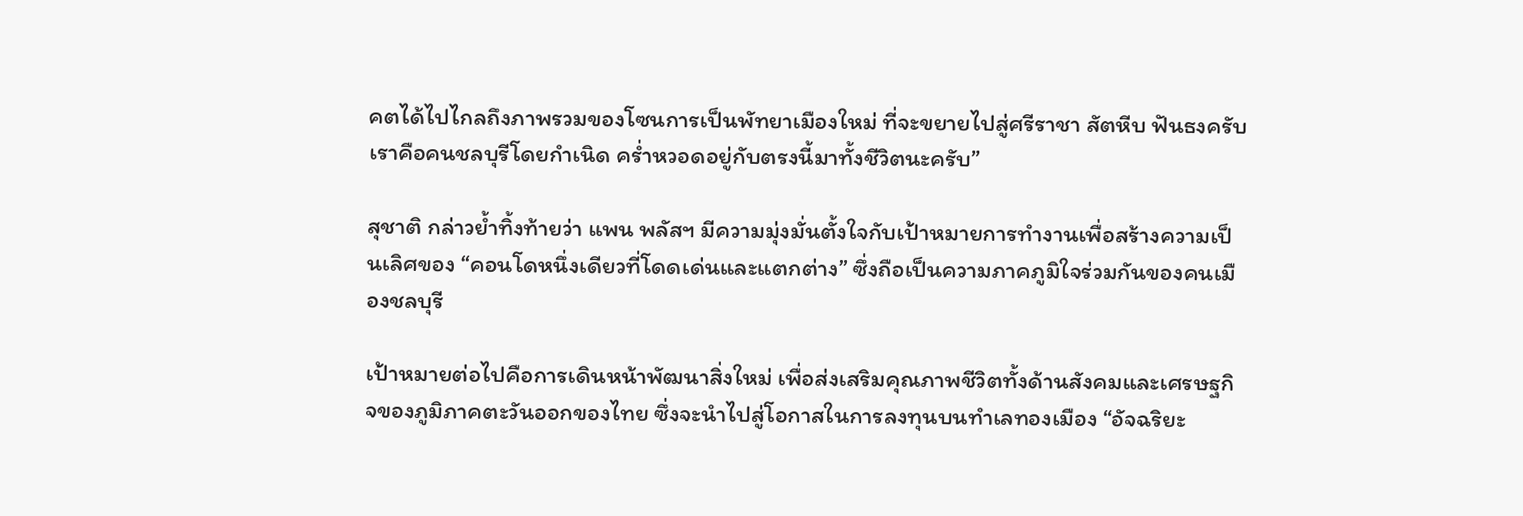คตได้ไปไกลถึงภาพรวมของโซนการเป็นพัทยาเมืองใหม่ ที่จะขยายไปสู่ศรีราชา สัตหีบ ฟันธงครับ เราคือคนชลบุรีโดยกำเนิด คร่ำหวอดอยู่กับตรงนี้มาทั้งชีวิตนะครับ”

สุชาติ กล่าวย้ำทิ้งท้ายว่า แพน พลัสฯ มีความมุ่งมั่นตั้งใจกับเป้าหมายการทำงานเพื่อสร้างความเป็นเลิศของ “คอนโดหนึ่งเดียวที่โดดเด่นและแตกต่าง” ซึ่งถือเป็นความภาคภูมิใจร่วมกันของคนเมืองชลบุรี

เป้าหมายต่อไปคือการเดินหน้าพัฒนาสิ่งใหม่ เพื่อส่งเสริมคุณภาพชีวิตทั้งด้านสังคมและเศรษฐกิจของภูมิภาคตะวันออกของไทย ซึ่งจะนำไปสู่โอกาสในการลงทุนบนทำเลทองเมือง “อัจฉริยะ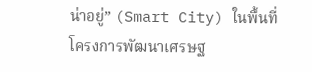น่าอยู่” (Smart City) ในพื้นที่โครงการพัฒนาเศรษฐ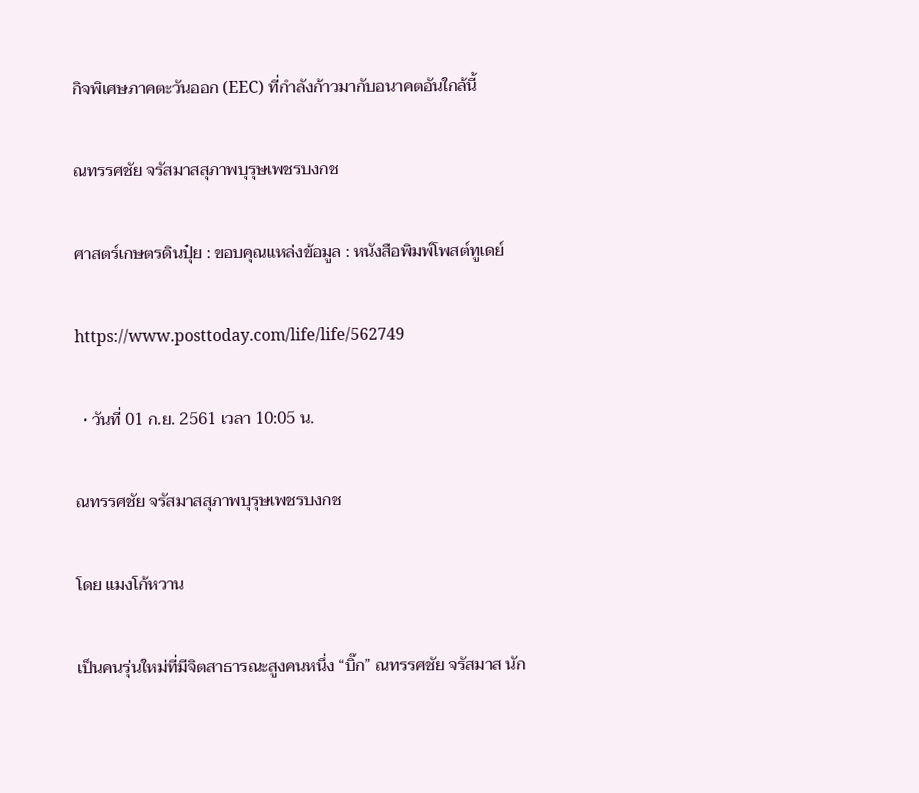กิจพิเศษภาคตะวันออก (EEC) ที่กำลังก้าวมากับอนาคตอันใกล้นี้

ณทรรศชัย จรัสมาสสุภาพบุรุษเพชรบงกช

ศาสตร์เกษตรดินปุ๋ย : ขอบคุณแหล่งข้อมูล : หนังสือพิมพ์โพสต์ทูเดย์

https://www.posttoday.com/life/life/562749

  • วันที่ 01 ก.ย. 2561 เวลา 10:05 น.

ณทรรศชัย จรัสมาสสุภาพบุรุษเพชรบงกช

โดย แมงโก้หวาน

เป็นคนรุ่นใหม่ที่มีจิตสาธารณะสูงคนหนึ่ง “บิ๊ก” ณทรรศชัย จรัสมาส นัก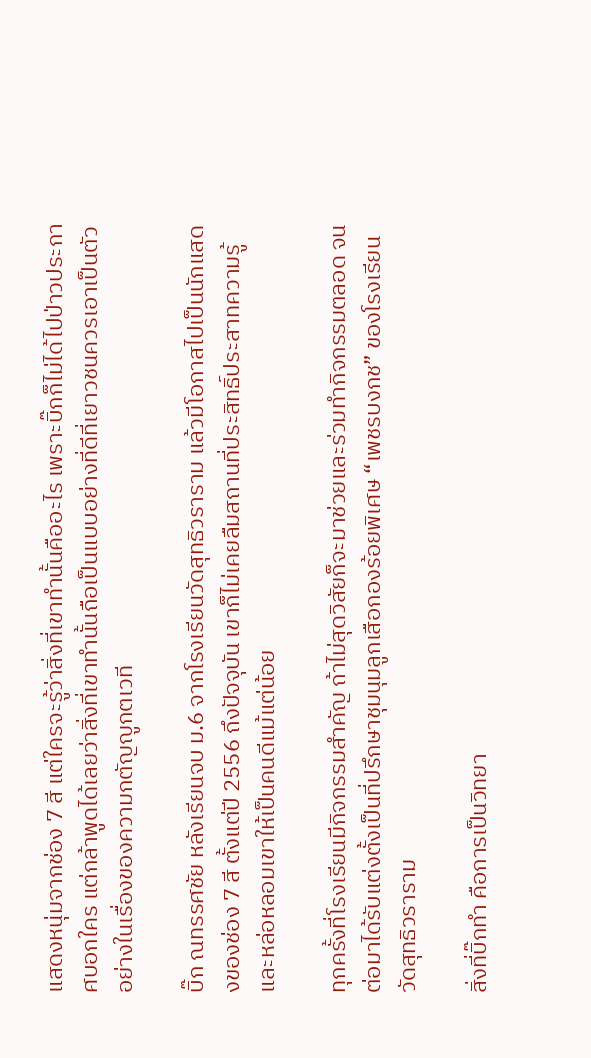แสดงหนุ่มจากช่อง 7 สี แต่ใครจะรู้ว่าสิ่งที่เขาทำนั้นคืออะไร เพราะบิ๊กก็ไม่ได้ไปป่าวประกาศบอกใคร แต่กล้าพูดได้เลยว่าสิ่งที่เขาทำนั้นถือเป็นแบบอย่างที่ดีที่เยาวชนควรเอาเป็นตัวอย่างในเรื่องของความกตัญญูกตเวที

บิ๊ก ณทรรศชัย หลังเรียนจบ ม.6 จากโรงเรียนวัดสุทธิวราราม แล้วมีโอกาสไปเป็นนักแสดงของช่อง 7 สี ตั้งแต่ปี 2556 ถึงปัจจุบัน เขาก็ไม่เคยลืมสถานที่ประสิทธิ์ประสาทความรู้และหล่อหลอมเขาให้เป็นคนดีแม้แต่น้อย

ทุกครั้งที่โรงเรียนมีกิจกรรมสำคัญ ถ้าไม่สุดวิสัยก็จะมาช่วยและร่วมทำกิจกรรมตลอด จนต่อมาได้รับแต่งตั้งเป็นที่ปรึกษาชุมนุมลูกเสือกองร้อยพิเศษ “เพชรบงกช” ของโรงเรียนวัดสุทธิวราราม

สิ่งที่บิ๊กทำ คือการเป็นวิทยา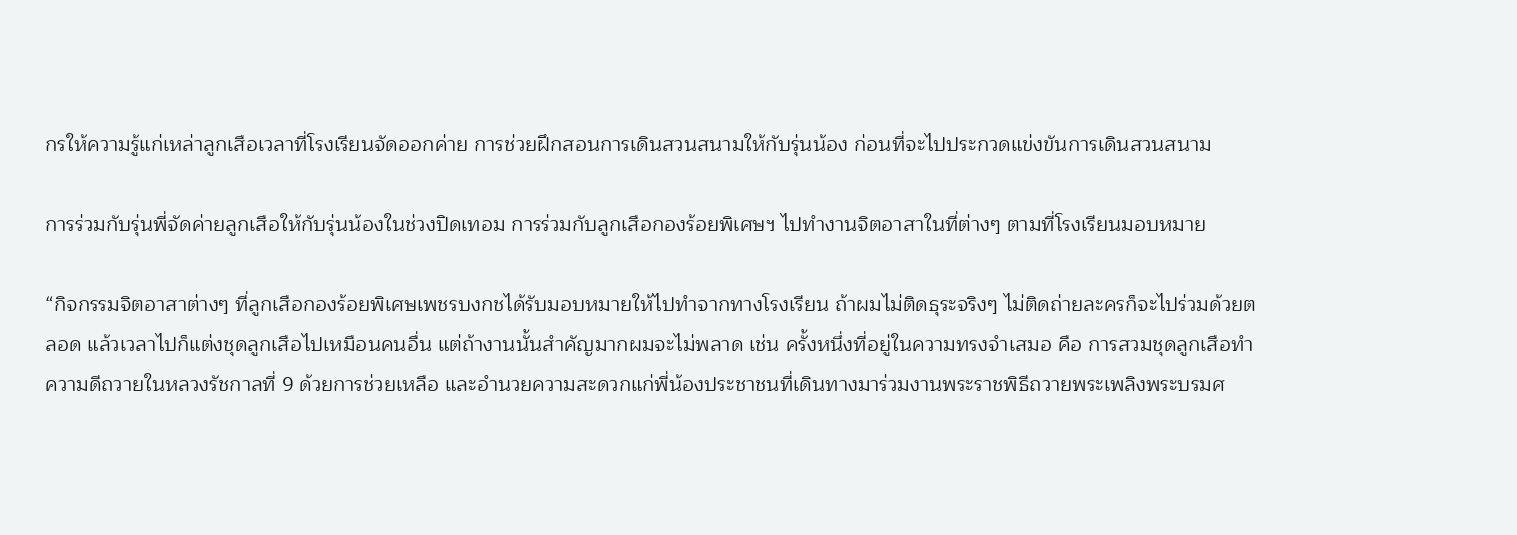กรให้ความรู้แก่เหล่าลูกเสือเวลาที่โรงเรียนจัดออกค่าย การช่วยฝึกสอนการเดินสวนสนามให้กับรุ่นน้อง ก่อนที่จะไปประกวดแข่งขันการเดินสวนสนาม

การร่วมกับรุ่นพี่จัดค่ายลูกเสือให้กับรุ่นน้องในช่วงปิดเทอม การร่วมกับลูกเสือกองร้อยพิเศษฯ ไปทำงานจิตอาสาในที่ต่างๆ ตามที่โรงเรียนมอบหมาย

“กิจกรรมจิตอาสาต่างๆ ที่ลูกเสือกองร้อยพิเศษเพชรบงกชได้รับมอบหมายให้ไปทำจากทางโรงเรียน ถ้าผมไม่ติดธุระจริงๆ ไม่ติดถ่ายละครก็จะไปร่วมด้วยตลอด แล้วเวลาไปก็แต่งชุดลูกเสือไปเหมือนคนอื่น แต่ถ้างานนั้นสำคัญมากผมจะไม่พลาด เช่น ครั้งหนึ่งที่อยู่ในความทรงจำเสมอ คือ การสวมชุดลูกเสือทำความดีถวายในหลวงรัชกาลที่ 9 ด้วยการช่วยเหลือ และอำนวยความสะดวกแก่พี่น้องประชาชนที่เดินทางมาร่วมงานพระราชพิธีถวายพระเพลิงพระบรมศ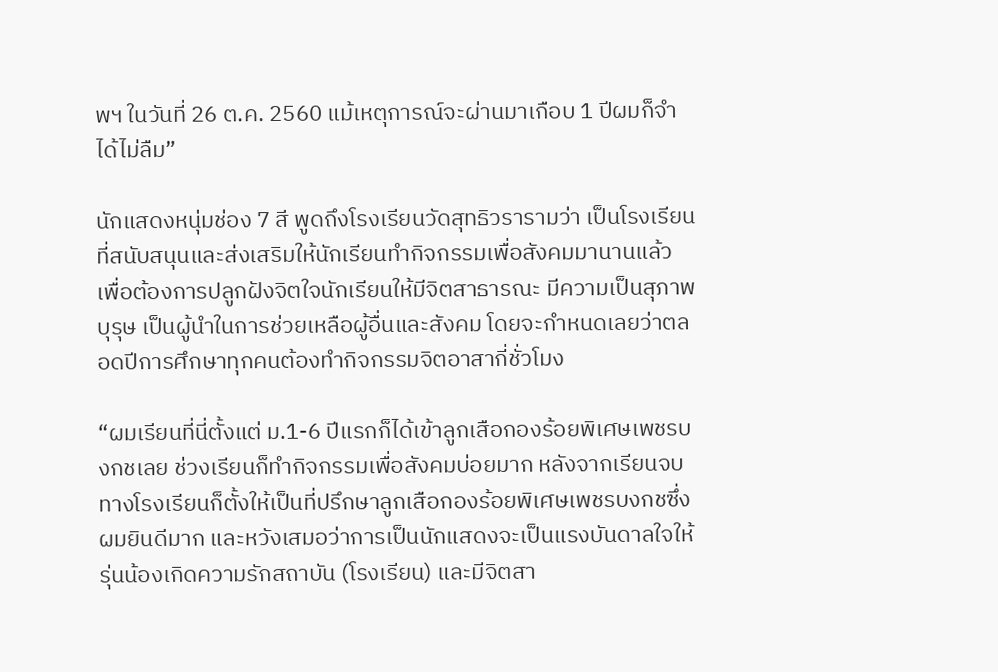พฯ ในวันที่ 26 ต.ค. 2560 แม้เหตุการณ์จะผ่านมาเกือบ 1 ปีผมก็จำได้ไม่ลืม”

นักแสดงหนุ่มช่อง 7 สี พูดถึงโรงเรียนวัดสุทธิวรารามว่า เป็นโรงเรียนที่สนับสนุนและส่งเสริมให้นักเรียนทำกิจกรรมเพื่อสังคมมานานแล้ว เพื่อต้องการปลูกฝังจิตใจนักเรียนให้มีจิตสาธารณะ มีความเป็นสุภาพบุรุษ เป็นผู้นำในการช่วยเหลือผู้อื่นและสังคม โดยจะกำหนดเลยว่าตลอดปีการศึกษาทุกคนต้องทำกิจกรรมจิตอาสากี่ชั่วโมง

“ผมเรียนที่นี่ตั้งแต่ ม.1-6 ปีแรกก็ได้เข้าลูกเสือกองร้อยพิเศษเพชรบงกชเลย ช่วงเรียนก็ทำกิจกรรมเพื่อสังคมบ่อยมาก หลังจากเรียนจบทางโรงเรียนก็ตั้งให้เป็นที่ปรึกษาลูกเสือกองร้อยพิเศษเพชรบงกชซึ่งผมยินดีมาก และหวังเสมอว่าการเป็นนักแสดงจะเป็นแรงบันดาลใจให้รุ่นน้องเกิดความรักสถาบัน (โรงเรียน) และมีจิตสา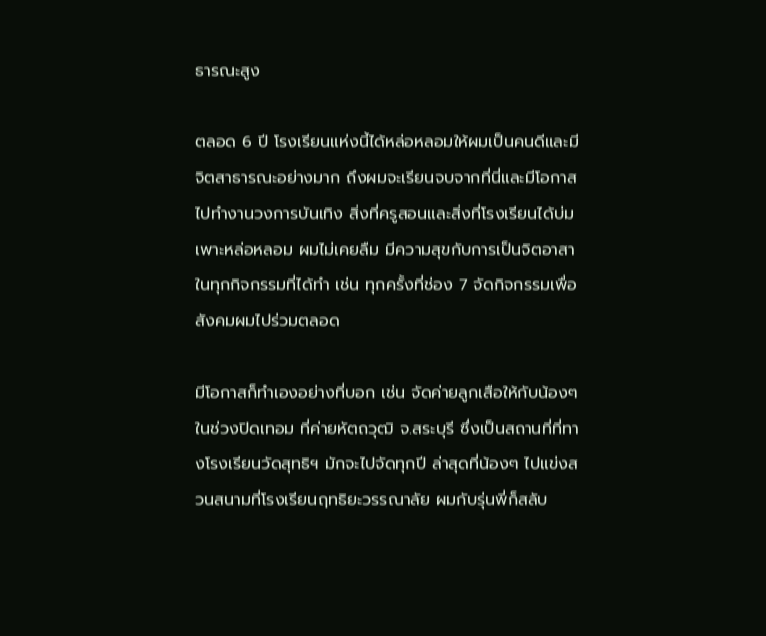ธารณะสูง

ตลอด 6 ปี โรงเรียนแห่งนี้ได้หล่อหลอมให้ผมเป็นคนดีและมีจิตสาธารณะอย่างมาก ถึงผมจะเรียนจบจากที่นี่และมีโอกาสไปทำงานวงการบันเทิง สิ่งที่ครูสอนและสิ่งที่โรงเรียนได้บ่มเพาะหล่อหลอม ผมไม่เคยลืม มีความสุขกับการเป็นจิตอาสาในทุกกิจกรรมที่ได้ทำ เช่น ทุกครั้งที่ช่อง 7 จัดกิจกรรมเพื่อสังคมผมไปร่วมตลอด

มีโอกาสก็ทำเองอย่างที่บอก เช่น จัดค่ายลูกเสือให้กับน้องๆ ในช่วงปิดเทอม ที่ค่ายหัตถวุฒิ จ.สระบุรี ซึ่งเป็นสถานที่ที่ทางโรงเรียนวัดสุทธิฯ มักจะไปจัดทุกปี ล่าสุดที่น้องๆ ไปแข่งสวนสนามที่โรงเรียนฤทธิยะวรรณาลัย ผมกับรุ่นพี่ก็สลับ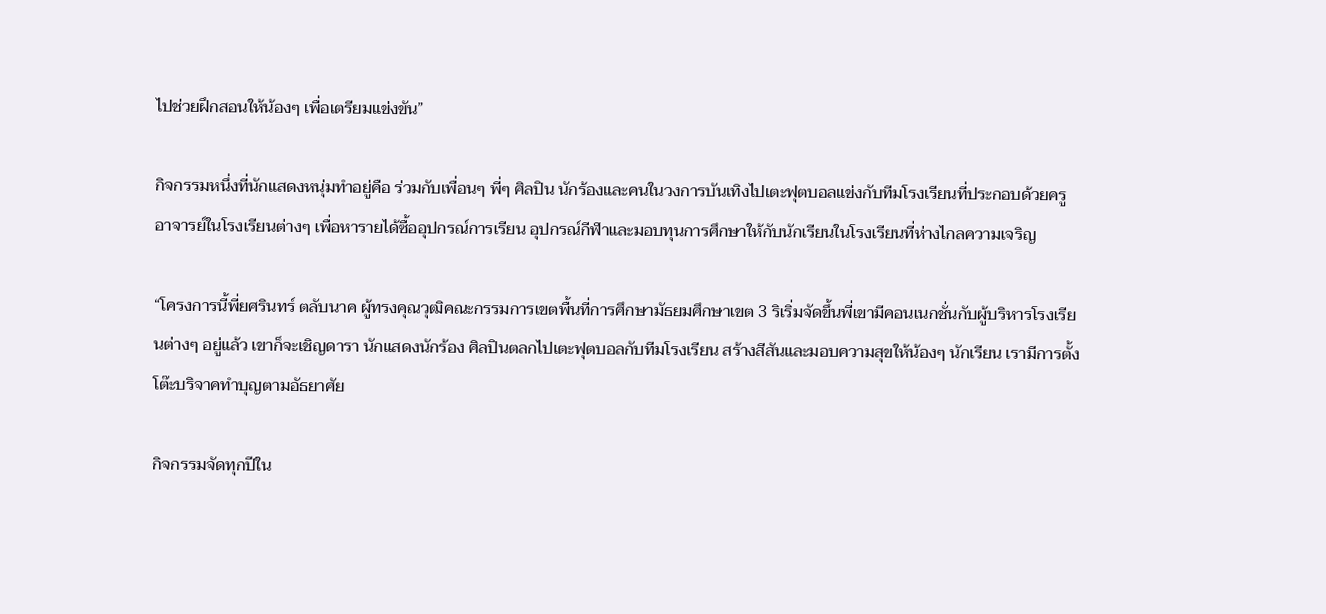ไปช่วยฝึกสอนให้น้องๆ เพื่อเตรียมแข่งขัน”

กิจกรรมหนึ่งที่นักแสดงหนุ่มทำอยู่คือ ร่วมกับเพื่อนๆ พี่ๆ ศิลปิน นักร้องและคนในวงการบันเทิงไปเตะฟุตบอลแข่งกับทีมโรงเรียนที่ประกอบด้วยครูอาจารย์ในโรงเรียนต่างๆ เพื่อหารายได้ซื้ออุปกรณ์การเรียน อุปกรณ์กีฬาและมอบทุนการศึกษาให้กับนักเรียนในโรงเรียนที่ห่างไกลความเจริญ

“โครงการนี้พี่ยศรินทร์ ตลับนาค ผู้ทรงคุณวุฒิคณะกรรมการเขตพื้นที่การศึกษามัธยมศึกษาเขต 3 ริเริ่มจัดขึ้นพี่เขามีคอนเนกชั่นกับผู้บริหารโรงเรียนต่างๆ อยู่แล้ว เขาก็จะเชิญดารา นักแสดงนักร้อง ศิลปินตลกไปเตะฟุตบอลกับทีมโรงเรียน สร้างสีสันและมอบความสุขให้น้องๆ นักเรียน เรามีการตั้งโต๊ะบริจาคทำบุญตามอัธยาศัย

กิจกรรมจัดทุกปีใน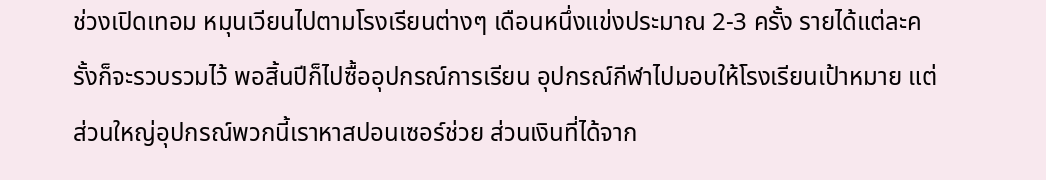ช่วงเปิดเทอม หมุนเวียนไปตามโรงเรียนต่างๆ เดือนหนึ่งแข่งประมาณ 2-3 ครั้ง รายได้แต่ละครั้งก็จะรวบรวมไว้ พอสิ้นปีก็ไปซื้ออุปกรณ์การเรียน อุปกรณ์กีฬาไปมอบให้โรงเรียนเป้าหมาย แต่ส่วนใหญ่อุปกรณ์พวกนี้เราหาสปอนเซอร์ช่วย ส่วนเงินที่ได้จาก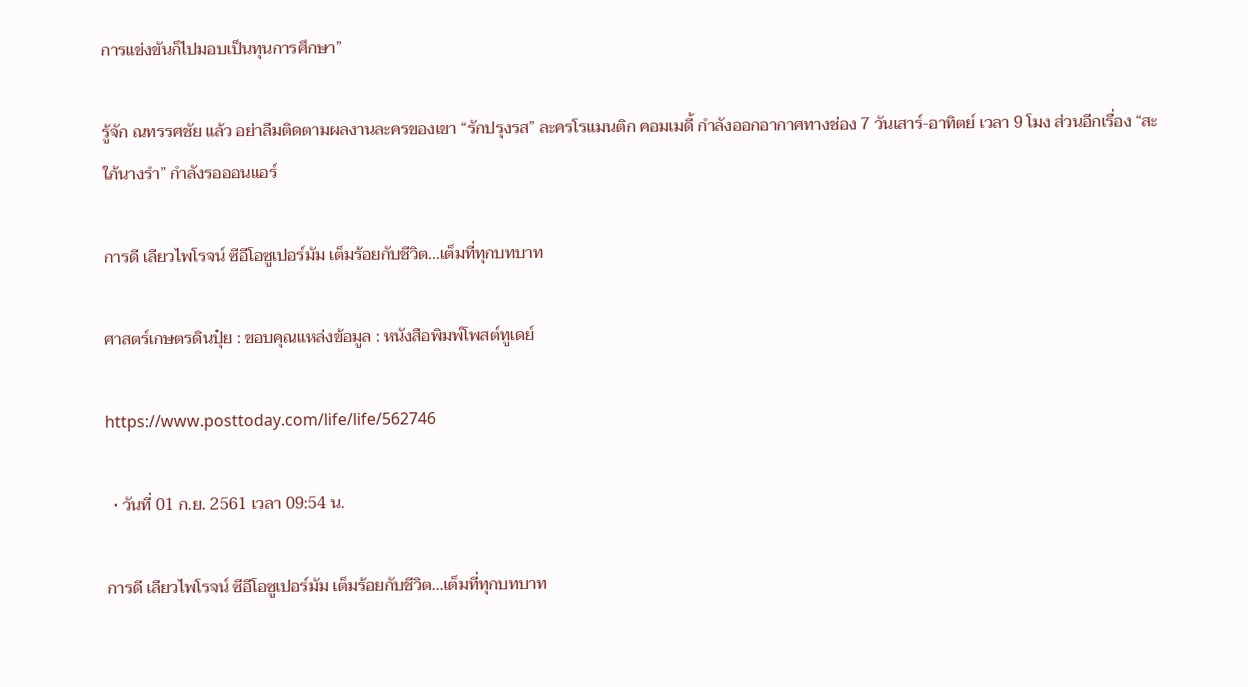การแข่งขันก็ไปมอบเป็นทุนการศึกษา”

รู้จัก ณทรรศชัย แล้ว อย่าลืมติดตามผลงานละครของเขา “รักปรุงรส” ละครโรแมนติก คอมเมดี้ กำลังออกอากาศทางช่อง 7 วันเสาร์-อาทิตย์ เวลา 9 โมง ส่วนอีกเรื่อง “สะใภ้นางรำ” กำลังรอออนแอร์

การดี เลียวไพโรจน์ ซีอีโอซูเปอร์มัม เต็มร้อยกับชีวิต…เต็มที่ทุกบทบาท

ศาสตร์เกษตรดินปุ๋ย : ขอบคุณแหล่งข้อมูล : หนังสือพิมพ์โพสต์ทูเดย์

https://www.posttoday.com/life/life/562746

  • วันที่ 01 ก.ย. 2561 เวลา 09:54 น.

การดี เลียวไพโรจน์ ซีอีโอซูเปอร์มัม เต็มร้อยกับชีวิต...เต็มที่ทุกบทบาท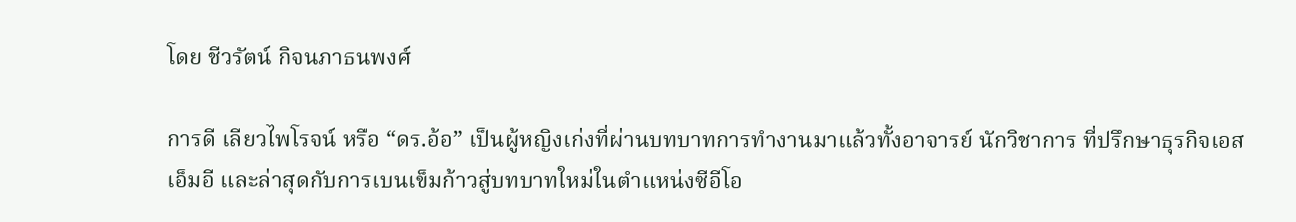โดย ชีวรัตน์ กิจนภาธนพงศ์

การดี เลียวไพโรจน์ หรือ “ดร.อ้อ” เป็นผู้หญิงเก่งที่ผ่านบทบาทการทำงานมาแล้วทั้งอาจารย์ นักวิชาการ ที่ปรึกษาธุรกิจเอสเอ็มอี และล่าสุดกับการเบนเข็มก้าวสู่บทบาทใหม่ในตำแหน่งซีอีโอ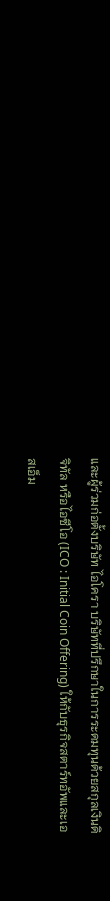และผู้ร่วมก่อตั้งบริษัท ไอโครา บริษัทที่ปรึกษาในการระดมทุนด้วยสกุลเงินดิจิทัล หรือไอซีโอ (ICO : Initial Coin Offering) ให้กับธุรกิจสตาร์ทอัพและเอสเอ็ม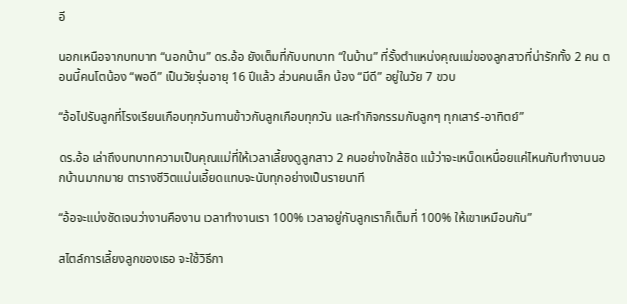อี

นอกเหนือจากบทบาท “นอกบ้าน” ดร.อ้อ ยังเต็มที่กับบทบาท “ในบ้าน” ที่รั้งตำแหน่งคุณแม่ของลูกสาวที่น่ารักทั้ง 2 คน ตอนนี้คนโตน้อง “พอดี” เป็นวัยรุ่นอายุ 16 ปีแล้ว ส่วนคนเล็ก น้อง “มีดี” อยู่ในวัย 7 ขวบ

“อ้อไปรับลูกที่โรงเรียนเกือบทุกวันทานข้าวกับลูกเกือบทุกวัน และทำกิจกรรมกับลูกๆ ทุกเสาร์-อาทิตย์”

ดร.อ้อ เล่าถึงบทบาทความเป็นคุณแม่ที่ให้เวลาเลี้ยงดูลูกสาว 2 คนอย่างใกล้ชิด แม้ว่าจะเหน็ดเหนื่อยแค่ไหนกับทำงานนอกบ้านมากมาย ตารางชีวิตแน่นเอี้ยดแทบจะนับทุกอย่างเป็นรายนาที

“อ้อจะแบ่งชัดเจนว่างานคืองาน เวลาทำงานเรา 100% เวลาอยู่กับลูกเราก็เต็มที่ 100% ให้เขาเหมือนกัน”

สไตล์การเลี้ยงลูกของเธอ จะใช้วิธีกา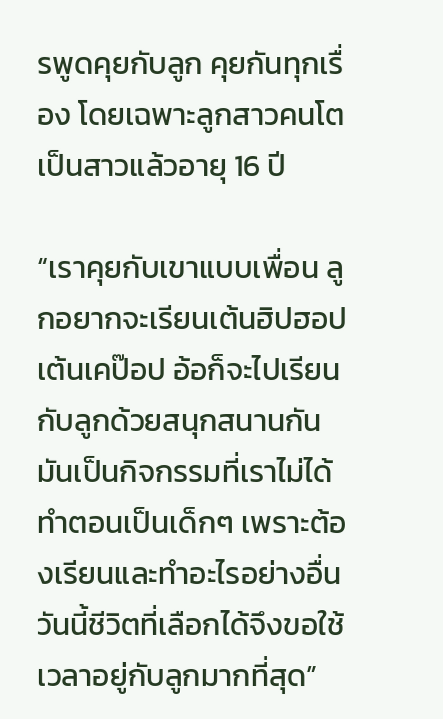รพูดคุยกับลูก คุยกันทุกเรื่อง โดยเฉพาะลูกสาวคนโตเป็นสาวแล้วอายุ 16 ปี

“เราคุยกับเขาแบบเพื่อน ลูกอยากจะเรียนเต้นฮิปฮอป เต้นเคป๊อป อ้อก็จะไปเรียนกับลูกด้วยสนุกสนานกัน มันเป็นกิจกรรมที่เราไม่ได้ทำตอนเป็นเด็กๆ เพราะต้องเรียนและทำอะไรอย่างอื่น วันนี้ชีวิตที่เลือกได้จึงขอใช้เวลาอยู่กับลูกมากที่สุด”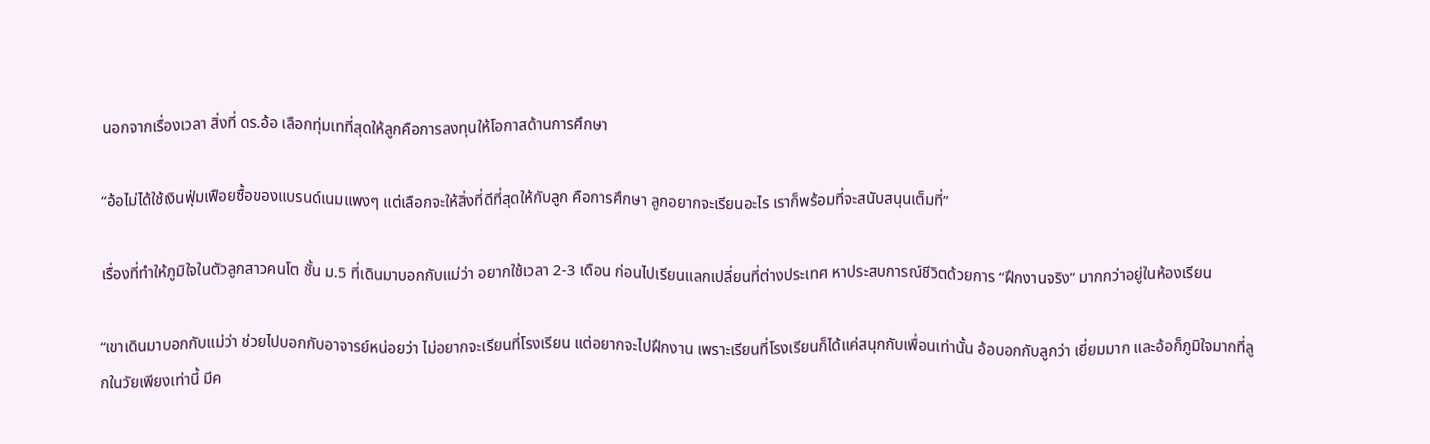นอกจากเรื่องเวลา สิ่งที่ ดร.อ้อ เลือกทุ่มเทที่สุดให้ลูกคือการลงทุนให้โอกาสด้านการศึกษา

“อ้อไม่ได้ใช้เงินฟุ่มเฟือยซื้อของแบรนด์เนมแพงๆ แต่เลือกจะให้สิ่งที่ดีที่สุดให้กับลูก คือการศึกษา ลูกอยากจะเรียนอะไร เราก็พร้อมที่จะสนับสนุนเต็มที่”

เรื่องที่ทำให้ภูมิใจในตัวลูกสาวคนโต ชั้น ม.5 ที่เดินมาบอกกับแม่ว่า อยากใช้เวลา 2-3 เดือน ก่อนไปเรียนแลกเปลี่ยนที่ต่างประเทศ หาประสบการณ์ชีวิตด้วยการ “ฝึกงานจริง” มากกว่าอยู่ในห้องเรียน

“เขาเดินมาบอกกับแม่ว่า ช่วยไปบอกกับอาจารย์หน่อยว่า ไม่อยากจะเรียนที่โรงเรียน แต่อยากจะไปฝึกงาน เพราะเรียนที่โรงเรียนก็ได้แค่สนุกกับเพื่อนเท่านั้น อ้อบอกกับลูกว่า เยี่ยมมาก และอ้อก็ภูมิใจมากที่ลูกในวัยเพียงเท่านี้ มีค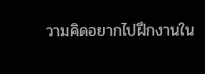วามคิดอยากไปฝึกงานใน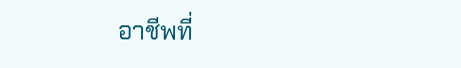อาชีพที่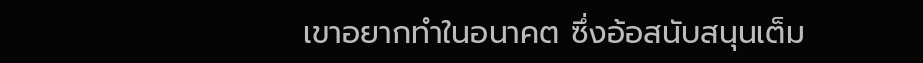เขาอยากทำในอนาคต ซึ่งอ้อสนับสนุนเต็ม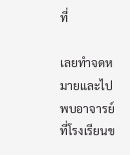ที่

เลยทำจดหมายและไปพบอาจารย์ที่โรงเรียนข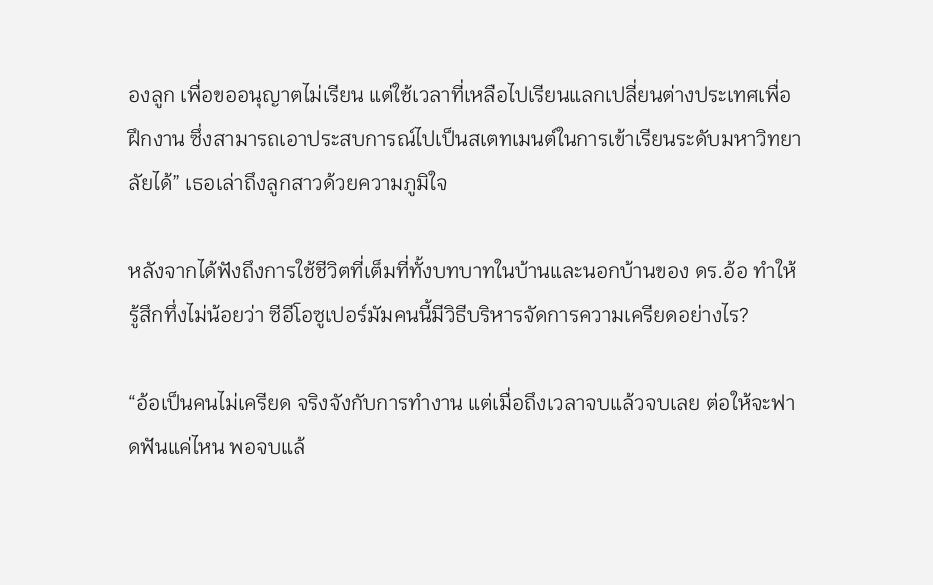องลูก เพื่อขออนุญาตไม่เรียน แต่ใช้เวลาที่เหลือไปเรียนแลกเปลี่ยนต่างประเทศเพื่อฝึกงาน ซึ่งสามารถเอาประสบการณ์ไปเป็นสเตทเมนต์ในการเข้าเรียนระดับมหาวิทยาลัยได้” เธอเล่าถึงลูกสาวด้วยความภูมิใจ

หลังจากได้ฟังถึงการใช้ชีวิตที่เต็มที่ทั้งบทบาทในบ้านและนอกบ้านของ ดร.อ้อ ทำให้รู้สึกทึ่งไม่น้อยว่า ซีอีโอซูเปอร์มัมคนนี้มีวิธีบริหารจัดการความเครียดอย่างไร?

“อ้อเป็นคนไม่เครียด จริงจังกับการทำงาน แต่เมื่อถึงเวลาจบแล้วจบเลย ต่อให้จะฟาดฟันแค่ไหน พอจบแล้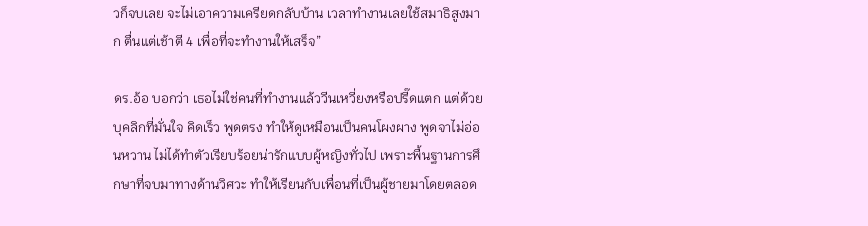วก็จบเลย จะไม่เอาความเครียดกลับบ้าน เวลาทำงานเลยใช้สมาธิสูงมาก ตื่นแต่เช้าตี 4 เพื่อที่จะทำงานให้เสร็จ”

ดร.อ้อ บอกว่า เธอไม่ใช่คนที่ทำงานแล้ววีนเหวี่ยงหรือปรี๊ดแตก แต่ด้วยบุคลิกที่มั่นใจ คิดเร็ว พูดตรง ทำให้ดูเหมือนเป็นคนโผงผาง พูดจาไม่อ่อนหวาน ไม่ได้ทำตัวเรียบร้อยน่ารักแบบผู้หญิงทั่วไป เพราะพื้นฐานการศึกษาที่จบมาทางด้านวิศวะ ทำให้เรียนกับเพื่อนที่เป็นผู้ชายมาโดยตลอด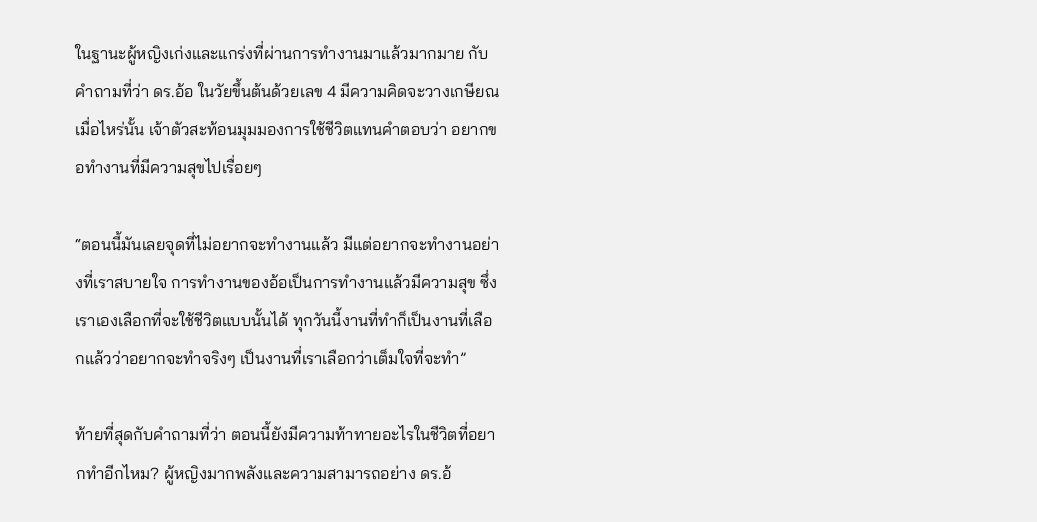ในฐานะผู้หญิงเก่งและแกร่งที่ผ่านการทำงานมาแล้วมากมาย กับคำถามที่ว่า ดร.อ้อ ในวัยขึ้นต้นด้วยเลข 4 มีความคิดจะวางเกษียณเมื่อไหร่นั้น เจ้าตัวสะท้อนมุมมองการใช้ชีวิตแทนคำตอบว่า อยากขอทำงานที่มีความสุขไปเรื่อยๆ

“ตอนนี้มันเลยจุดที่ไม่อยากจะทำงานแล้ว มีแต่อยากจะทำงานอย่างที่เราสบายใจ การทำงานของอ้อเป็นการทำงานแล้วมีความสุข ซึ่งเราเองเลือกที่จะใช้ชีวิตแบบนั้นได้ ทุกวันนี้งานที่ทำก็เป็นงานที่เลือกแล้วว่าอยากจะทำจริงๆ เป็นงานที่เราเลือกว่าเต็มใจที่จะทำ”

ท้ายที่สุดกับคำถามที่ว่า ตอนนี้ยังมีความท้าทายอะไรในชีวิตที่อยากทำอีกไหม? ผู้หญิงมากพลังและความสามารถอย่าง ดร.อ้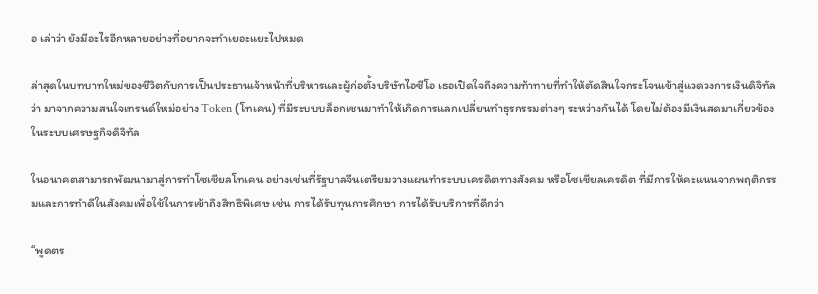อ เล่าว่า ยังมีอะไรอีกหลายอย่างที่อยากจะทำเยอะแยะไปหมด

ล่าสุดในบทบาทใหม่ของชีวิตกับการเป็นประธานเจ้าหน้าที่บริหารและผู้ก่อตั้งบริษัทไอซีโอ เธอเปิดใจถึงความท้าทายที่ทำให้ตัดสินใจกระโจนเข้าสู่แวดวงการเงินดิจิทัลว่า มาจากความสนใจเทรนด์ใหม่อย่าง Token (โทเคน) ที่มีระบบบล็อกเชนมาทำให้เกิดการแลกเปลี่ยนทำธุรกรรมต่างๆ ระหว่างกันได้ โดยไม่ต้องมีเงินสดมาเกี่ยวข้องในระบบเศรษฐกิจดิจิทัล

ในอนาคตสามารถพัฒนามาสู่การทำโซเชียลโทเคน อย่างเช่นที่รัฐบาลจีนเตรียมวางแผนทำระบบเครดิตทางสังคม หรือโซเชียลเครดิต ที่มีการให้คะแนนจากพฤติกรรมและการทำดีในสังคมเพื่อใช้ในการเข้าถึงสิทธิพิเศษ เช่น การได้รับทุนการศึกษา การได้รับบริการที่ดีกว่า

“พูดตร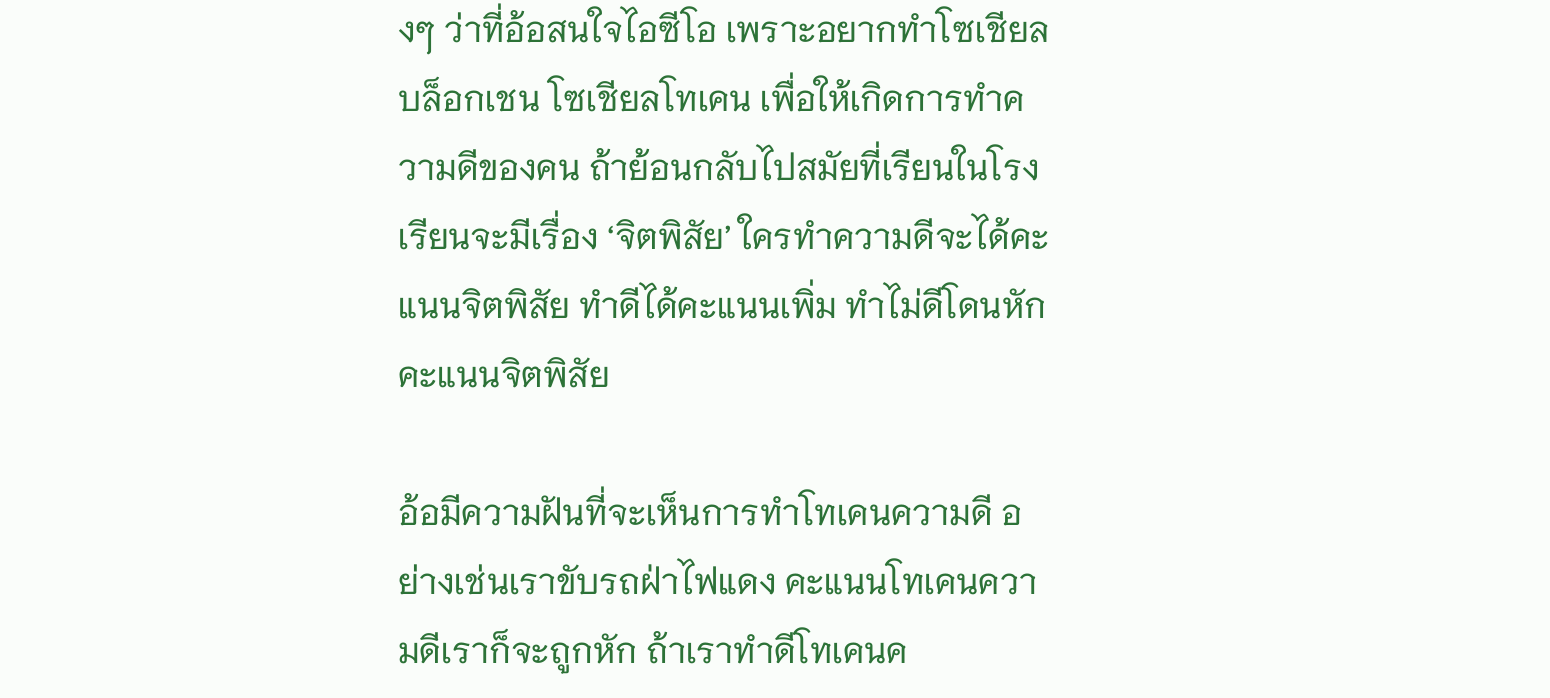งๆ ว่าที่อ้อสนใจไอซีโอ เพราะอยากทำโซเชียลบล็อกเชน โซเชียลโทเคน เพื่อให้เกิดการทำความดีของคน ถ้าย้อนกลับไปสมัยที่เรียนในโรงเรียนจะมีเรื่อง ‘จิตพิสัย’ ใครทำความดีจะได้คะแนนจิตพิสัย ทำดีได้คะแนนเพิ่ม ทำไม่ดีโดนหักคะแนนจิตพิสัย

อ้อมีความฝันที่จะเห็นการทำโทเคนความดี อย่างเช่นเราขับรถฝ่าไฟแดง คะแนนโทเคนความดีเราก็จะถูกหัก ถ้าเราทำดีโทเคนค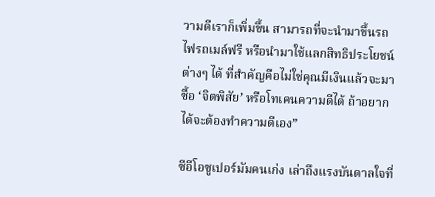วามดีเราก็เพิ่มขึ้น สามารถที่จะนำมาขึ้นรถไฟรถเมล์ฟรี หรือนำมาใช้แลกสิทธิประโยชน์ต่างๆ ได้ ที่สำคัญคือไม่ใช่คุณมีเงินแล้วจะมาซื้อ ‘จิตพิสัย’ หรือโทเคนความดีได้ ถ้าอยากได้จะต้องทำความดีเอง”

ซีอีโอซูเปอร์มัมคนเก่ง เล่าถึงแรงบันดาลใจที่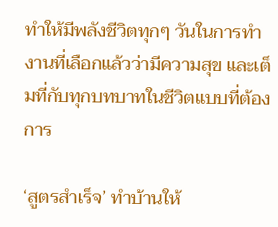ทำให้มีพลังชีวิตทุกๆ วันในการทำงานที่เลือกแล้วว่ามีความสุข และเต็มที่กับทุกบทบาทในชีวิตแบบที่ต้องการ

‘สูตรสำเร็จ’ ทำบ้านให้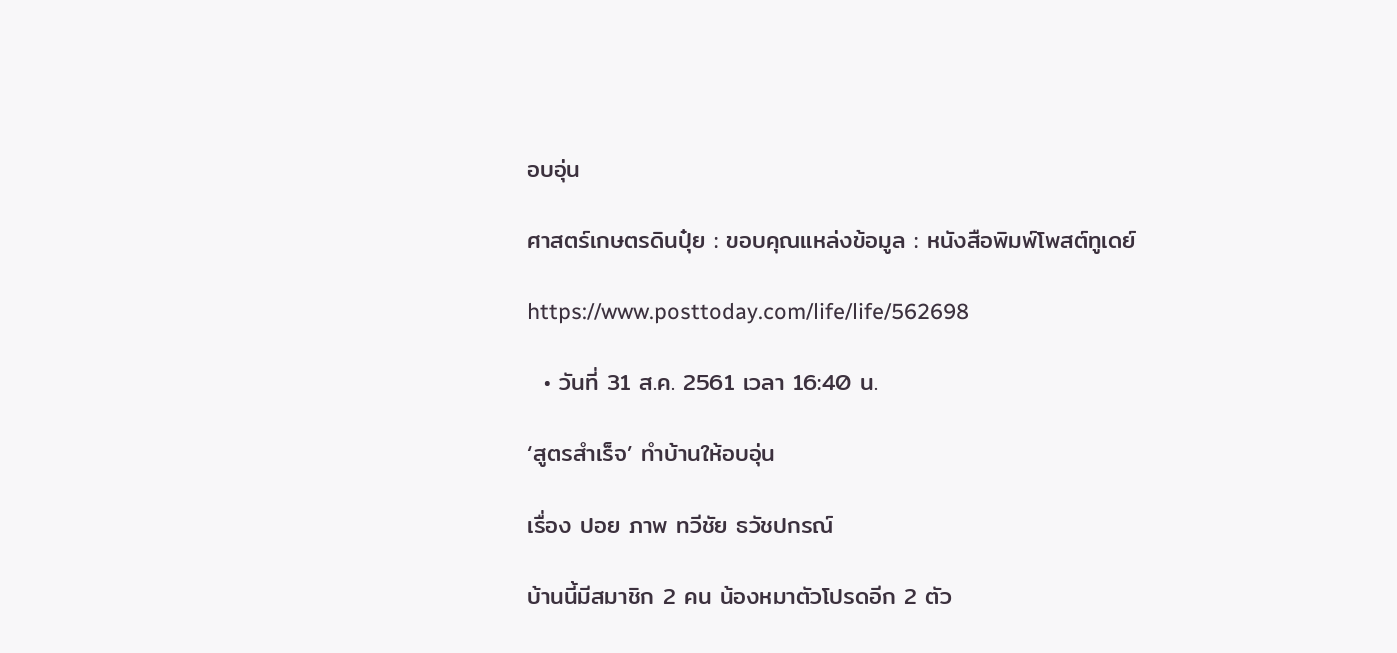อบอุ่น

ศาสตร์เกษตรดินปุ๋ย : ขอบคุณแหล่งข้อมูล : หนังสือพิมพ์โพสต์ทูเดย์

https://www.posttoday.com/life/life/562698

  • วันที่ 31 ส.ค. 2561 เวลา 16:40 น.

‘สูตรสำเร็จ’ ทำบ้านให้อบอุ่น

เรื่อง ปอย ภาพ ทวีชัย ธวัชปกรณ์

บ้านนี้มีสมาชิก 2 คน น้องหมาตัวโปรดอีก 2 ตัว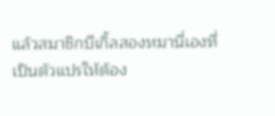แล้วสมาชิกบีเกิ้ลสองหมานี่เองที่เป็นตัวแปรให้ต้อง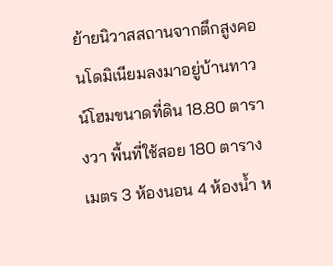ย้ายนิวาสสถานจากตึกสูงคอนโดมิเนียมลงมาอยู่บ้านทาวน์โฮมขนาดที่ดิน 18.80 ตารางวา พื้นที่ใช้สอย 180 ตารางเมตร 3 ห้องนอน 4 ห้องน้ำ ห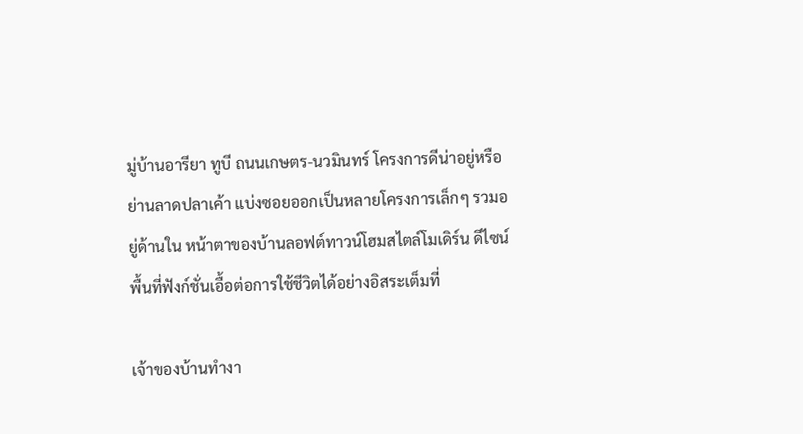มู่บ้านอารียา ทูบี ถนนเกษตร-นวมินทร์ โครงการดีน่าอยู่หรือย่านลาดปลาเค้า แบ่งซอยออกเป็นหลายโครงการเล็กๆ รวมอยู่ด้านใน หน้าตาของบ้านลอฟต์ทาวน์โฮมสไตล์โมเดิร์น ดีไซน์พื้นที่ฟังก์ชั่นเอื้อต่อการใช้ชีวิตได้อย่างอิสระเต็มที่

เจ้าของบ้านทำงา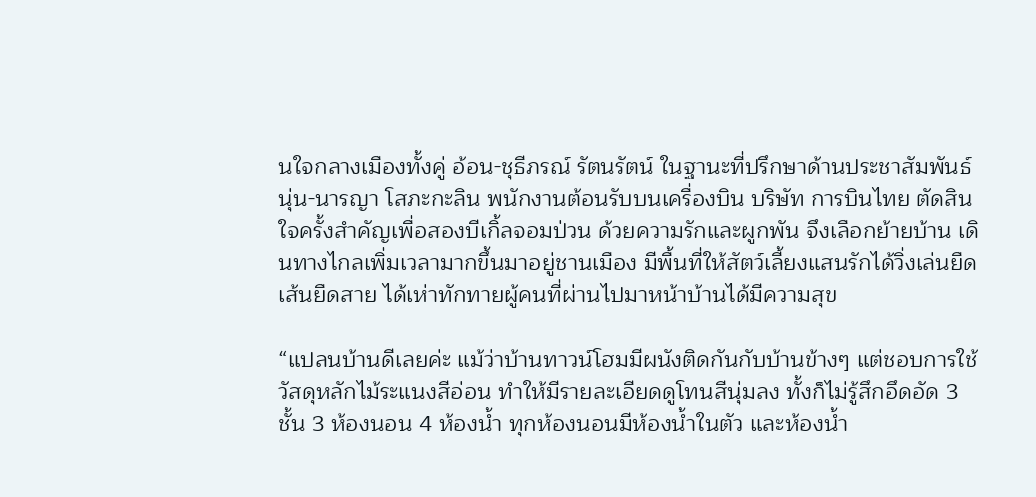นใจกลางเมืองทั้งคู่ อ้อน-ชุธีภรณ์ รัตนรัตน์ ในฐานะที่ปรึกษาด้านประชาสัมพันธ์ นุ่น-นารญา โสภะกะลิน พนักงานต้อนรับบนเครื่องบิน บริษัท การบินไทย ตัดสินใจครั้งสำคัญเพื่อสองบีเกิ้ลจอมป่วน ด้วยความรักและผูกพัน จึงเลือกย้ายบ้าน เดินทางไกลเพิ่มเวลามากขึ้นมาอยู่ชานเมือง มีพื้นที่ให้สัตว์เลี้ยงแสนรักได้วิ่งเล่นยืดเส้นยืดสาย ได้เห่าทักทายผู้คนที่ผ่านไปมาหน้าบ้านได้มีความสุข

“แปลนบ้านดีเลยค่ะ แม้ว่าบ้านทาวน์โฮมมีผนังติดกันกับบ้านข้างๆ แต่ชอบการใช้วัสดุหลักไม้ระแนงสีอ่อน ทำให้มีรายละเอียดดูโทนสีนุ่มลง ทั้งก็ไม่รู้สึกอึดอัด 3 ชั้น 3 ห้องนอน 4 ห้องน้ำ ทุกห้องนอนมีห้องน้ำในตัว และห้องน้ำ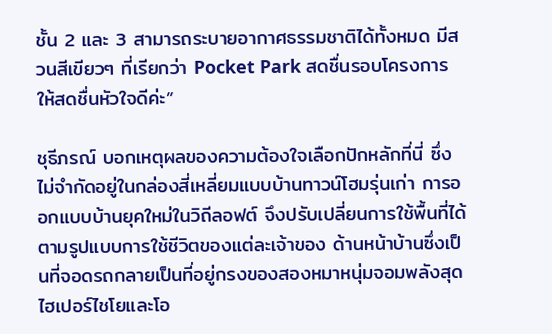ชั้น 2 และ 3 สามารถระบายอากาศธรรมชาติได้ทั้งหมด มีสวนสีเขียวๆ ที่เรียกว่า Pocket Park สดชื่นรอบโครงการให้สดชื่นหัวใจดีค่ะ”

ชุธีภรณ์ บอกเหตุผลของความต้องใจเลือกปักหลักที่นี่ ซึ่งไม่จำกัดอยู่ในกล่องสี่เหลี่ยมแบบบ้านทาวน์โฮมรุ่นเก่า การออกแบบบ้านยุคใหม่ในวิถีลอฟต์ จึงปรับเปลี่ยนการใช้พื้นที่ได้ตามรูปแบบการใช้ชีวิตของแต่ละเจ้าของ ด้านหน้าบ้านซึ่งเป็นที่จอดรถกลายเป็นที่อยู่กรงของสองหมาหนุ่มจอมพลังสุดไฮเปอร์ไชโยและโอ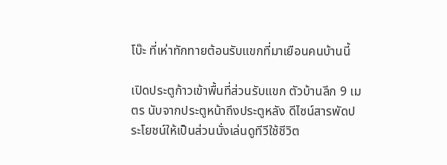โบ๊ะ ที่เห่าทักทายต้อนรับแขกที่มาเยือนคนบ้านนี้

เปิดประตูก้าวเข้าพื้นที่ส่วนรับแขก ตัวบ้านลึก 9 เมตร นับจากประตูหน้าถึงประตูหลัง ดีไซน์สารพัดประโยชน์ให้เป็นส่วนนั่งเล่นดูทีวีใช้ชีวิต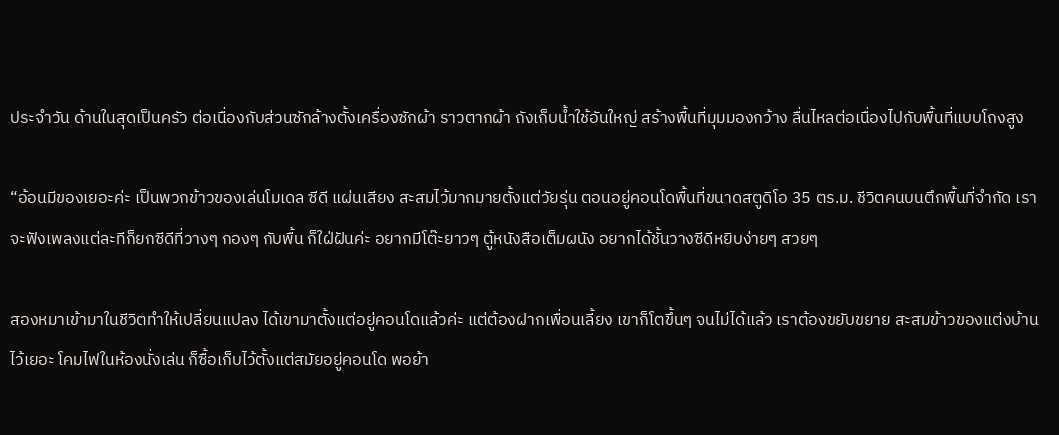ประจำวัน ด้านในสุดเป็นครัว ต่อเนื่องกับส่วนซักล้างตั้งเครื่องซักผ้า ราวตากผ้า ถังเก็บน้ำใช้อันใหญ่ สร้างพื้นที่มุมมองกว้าง ลื่นไหลต่อเนื่องไปกับพื้นที่แบบโถงสูง

“อ้อนมีของเยอะค่ะ เป็นพวกข้าวของเล่นโมเดล ซีดี แผ่นเสียง สะสมไว้มากมายตั้งแต่วัยรุ่น ตอนอยู่คอนโดพื้นที่ขนาดสตูดิโอ 35 ตร.ม. ชีวิตคนบนตึกพื้นที่จำกัด เราจะฟังเพลงแต่ละทีก็ยกซีดีที่วางๆ กองๆ กับพื้น ก็ใฝ่ฝันค่ะ อยากมีโต๊ะยาวๆ ตู้หนังสือเต็มผนัง อยากได้ชั้นวางซีดีหยิบง่ายๆ สวยๆ

สองหมาเข้ามาในชีวิตทำให้เปลี่ยนแปลง ได้เขามาตั้งแต่อยู่คอนโดแล้วค่ะ แต่ต้องฝากเพื่อนเลี้ยง เขาก็โตขึ้นๆ จนไม่ได้แล้ว เราต้องขยับขยาย สะสมข้าวของแต่งบ้านไว้เยอะ โคมไฟในห้องนั่งเล่น ก็ซื้อเก็บไว้ตั้งแต่สมัยอยู่คอนโด พอย้า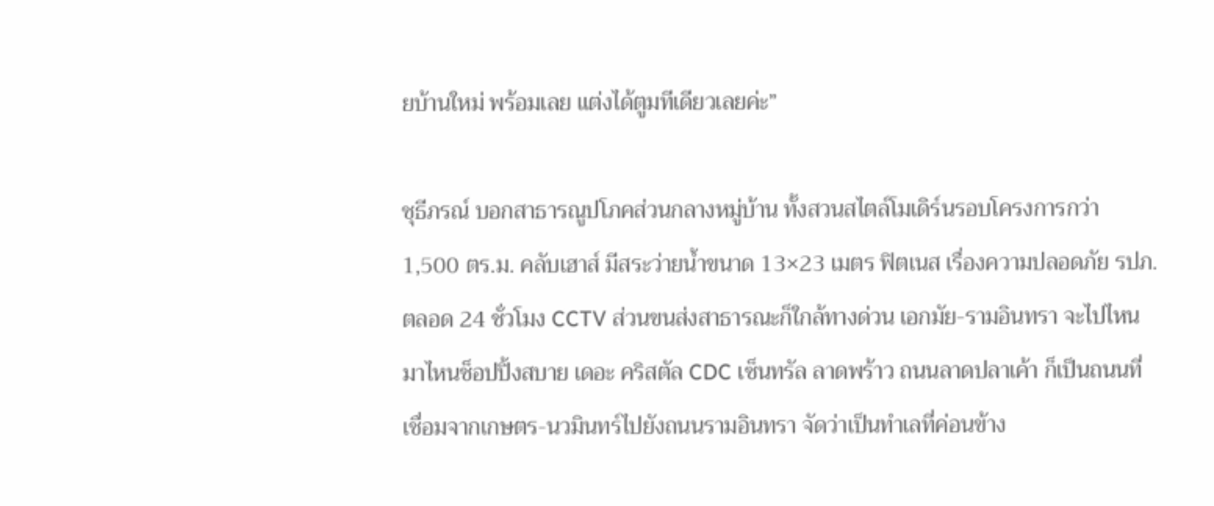ยบ้านใหม่ พร้อมเลย แต่งได้ตูมทีเดียวเลยค่ะ”

ชุธีภรณ์ บอกสาธารณูปโภคส่วนกลางหมู่บ้าน ทั้งสวนสไตล์โมเดิร์นรอบโครงการกว่า 1,500 ตร.ม. คลับเฮาส์ มีสระว่ายน้ำขนาด 13×23 เมตร ฟิตเนส เรื่องความปลอดภัย รปภ.ตลอด 24 ชั่วโมง CCTV ส่วนขนส่งสาธารณะก็ใกล้ทางด่วน เอกมัย-รามอินทรา จะไปไหนมาไหนช็อปปิ้งสบาย เดอะ คริสตัล CDC เซ็นทรัล ลาดพร้าว ถนนลาดปลาเค้า ก็เป็นถนนที่เชื่อมจากเกษตร-นวมินทร์ไปยังถนนรามอินทรา จัดว่าเป็นทำเลที่ค่อนข้าง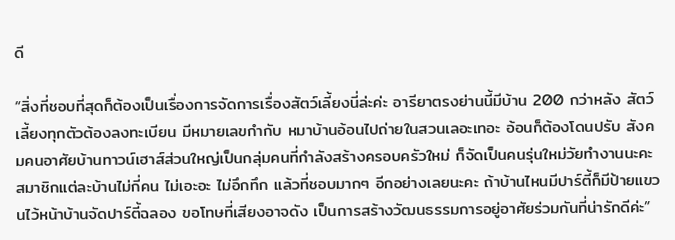ดี

“สิ่งที่ชอบที่สุดก็ต้องเป็นเรื่องการจัดการเรื่องสัตว์เลี้ยงนี่ล่ะค่ะ อารียาตรงย่านนี้มีบ้าน 200 กว่าหลัง สัตว์เลี้ยงทุกตัวต้องลงทะเบียน มีหมายเลขกำกับ หมาบ้านอ้อนไปถ่ายในสวนเลอะเทอะ อ้อนก็ต้องโดนปรับ สังคมคนอาศัยบ้านทาวน์เฮาส์ส่วนใหญ่เป็นกลุ่มคนที่กำลังสร้างครอบครัวใหม่ ก็จัดเป็นคนรุ่นใหม่วัยทำงานนะคะ สมาชิกแต่ละบ้านไม่กี่คน ไม่เอะอะ ไม่อึกทึก แล้วที่ชอบมากๆ อีกอย่างเลยนะคะ ถ้าบ้านไหนมีปาร์ตี้ก็มีป้ายแขวนไว้หน้าบ้านจัดปาร์ตี้ฉลอง ขอโทษที่เสียงอาจดัง เป็นการสร้างวัฒนธรรมการอยู่อาศัยร่วมกันที่น่ารักดีค่ะ”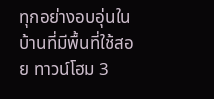ทุกอย่างอบอุ่นในบ้านที่มีพื้นที่ใช้สอย ทาวน์โฮม 3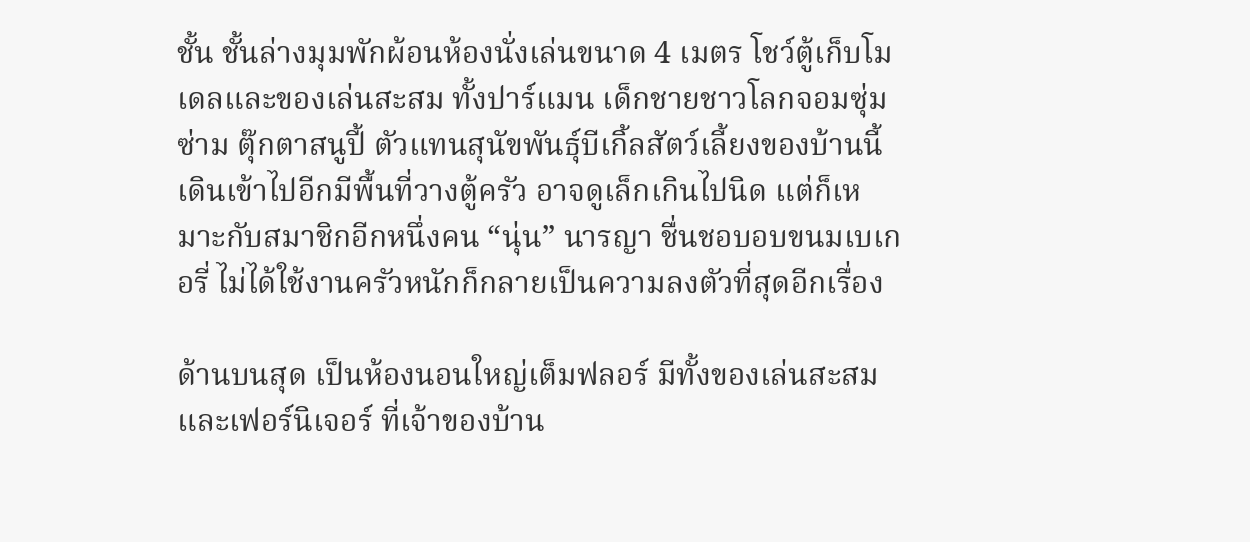ชั้น ชั้นล่างมุมพักผ้อนห้องนั่งเล่นขนาด 4 เมตร โชว์ตู้เก็บโมเดลและของเล่นสะสม ทั้งปาร์แมน เด็กชายชาวโลกจอมซุ่มซ่าม ตุ๊กตาสนูปี้ ตัวแทนสุนัขพันธุ์บีเกิ้ลสัตว์เลี้ยงของบ้านนี้ เดินเข้าไปอีกมีพื้นที่วางตู้ครัว อาจดูเล็กเกินไปนิด แต่ก็เหมาะกับสมาชิกอีกหนึ่งคน “นุ่น” นารญา ชื่นชอบอบขนมเบเกอรี่ ไม่ได้ใช้งานครัวหนักก็กลายเป็นความลงตัวที่สุดอีกเรื่อง

ด้านบนสุด เป็นห้องนอนใหญ่เต็มฟลอร์ มีทั้งของเล่นสะสมและเฟอร์นิเจอร์ ที่เจ้าของบ้าน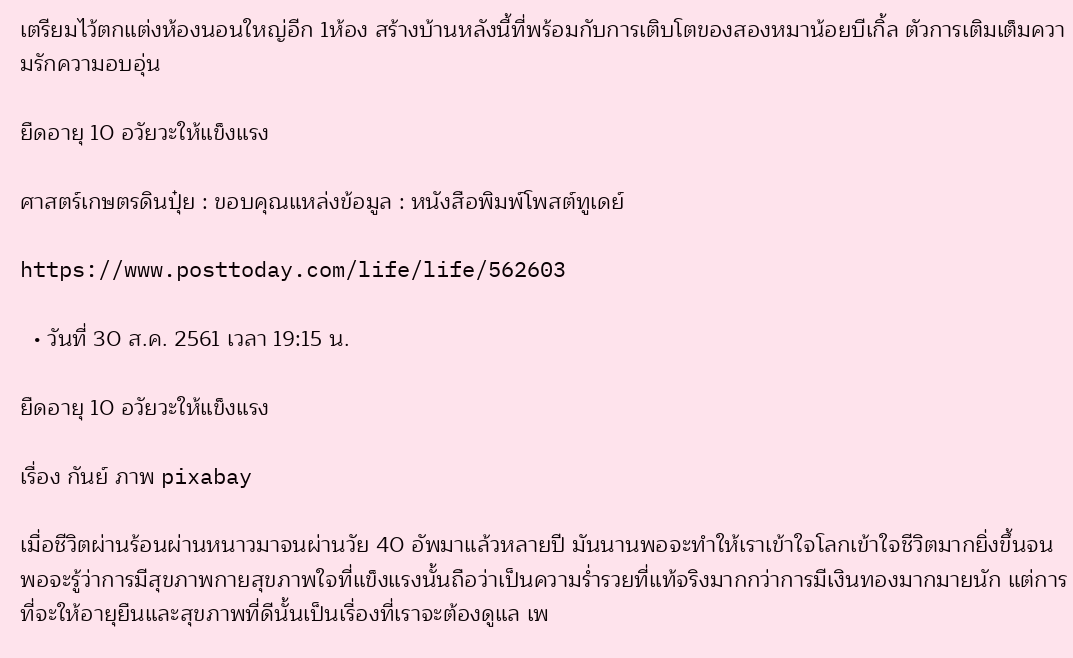เตรียมไว้ตกแต่งห้องนอนใหญ่อีก 1ห้อง สร้างบ้านหลังนี้ที่พร้อมกับการเติบโตของสองหมาน้อยบีเกิ้ล ตัวการเติมเต็มความรักความอบอุ่น

ยืดอายุ 10 อวัยวะให้แข็งแรง

ศาสตร์เกษตรดินปุ๋ย : ขอบคุณแหล่งข้อมูล : หนังสือพิมพ์โพสต์ทูเดย์

https://www.posttoday.com/life/life/562603

  • วันที่ 30 ส.ค. 2561 เวลา 19:15 น.

ยืดอายุ 10 อวัยวะให้แข็งแรง

เรื่อง กันย์ ภาพ pixabay

เมื่อชีวิตผ่านร้อนผ่านหนาวมาจนผ่านวัย 40 อัพมาแล้วหลายปี มันนานพอจะทำให้เราเข้าใจโลกเข้าใจชีวิตมากยิ่งขึ้นจนพอจะรู้ว่าการมีสุขภาพกายสุขภาพใจที่แข็งแรงนั้นถือว่าเป็นความร่ำรวยที่แท้จริงมากกว่าการมีเงินทองมากมายนัก แต่การที่จะให้อายุยืนและสุขภาพที่ดีนั้นเป็นเรื่องที่เราจะต้องดูแล เพ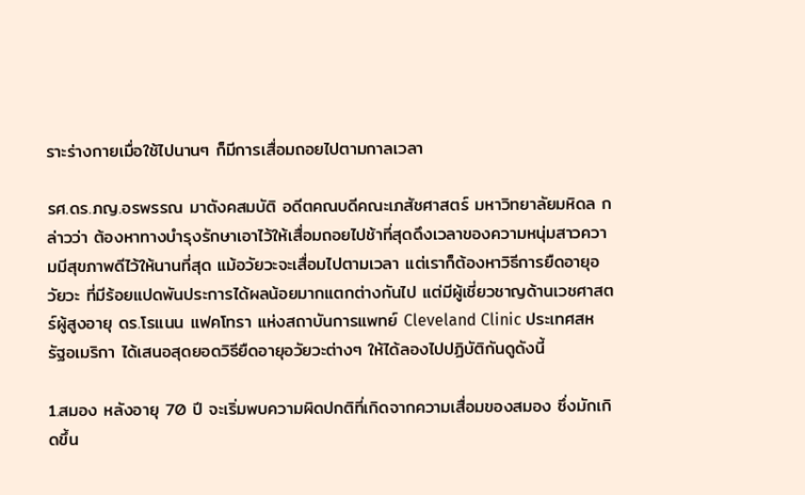ราะร่างกายเมื่อใช้ไปนานๆ ก็มีการเสื่อมถอยไปตามกาลเวลา

รศ.ดร.ภญ.อรพรรณ มาตังคสมบัติ อดีตคณบดีคณะเภสัชศาสตร์ มหาวิทยาลัยมหิดล กล่าวว่า ต้องหาทางบำรุงรักษาเอาไว้ให้เสื่อมถอยไปช้าที่สุดดึงเวลาของความหนุ่มสาวความมีสุขภาพดีไว้ให้นานที่สุด แม้อวัยวะจะเสื่อมไปตามเวลา แต่เราก็ต้องหาวิธีการยืดอายุอวัยวะ ที่มีร้อยแปดพันประการได้ผลน้อยมากแตกต่างกันไป แต่มีผู้เชี่ยวชาญด้านเวชศาสตร์ผู้สูงอายุ ดร.โรแนน แฟคโทรา แห่งสถาบันการแพทย์ Cleveland Clinic ประเทศสหรัฐอเมริกา ได้เสนอสุดยอดวิธียืดอายุอวัยวะต่างๆ ให้ได้ลองไปปฏิบัติกันดูดังนี้

1.สมอง หลังอายุ 70 ปี จะเริ่มพบความผิดปกติที่เกิดจากความเสื่อมของสมอง ซึ่งมักเกิดขึ้น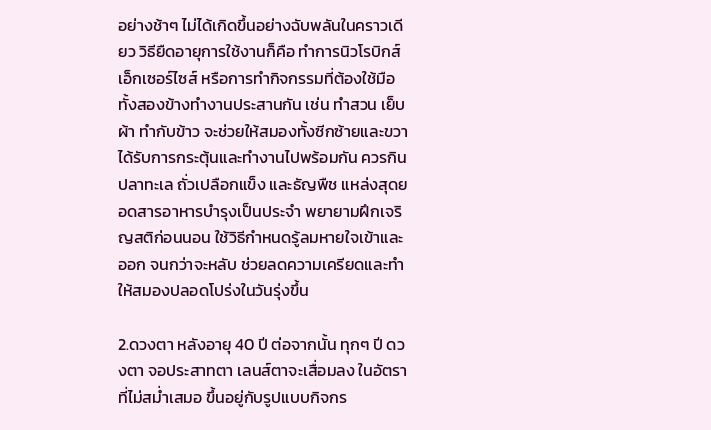อย่างช้าๆ ไม่ได้เกิดขึ้นอย่างฉับพลันในคราวเดียว วิธียืดอายุการใช้งานก็คือ ทำการนิวโรบิกส์ เอ็กเซอร์ไซส์ หรือการทำกิจกรรมที่ต้องใช้มือทั้งสองข้างทำงานประสานกัน เช่น ทำสวน เย็บผ้า ทำกับข้าว จะช่วยให้สมองทั้งซีกซ้ายและขวาได้รับการกระตุ้นและทำงานไปพร้อมกัน ควรกินปลาทะเล ถั่วเปลือกแข็ง และธัญพืช แหล่งสุดยอดสารอาหารบำรุงเป็นประจำ พยายามฝึกเจริญสติก่อนนอน ใช้วิธีกำหนดรู้ลมหายใจเข้าและออก จนกว่าจะหลับ ช่วยลดความเครียดและทำให้สมองปลอดโปร่งในวันรุ่งขึ้น

2.ดวงตา หลังอายุ 40 ปี ต่อจากนั้น ทุกๆ ปี ดวงตา จอประสาทตา เลนส์ตาจะเสื่อมลง ในอัตราที่ไม่สม่ำเสมอ ขึ้นอยู่กับรูปแบบกิจกร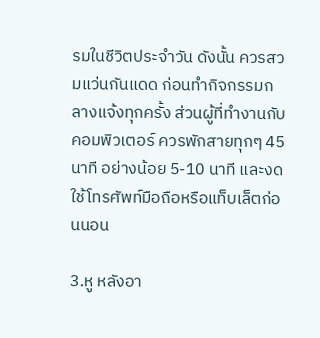รมในชีวิตประจำวัน ดังนั้น ควรสวมแว่นกันแดด ก่อนทำกิจกรรมกลางแจ้งทุกครั้ง ส่วนผู้ที่ทำงานกับคอมพิวเตอร์ ควรพักสายทุกๆ 45 นาที อย่างน้อย 5-10 นาที และงดใช้โทรศัพท์มือถือหรือแท็บเล็ตก่อนนอน

3.หู หลังอา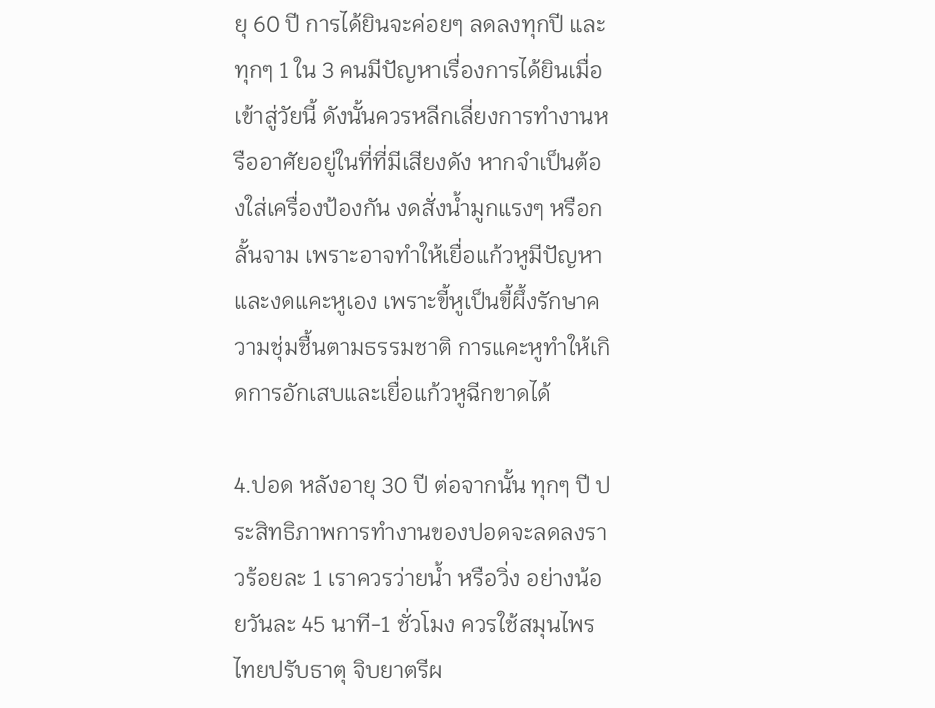ยุ 60 ปี การได้ยินจะค่อยๆ ลดลงทุกปี และทุกๆ 1 ใน 3 คนมีปัญหาเรื่องการได้ยินเมื่อเข้าสู่วัยนี้ ดังนั้นควรหลีกเลี่ยงการทำงานหรืออาศัยอยู่ในที่ที่มีเสียงดัง หากจำเป็นต้องใส่เครื่องป้องกัน งดสั่งน้ำมูกแรงๆ หรือกลั้นจาม เพราะอาจทำให้เยื่อแก้วหูมีปัญหา และงดแคะหูเอง เพราะขี้หูเป็นขี้ผึ้งรักษาความชุ่มชื้นตามธรรมชาติ การแคะหูทำให้เกิดการอักเสบและเยื่อแก้วหูฉีกขาดได้

4.ปอด หลังอายุ 30 ปี ต่อจากนั้น ทุกๆ ปี ประสิทธิภาพการทำงานของปอดจะลดลงราวร้อยละ 1 เราควรว่ายน้ำ หรือวิ่ง อย่างน้อยวันละ 45 นาที-1 ชั่วโมง ควรใช้สมุนไพรไทยปรับธาตุ จิบยาตรีผ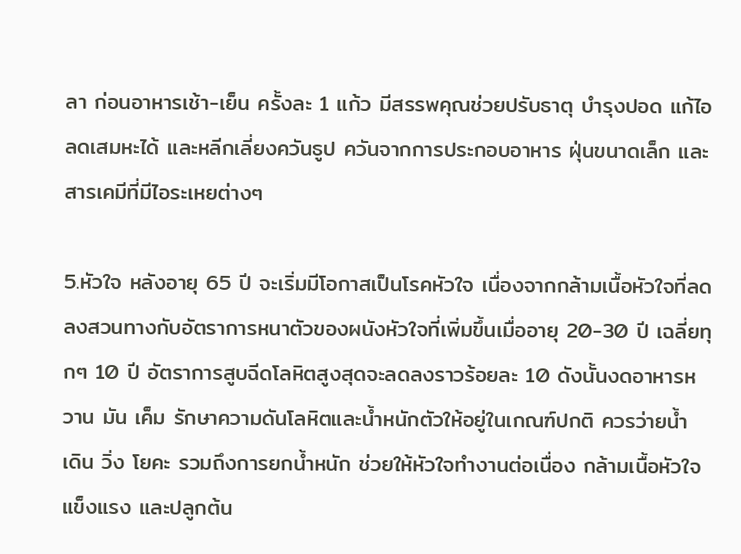ลา ก่อนอาหารเช้า-เย็น ครั้งละ 1 แก้ว มีสรรพคุณช่วยปรับธาตุ บำรุงปอด แก้ไอ ลดเสมหะได้ และหลีกเลี่ยงควันธูป ควันจากการประกอบอาหาร ฝุ่นขนาดเล็ก และสารเคมีที่มีไอระเหยต่างๆ

5.หัวใจ หลังอายุ 65 ปี จะเริ่มมีโอกาสเป็นโรคหัวใจ เนื่องจากกล้ามเนื้อหัวใจที่ลดลงสวนทางกับอัตราการหนาตัวของผนังหัวใจที่เพิ่มขึ้นเมื่ออายุ 20-30 ปี เฉลี่ยทุกๆ 10 ปี อัตราการสูบฉีดโลหิตสูงสุดจะลดลงราวร้อยละ 10 ดังนั้นงดอาหารหวาน มัน เค็ม รักษาความดันโลหิตและน้ำหนักตัวให้อยู่ในเกณฑ์ปกติ ควรว่ายน้ำ เดิน วิ่ง โยคะ รวมถึงการยกน้ำหนัก ช่วยให้หัวใจทำงานต่อเนื่อง กล้ามเนื้อหัวใจแข็งแรง และปลูกต้น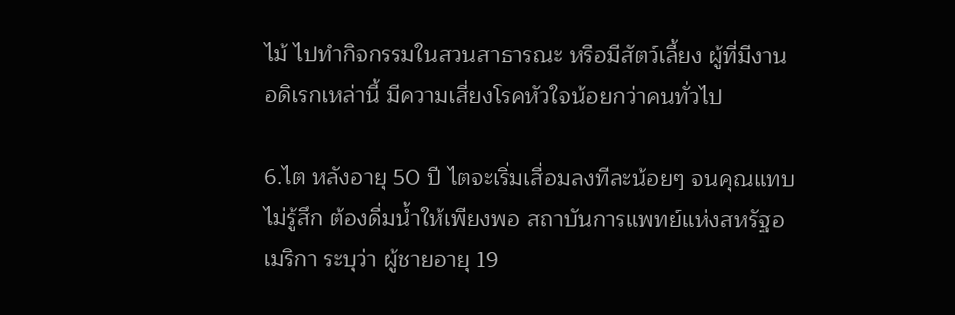ไม้ ไปทำกิจกรรมในสวนสาธารณะ หรือมีสัตว์เลี้ยง ผู้ที่มีงานอดิเรกเหล่านี้ มีความเสี่ยงโรคหัวใจน้อยกว่าคนทั่วไป

6.ไต หลังอายุ 50 ปี ไตจะเริ่มเสื่อมลงทีละน้อยๆ จนคุณแทบไม่รู้สึก ต้องดื่มน้ำให้เพียงพอ สถาบันการแพทย์แห่งสหรัฐอเมริกา ระบุว่า ผู้ชายอายุ 19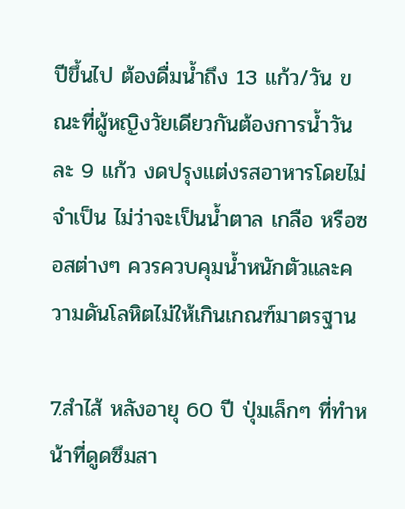ปีขึ้นไป ต้องดื่มน้ำถึง 13 แก้ว/วัน ขณะที่ผู้หญิงวัยเดียวกันต้องการน้ำวันละ 9 แก้ว งดปรุงแต่งรสอาหารโดยไม่จำเป็น ไม่ว่าจะเป็นน้ำตาล เกลือ หรือซอสต่างๆ ควรควบคุมน้ำหนักตัวและความดันโลหิตไม่ให้เกินเกณฑ์มาตรฐาน

7.สำไส้ หลังอายุ 60 ปี ปุ่มเล็กๆ ที่ทำหน้าที่ดูดซึมสา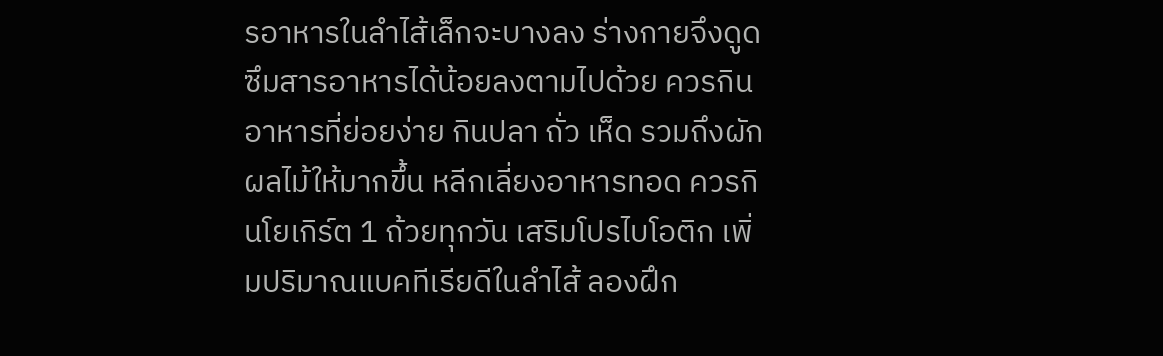รอาหารในลำไส้เล็กจะบางลง ร่างกายจึงดูดซึมสารอาหารได้น้อยลงตามไปด้วย ควรกินอาหารที่ย่อยง่าย กินปลา ถั่ว เห็ด รวมถึงผักผลไม้ให้มากขึ้น หลีกเลี่ยงอาหารทอด ควรกินโยเกิร์ต 1 ถ้วยทุกวัน เสริมโปรไบโอติก เพิ่มปริมาณแบคทีเรียดีในลำไส้ ลองฝึก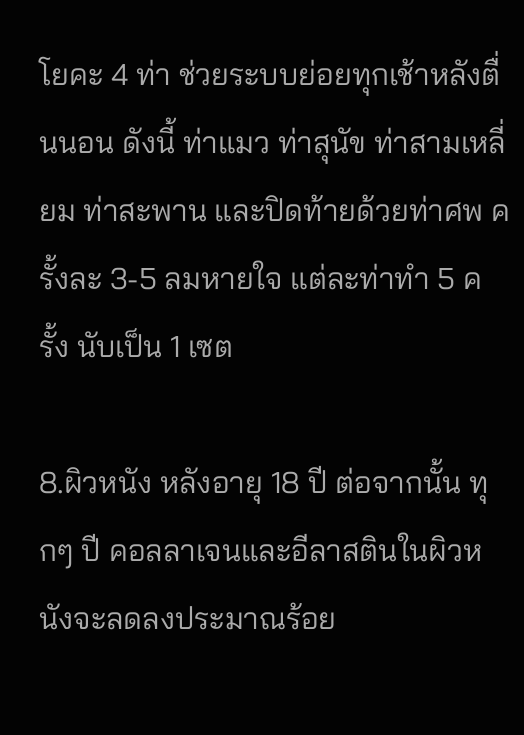โยคะ 4 ท่า ช่วยระบบย่อยทุกเช้าหลังตื่นนอน ดังนี้ ท่าแมว ท่าสุนัข ท่าสามเหลี่ยม ท่าสะพาน และปิดท้ายด้วยท่าศพ ครั้งละ 3-5 ลมหายใจ แต่ละท่าทำ 5 ครั้ง นับเป็น 1 เซต

8.ผิวหนัง หลังอายุ 18 ปี ต่อจากนั้น ทุกๆ ปี คอลลาเจนและอีลาสตินในผิวหนังจะลดลงประมาณร้อย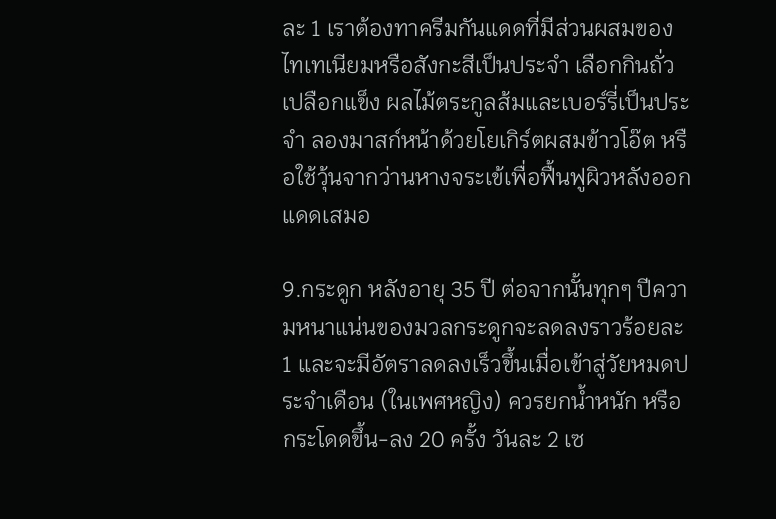ละ 1 เราต้องทาครีมกันแดดที่มีส่วนผสมของไทเทเนียมหรือสังกะสีเป็นประจำ เลือกกินถั่วเปลือกแข็ง ผลไม้ตระกูลส้มและเบอร์รี่เป็นประจำ ลองมาสก์หน้าด้วยโยเกิร์ตผสมข้าวโอ๊ต หรือใช้วุ้นจากว่านหางจระเข้เพื่อฟื้นฟูผิวหลังออกแดดเสมอ

9.กระดูก หลังอายุ 35 ปี ต่อจากนั้นทุกๆ ปีความหนาแน่นของมวลกระดูกจะลดลงราวร้อยละ 1 และจะมีอัตราลดลงเร็วขึ้นเมื่อเข้าสู่วัยหมดประจำเดือน (ในเพศหญิง) ควรยกน้ำหนัก หรือกระโดดขึ้น-ลง 20 ครั้ง วันละ 2 เซ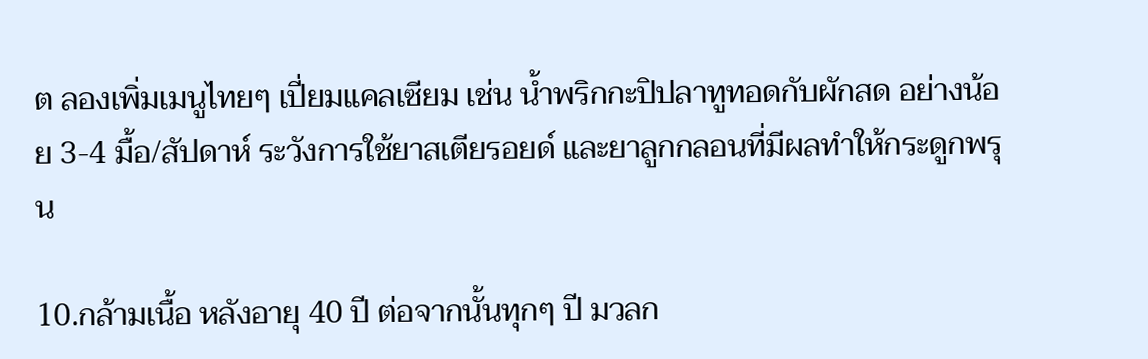ต ลองเพิ่มเมนูไทยๆ เปี่ยมแคลเซียม เช่น น้ำพริกกะปิปลาทูทอดกับผักสด อย่างน้อย 3-4 มื้อ/สัปดาห์ ระวังการใช้ยาสเตียรอยด์ และยาลูกกลอนที่มีผลทำให้กระดูกพรุน

10.กล้ามเนื้อ หลังอายุ 40 ปี ต่อจากนั้นทุกๆ ปี มวลก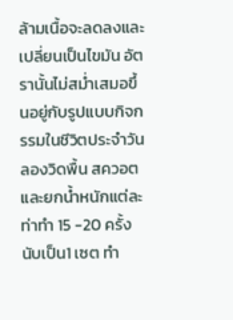ล้ามเนื้อจะลดลงและเปลี่ยนเป็นไขมัน อัตรานั้นไม่สม่ำเสมอขึ้นอยู่กับรูปแบบกิจกรรมในชีวิตประจำวัน ลองวิดพื้น สควอต และยกน้ำหนักแต่ละท่าทำ 15 -20 ครั้ง นับเป็น1 เซต ทำ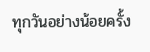ทุกวันอย่างน้อยครั้ง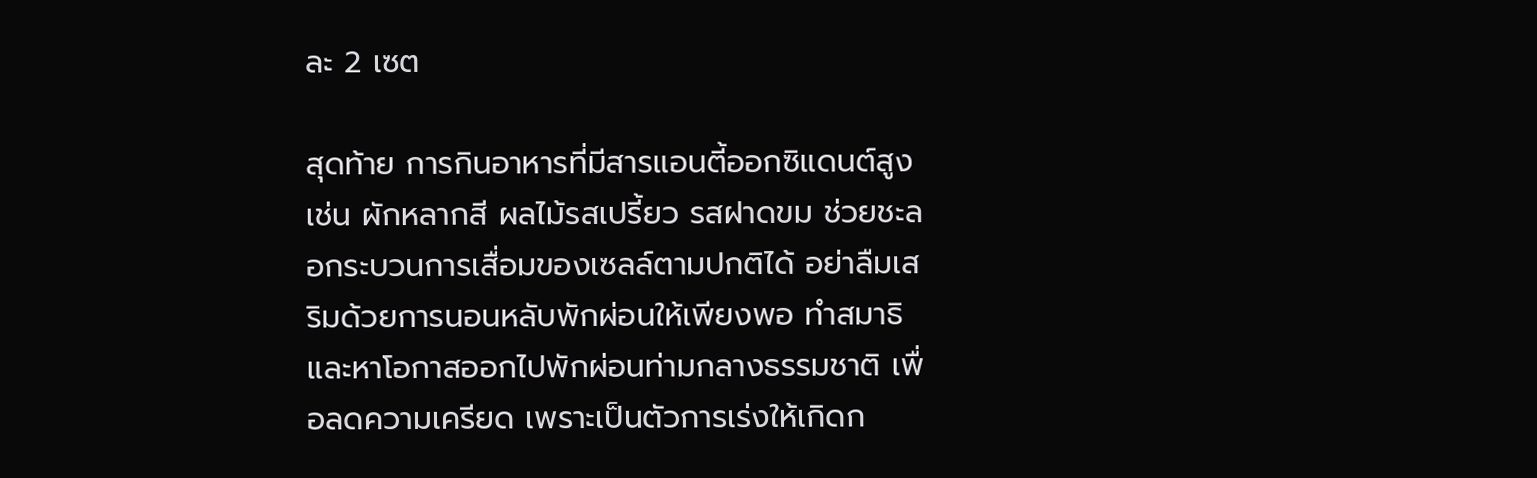ละ 2 เซต

สุดท้าย การกินอาหารที่มีสารแอนตี้ออกซิแดนต์สูง เช่น ผักหลากสี ผลไม้รสเปรี้ยว รสฝาดขม ช่วยชะลอกระบวนการเสื่อมของเซลล์ตามปกติได้ อย่าลืมเสริมด้วยการนอนหลับพักผ่อนให้เพียงพอ ทำสมาธิ และหาโอกาสออกไปพักผ่อนท่ามกลางธรรมชาติ เพื่อลดความเครียด เพราะเป็นตัวการเร่งให้เกิดก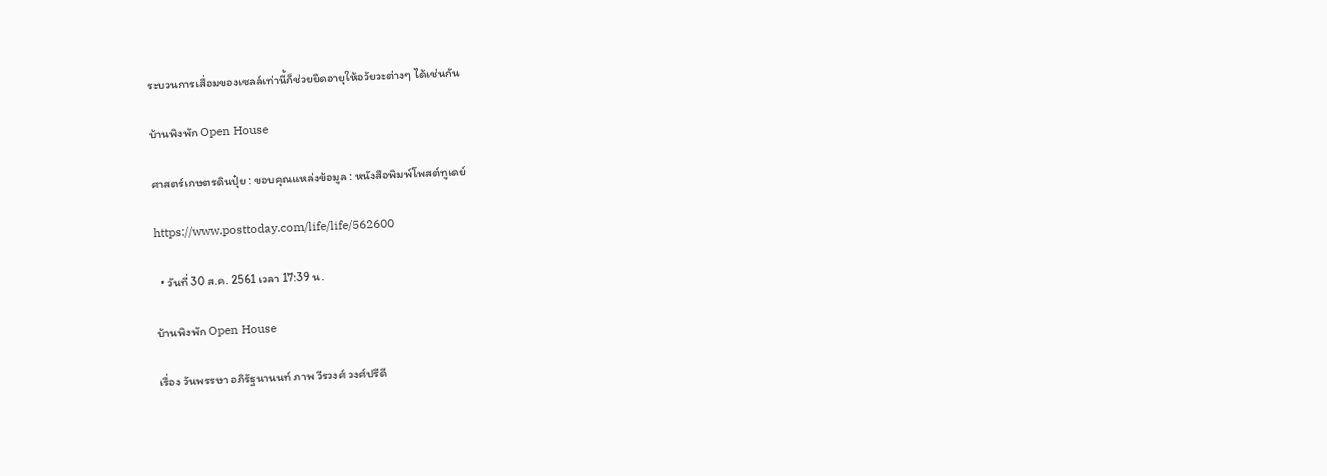ระบวนการเสื่อมของเซลล์เท่านี้ก็ช่วยยืดอายุให้อวัยวะต่างๆ ได้เช่นกัน

บ้านพิงพัก Open House

ศาสตร์เกษตรดินปุ๋ย : ขอบคุณแหล่งข้อมูล : หนังสือพิมพ์โพสต์ทูเดย์

https://www.posttoday.com/life/life/562600

  • วันที่ 30 ส.ค. 2561 เวลา 17:39 น.

บ้านพิงพัก Open House

เรื่อง วันพรรษา อภิรัฐนานนท์ ภาพ วีรวงศ์ วงศ์ปรีดี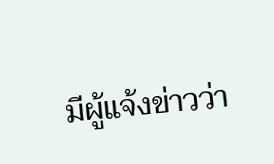มีผู้แจ้งข่าวว่า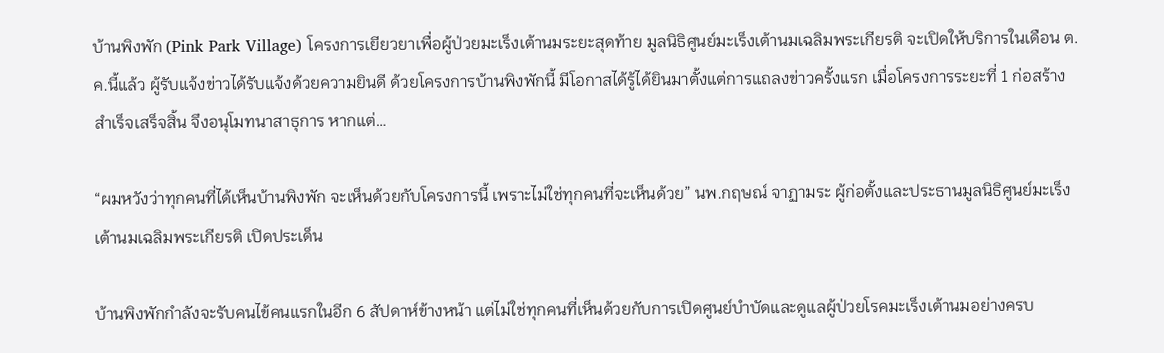บ้านพิงพัก (Pink Park Village) โครงการเยียวยาเพื่อผู้ป่วยมะเร็งเต้านมระยะสุดท้าย มูลนิธิศูนย์มะเร็งเต้านมเฉลิมพระเกียรติ จะเปิดให้บริการในเดือน ต.ค.นี้แล้ว ผู้รับแจ้งข่าวได้รับแจ้งด้วยความยินดี ด้วยโครงการบ้านพิงพักนี้ มีโอกาสได้รู้ได้ยินมาตั้งแต่การแถลงข่าวครั้งแรก เมื่อโครงการระยะที่ 1 ก่อสร้างสำเร็จเสร็จสิ้น จึงอนุโมทนาสาธุการ หากแต่…

“ผมหวังว่าทุกคนที่ได้เห็นบ้านพิงพัก จะเห็นด้วยกับโครงการนี้ เพราะไม่ใช่ทุกคนที่จะเห็นด้วย” นพ.กฤษณ์ จาฏามระ ผู้ก่อตั้งและประธานมูลนิธิศูนย์มะเร็งเต้านมเฉลิมพระเกียรติ เปิดประเด็น

บ้านพิงพักกำลังจะรับคนไข้คนแรกในอีก 6 สัปดาห์ข้างหน้า แต่ไม่ใช่ทุกคนที่เห็นด้วยกับการเปิดศูนย์บำบัดและดูแลผู้ป่วยโรคมะเร็งเต้านมอย่างครบ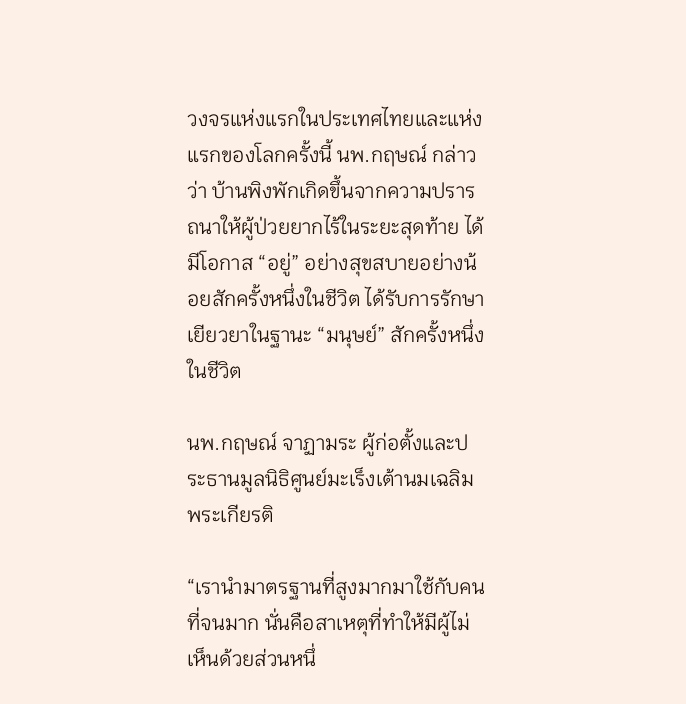วงจรแห่งแรกในประเทศไทยและแห่งแรกของโลกครั้งนี้ นพ.กฤษณ์ กล่าวว่า บ้านพิงพักเกิดขึ้นจากความปรารถนาให้ผู้ป่วยยากไร้ในระยะสุดท้าย ได้มีโอกาส “อยู่” อย่างสุขสบายอย่างน้อยสักครั้งหนึ่งในชีวิต ได้รับการรักษาเยียวยาในฐานะ “มนุษย์” สักครั้งหนึ่งในชีวิต

นพ.กฤษณ์ จาฏามระ ผู้ก่อตั้งและประธานมูลนิธิศูนย์มะเร็งเต้านมเฉลิมพระเกียรติ

“เรานำมาตรฐานที่สูงมากมาใช้กับคนที่จนมาก นั่นคือสาเหตุที่ทำให้มีผู้ไม่เห็นด้วยส่วนหนึ่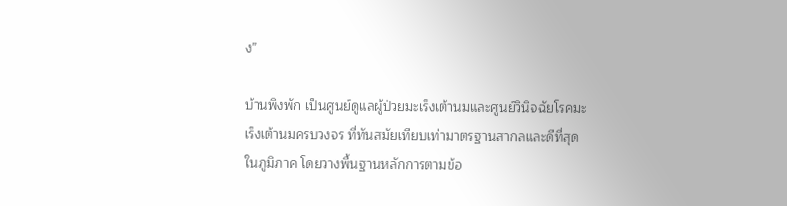ง”

บ้านพิงพัก เป็นศูนย์ดูแลผู้ป่วยมะเร็งเต้านมและศูนย์วินิจฉัยโรคมะเร็งเต้านมครบวงจร ที่ทันสมัยเทียบเท่ามาตรฐานสากลและดีที่สุดในภูมิภาค โดยวางพื้นฐานหลักการตามข้อ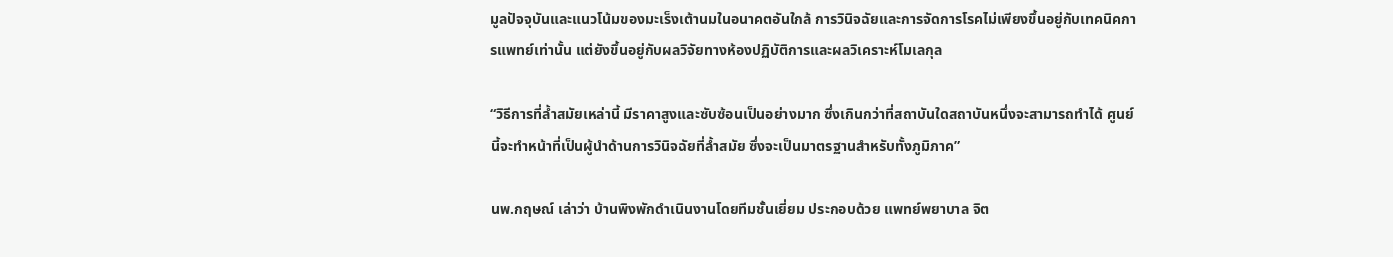มูลปัจจุบันและแนวโน้มของมะเร็งเต้านมในอนาคตอันใกล้ การวินิจฉัยและการจัดการโรคไม่เพียงขึ้นอยู่กับเทคนิคการแพทย์เท่านั้น แต่ยังขึ้นอยู่กับผลวิจัยทางห้องปฏิบัติการและผลวิเคราะห์โมเลกุล

“วิธีการที่ล้ำสมัยเหล่านี้ มีราคาสูงและซับซ้อนเป็นอย่างมาก ซึ่งเกินกว่าที่สถาบันใดสถาบันหนึ่งจะสามารถทำได้ ศูนย์นี้จะทำหน้าที่เป็นผู้นำด้านการวินิจฉัยที่ล้ำสมัย ซึ่งจะเป็นมาตรฐานสำหรับทั้งภูมิภาค”

นพ.กฤษณ์ เล่าว่า บ้านพิงพักดำเนินงานโดยทีมชั้นเยี่ยม ประกอบด้วย แพทย์พยาบาล จิต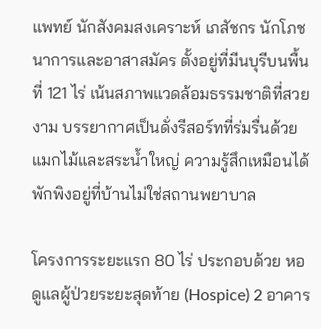แพทย์ นักสังคมสงเคราะห์ เภสัชกร นักโภชนาการและอาสาสมัคร ตั้งอยู่ที่มีนบุรีบนพื้นที่ 121 ไร่ เน้นสภาพแวดล้อมธรรมชาติที่สวยงาม บรรยากาศเป็นดั่งรีสอร์ทที่ร่มรื่นด้วยแมกไม้และสระน้ำใหญ่ ความรู้สึกเหมือนได้พักพิงอยู่ที่บ้านไม่ใช่สถานพยาบาล

โครงการระยะแรก 80 ไร่ ประกอบด้วย หอดูแลผู้ป่วยระยะสุดท้าย (Hospice) 2 อาคาร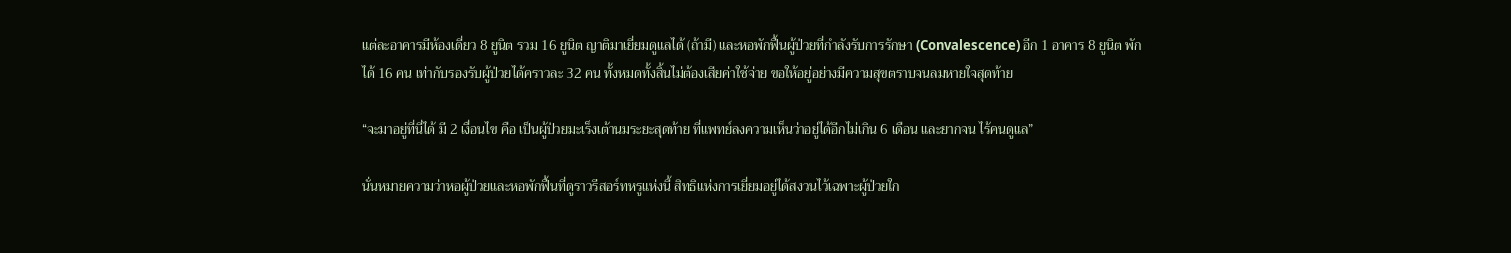แต่ละอาคารมีห้องเดี่ยว 8 ยูนิต รวม 16 ยูนิต ญาติมาเยี่ยมดูแลได้ (ถ้ามี) และหอพักฟื้นผู้ป่วยที่กำลังรับการรักษา (Convalescence) อีก 1 อาคาร 8 ยูนิต พักได้ 16 คน เท่ากับรองรับผู้ป่วยได้คราวละ 32 คน ทั้งหมดทั้งสิ้นไม่ต้องเสียค่าใช้จ่าย ขอให้อยู่อย่างมีความสุขตราบจนลมหายใจสุดท้าย

“จะมาอยู่ที่นี่ได้ มี 2 เงื่อนไข คือ เป็นผู้ป่วยมะเร็งเต้านมระยะสุดท้าย ที่แพทย์ลงความเห็นว่าอยู่ได้อีกไม่เกิน 6 เดือน และยากจน ไร้คนดูแล”

นั่นหมายความว่าหอผู้ป่วยและหอพักฟื้นที่ดูราวรีสอร์ทหรูแห่งนี้ สิทธิแห่งการเยี่ยมอยู่ได้สงวนไว้เฉพาะผู้ป่วยใก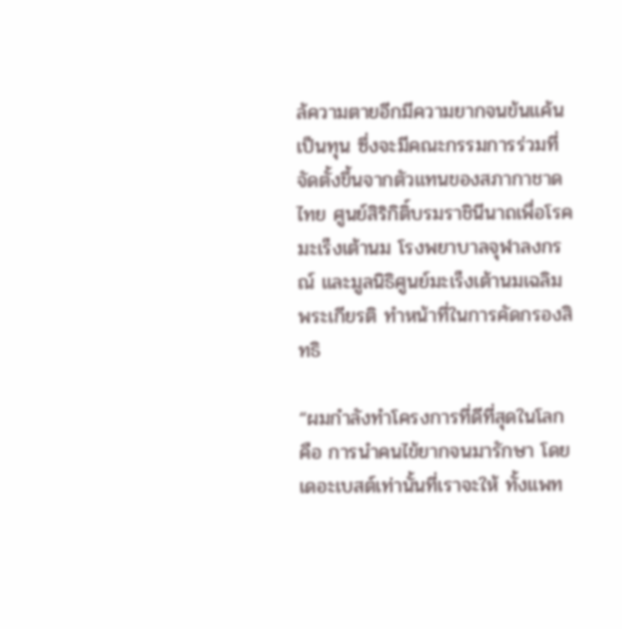ล้ความตายอีกมีความยากจนข้นแค้นเป็นทุน ซึ่งจะมีคณะกรรมการร่วมที่จัดตั้งขึ้นจากตัวแทนของสภากาชาดไทย ศูนย์สิริกิติ์บรมราชินีนาถเพื่อโรคมะเร็งเต้านม โรงพยาบาลจุฬาลงกรณ์ และมูลนิธิศูนย์มะเร็งเต้านมเฉลิมพระเกียรติ ทำหน้าที่ในการคัดกรองสิทธิ

“ผมกำลังทำโครงการที่ดีที่สุดในโลก คือ การนำคนไข้ยากจนมารักษา โดยเดอะเบสต์เท่านั้นที่เราจะให้ ทั้งแพท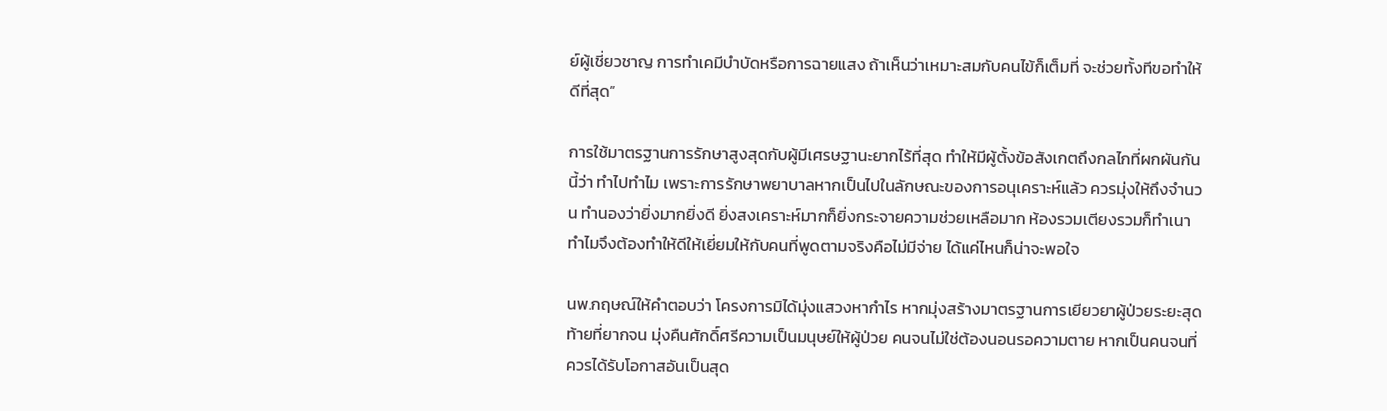ย์ผู้เชี่ยวชาญ การทำเคมีบำบัดหรือการฉายแสง ถ้าเห็นว่าเหมาะสมกับคนไข้ก็เต็มที่ จะช่วยทั้งทีขอทำให้ดีที่สุด”

การใช้มาตรฐานการรักษาสูงสุดกับผู้มีเศรษฐานะยากไร้ที่สุด ทำให้มีผู้ตั้งข้อสังเกตถึงกลไกที่ผกผันกันนี้ว่า ทำไปทำไม เพราะการรักษาพยาบาลหากเป็นไปในลักษณะของการอนุเคราะห์แล้ว ควรมุ่งให้ถึงจำนวน ทำนองว่ายิ่งมากยิ่งดี ยิ่งสงเคราะห์มากก็ยิ่งกระจายความช่วยเหลือมาก ห้องรวมเตียงรวมก็ทำเนา ทำไมจึงต้องทำให้ดีให้เยี่ยมให้กับคนที่พูดตามจริงคือไม่มีจ่าย ได้แค่ไหนก็น่าจะพอใจ

นพ.กฤษณ์ให้คำตอบว่า โครงการมิได้มุ่งแสวงหากำไร หากมุ่งสร้างมาตรฐานการเยียวยาผู้ป่วยระยะสุดท้ายที่ยากจน มุ่งคืนศักดิ์ศรีความเป็นมนุษย์ให้ผู้ป่วย คนจนไม่ใช่ต้องนอนรอความตาย หากเป็นคนจนที่ควรได้รับโอกาสอันเป็นสุด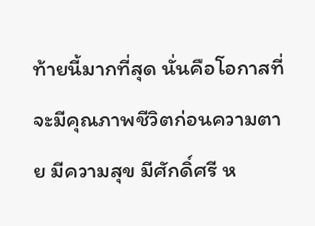ท้ายนี้มากที่สุด นั่นคือโอกาสที่จะมีคุณภาพชีวิตก่อนความตาย มีความสุข มีศักดิ์ศรี ห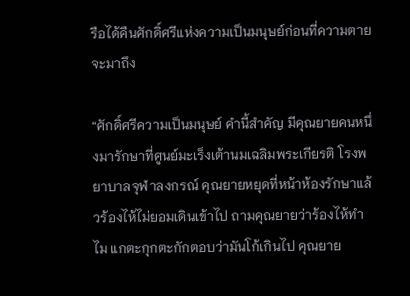รือได้คืนศักดิ์ศรีแห่งความเป็นมนุษย์ก่อนที่ความตายจะมาถึง

“ศักดิ์ศรีความเป็นมนุษย์ คำนี้สำคัญ มีคุณยายคนหนึ่งมารักษาที่ศูนย์มะเร็งเต้านมเฉลิมพระเกียรติ โรงพยาบาลจุฬาลงกรณ์ คุณยายหยุดที่หน้าห้องรักษาแล้วร้องไห้ไม่ยอมเดินเข้าไป ถามคุณยายว่าร้องไห้ทำไม แกตะกุกตะกักตอบว่ามันโก้เกินไป คุณยาย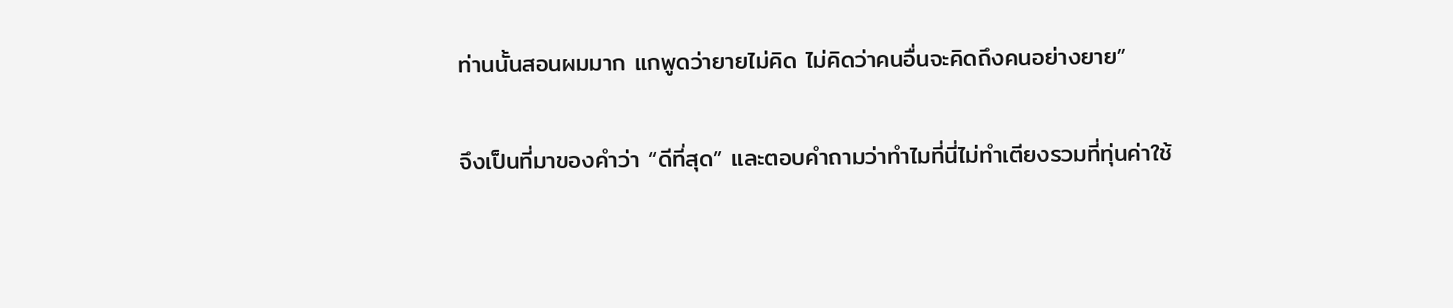ท่านนั้นสอนผมมาก แกพูดว่ายายไม่คิด ไม่คิดว่าคนอื่นจะคิดถึงคนอย่างยาย”

จึงเป็นที่มาของคำว่า “ดีที่สุด” และตอบคำถามว่าทำไมที่นี่ไม่ทำเตียงรวมที่ทุ่นค่าใช้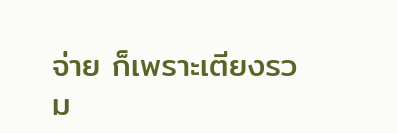จ่าย ก็เพราะเตียงรวม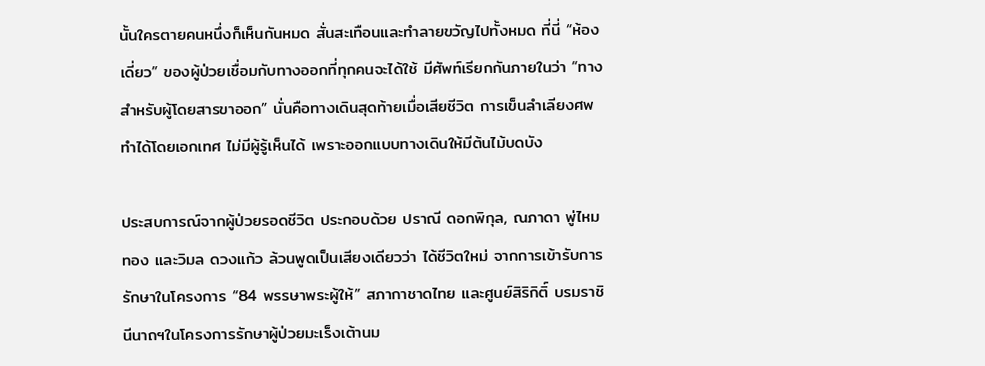นั้นใครตายคนหนึ่งก็เห็นกันหมด สั่นสะเทือนและทำลายขวัญไปทั้งหมด ที่นี่ “ห้องเดี่ยว” ของผู้ป่วยเชื่อมกับทางออกที่ทุกคนจะได้ใช้ มีศัพท์เรียกกันภายในว่า “ทางสำหรับผู้โดยสารขาออก” นั่นคือทางเดินสุดท้ายเมื่อเสียชีวิต การเข็นลำเลียงศพทำได้โดยเอกเทศ ไม่มีผู้รู้เห็นได้ เพราะออกแบบทางเดินให้มีต้นไม้บดบัง

ประสบการณ์จากผู้ป่วยรอดชีวิต ประกอบด้วย ปราณี ดอกพิกุล, ณภาดา พู่ไหมทอง และวิมล ดวงแก้ว ล้วนพูดเป็นเสียงเดียวว่า ได้ชีวิตใหม่ จากการเข้ารับการรักษาในโครงการ “84 พรรษาพระผู้ให้” สภากาชาดไทย และศูนย์สิริกิติ์ บรมราชินีนาถฯในโครงการรักษาผู้ป่วยมะเร็งเต้านม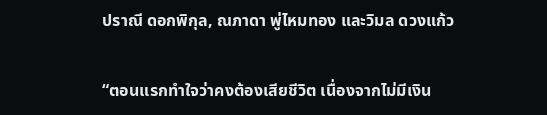ปราณี ดอกพิกุล, ณภาดา พู่ไหมทอง และวิมล ดวงแก้ว

“ตอนแรกทำใจว่าคงต้องเสียชีวิต เนื่องจากไม่มีเงิน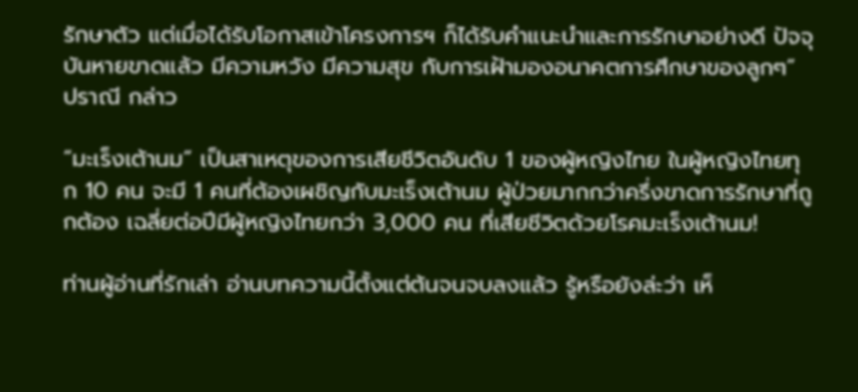รักษาตัว แต่เมื่อได้รับโอกาสเข้าโครงการฯ ก็ได้รับคำแนะนำและการรักษาอย่างดี ปัจจุบันหายขาดแล้ว มีความหวัง มีความสุข กับการเฝ้ามองอนาคตการศึกษาของลูกๆ” ปราณี กล่าว

“มะเร็งเต้านม” เป็นสาเหตุของการเสียชีวิตอันดับ 1 ของผู้หญิงไทย ในผู้หญิงไทยทุก 10 คน จะมี 1 คนที่ต้องเผชิญกับมะเร็งเต้านม ผู้ป่วยมากกว่าครึ่งขาดการรักษาที่ถูกต้อง เฉลี่ยต่อปีมีผู้หญิงไทยกว่า 3,000 คน ที่เสียชีวิตด้วยโรคมะเร็งเต้านม!

ท่านผู้อ่านที่รักเล่า อ่านบทความนี้ตั้งแต่ต้นจนจบลงแล้ว รู้หรือยังล่ะว่า เห็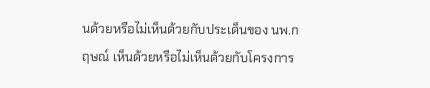นด้วยหรือไม่เห็นด้วยกับประเด็นของ นพ.กฤษณ์ เห็นด้วยหรือไม่เห็นด้วยกับโครงการ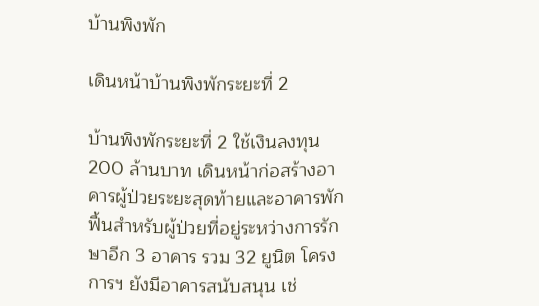บ้านพิงพัก

เดินหน้าบ้านพิงพักระยะที่ 2

บ้านพิงพักระยะที่ 2 ใช้เงินลงทุน 200 ล้านบาท เดินหน้าก่อสร้างอาคารผู้ป่วยระยะสุดท้ายและอาคารพักฟื้นสำหรับผู้ป่วยที่อยู่ระหว่างการรักษาอีก 3 อาคาร รวม 32 ยูนิต โครงการฯ ยังมีอาคารสนับสนุน เช่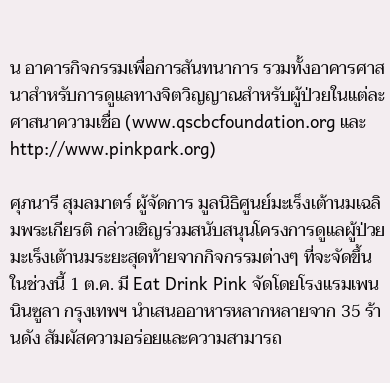น อาคารกิจกรรมเพื่อการสันทนาการ รวมทั้งอาคารศาสนาสำหรับการดูแลทางจิตวิญญาณสำหรับผู้ป่วยในแต่ละศาสนาความเชื่อ (www.qscbcfoundation.org และ http://www.pinkpark.org)

ศุภนารี สุมลมาตร์ ผู้จัดการ มูลนิธิศูนย์มะเร็งเต้านมเฉลิมพระเกียรติ กล่าวเชิญร่วมสนับสนุนโครงการดูแลผู้ป่วยมะเร็งเต้านมระยะสุดท้ายจากกิจกรรมต่างๆ ที่จะจัดขึ้นในช่วงนี้ 1 ต.ค. มี Eat Drink Pink จัดโดยโรงแรมเพนนินซูลา กรุงเทพฯ นำเสนออาหารหลากหลายจาก 35 ร้านดัง สัมผัสความอร่อยและความสามารถ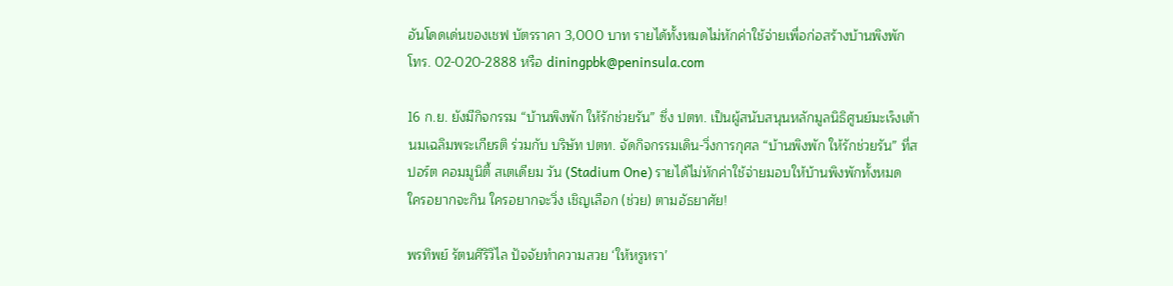อันโดดเด่นของเชฟ บัตรราคา 3,000 บาท รายได้ทั้งหมดไม่หักค่าใช้จ่ายเพื่อก่อสร้างบ้านพิงพัก โทร. 02-020-2888 หรือ diningpbk@peninsula.com

16 ก.ย. ยังมีกิจกรรม “บ้านพิงพัก ให้รักช่วยรัน” ซึ่ง ปตท. เป็นผู้สนับสนุนหลักมูลนิธิศูนย์มะเร็งเต้านมเฉลิมพระเกียรติ ร่วมกับ บริษัท ปตท. จัดกิจกรรมเดิน-วิ่งการกุศล “บ้านพิงพัก ให้รักช่วยรัน” ที่สปอร์ต คอมมูนิตี้ สเตเดียม วัน (Stadium One) รายได้ไม่หักค่าใช้จ่ายมอบให้บ้านพิงพักทั้งหมด ใครอยากจะกิน ใครอยากจะวิ่ง เชิญเลือก (ช่วย) ตามอัธยาศัย!

พรทิพย์ รัตนศิริวิไล ปัจจัยทำความสวย ‘ให้หรูหรา’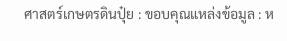ศาสตร์เกษตรดินปุ๋ย : ขอบคุณแหล่งข้อมูล : ห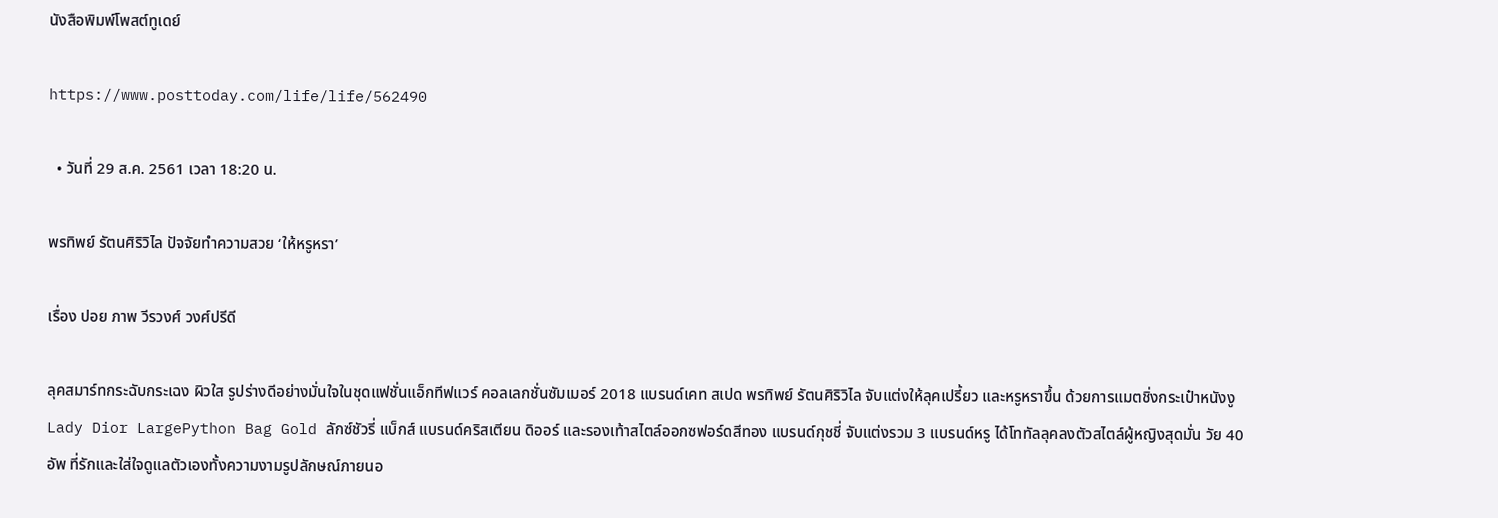นังสือพิมพ์โพสต์ทูเดย์

https://www.posttoday.com/life/life/562490

  • วันที่ 29 ส.ค. 2561 เวลา 18:20 น.

พรทิพย์ รัตนศิริวิไล ปัจจัยทำความสวย ‘ให้หรูหรา’

เรื่อง ปอย ภาพ วีรวงศ์ วงศ์ปรีดี

ลุคสมาร์ทกระฉับกระเฉง ผิวใส รูปร่างดีอย่างมั่นใจในชุดแฟชั่นแอ็กทีฟแวร์ คอลเลกชั่นซัมเมอร์ 2018 แบรนด์เคท สเปด พรทิพย์ รัตนศิริวิไล จับแต่งให้ลุคเปรี้ยว และหรูหราขึ้น ด้วยการแมตชิ่งกระเป๋าหนังงู Lady Dior LargePython Bag Gold ลักซ์ชัวรี่ แบ็กส์ แบรนด์คริสเตียน ดิออร์ และรองเท้าสไตล์ออกซฟอร์ดสีทอง แบรนด์กุชชี่ จับแต่งรวม 3 แบรนด์หรู ได้โททัลลุคลงตัวสไตล์ผู้หญิงสุดมั่น วัย 40 อัพ ที่รักและใส่ใจดูแลตัวเองทั้งความงามรูปลักษณ์ภายนอ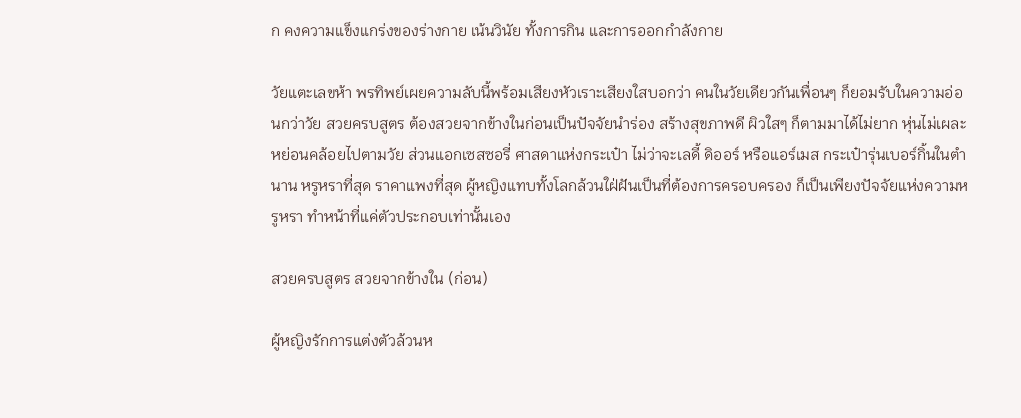ก คงความแข็งแกร่งของร่างกาย เน้นวินัย ทั้งการกิน และการออกกำลังกาย

วัยแตะเลขห้า พรทิพย์เผยความลับนี้พร้อมเสียงหัวเราะเสียงใสบอกว่า คนในวัยเดียวกันเพื่อนๆ ก็ยอมรับในความอ่อนกว่าวัย สวยครบสูตร ต้องสวยจากข้างในก่อนเป็นปัจจัยนำร่อง สร้างสุขภาพดี ผิวใสๆ ก็ตามมาได้ไม่ยาก หุ่นไม่เผละหย่อนคล้อยไปตามวัย ส่วนแอกเซสซอรี่ ศาสดาแห่งกระเป๋า ไม่ว่าจะเลดี้ ดิออร์ หรือแอร์เมส กระเป๋ารุ่นเบอร์กิ้นในตำนาน หรูหราที่สุด ราคาแพงที่สุด ผู้หญิงแทบทั้งโลกล้วนใฝ่ฝันเป็นที่ต้องการครอบครอง ก็เป็นเพียงปัจจัยแห่งความหรูหรา ทำหน้าที่แค่ตัวประกอบเท่านั้นเอง

สวยครบสูตร สวยจากข้างใน (ก่อน)

ผู้หญิงรักการแต่งตัวล้วนห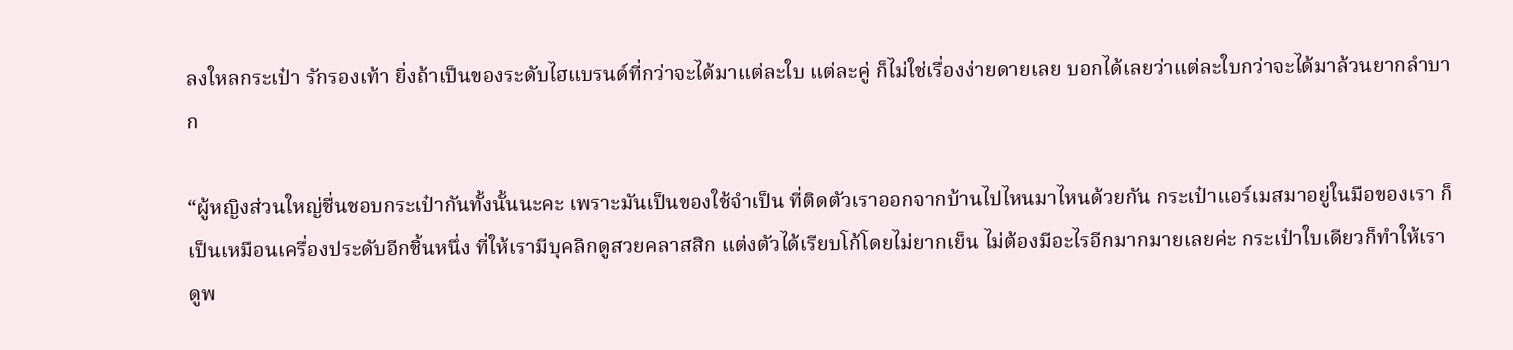ลงใหลกระเป๋า รักรองเท้า ยิ่งถ้าเป็นของระดับไฮแบรนด์ที่กว่าจะได้มาแต่ละใบ แต่ละคู่ ก็ไม่ใช่เรื่องง่ายดายเลย บอกได้เลยว่าแต่ละใบกว่าจะได้มาล้วนยากลำบาก

“ผู้หญิงส่วนใหญ่ชื่นชอบกระเป๋ากันทั้งนั้นนะคะ เพราะมันเป็นของใช้จำเป็น ที่ติดตัวเราออกจากบ้านไปไหนมาไหนด้วยกัน กระเป๋าแอร์เมสมาอยู่ในมือของเรา ก็เป็นเหมือนเครื่องประดับอีกชิ้นหนึ่ง ที่ให้เรามีบุคลิกดูสวยคลาสสิก แต่งตัวได้เรียบโก้โดยไม่ยากเย็น ไม่ต้องมีอะไรอีกมากมายเลยค่ะ กระเป๋าใบเดียวก็ทำให้เราดูพ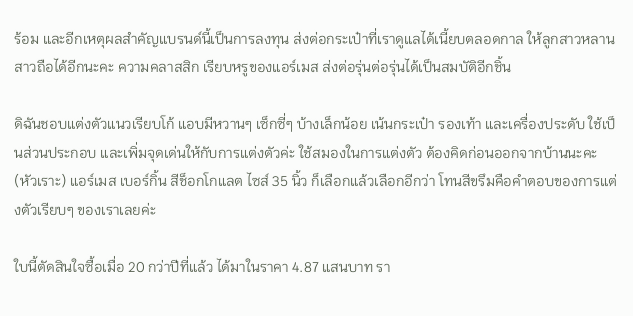ร้อม และอีกเหตุผลสำคัญแบรนด์นี้เป็นการลงทุน ส่งต่อกระเป๋าที่เราดูแลได้เนี้ยบตลอดกาล ให้ลูกสาวหลานสาวถือได้อีกนะคะ ความคลาสสิก เรียบหรูของแอร์เมส ส่งต่อรุ่นต่อรุ่นได้เป็นสมบัติอีกชิ้น

ดิฉันชอบแต่งตัวแนวเรียบโก้ แอบมีหวานๆ เซ็กซี่ๆ บ้างเล็กน้อย เน้นกระเป๋า รองเท้า และเครื่องประดับ ใช้เป็นส่วนประกอบ และเพิ่มจุดเด่นให้กับการแต่งตัวค่ะ ใช้สมองในการแต่งตัว ต้องคิดก่อนออกจากบ้านนะคะ (หัวเราะ) แอร์เมส เบอร์กิ้น สีช็อกโกแลต ไซส์ 35 นิ้ว ก็เลือกแล้วเลือกอีกว่า โทนสีขรึมคือคำตอบของการแต่งตัวเรียบๆ ของเราเลยค่ะ

ใบนี้ตัดสินใจซื้อเมื่อ 20 กว่าปีที่แล้ว ได้มาในราคา 4.87 แสนบาท รา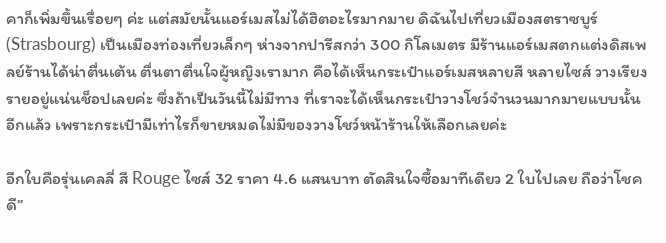คาก็เพิ่มขึ้นเรื่อยๆ ค่ะ แต่สมัยนั้นแอร์เมสไม่ได้ฮิตอะไรมากมาย ดิฉันไปเที่ยวเมืองสตราซบูร์ (Strasbourg) เป็นเมืองท่องเที่ยวเล็กๆ ห่างจากปารีสกว่า 300 กิโลเมตร มีร้านแอร์เมสตกแต่งดิสเพลย์ร้านได้น่าตื่นเต้น ตื่นตาตื่นใจผู้หญิงเรามาก คือได้เห็นกระเป๋าแอร์เมสหลายสี หลายไซส์ วางเรียงรายอยู่แน่นช็อปเลยค่ะ ซึ่งถ้าเป็นวันนี้ไม่มีทาง ที่เราจะได้เห็นกระเป๋าวางโชว์จำนวนมากมายแบบนั้นอีกแล้ว เพราะกระเป๋ามีเท่าไรก็ขายหมดไม่มีของวางโชว์หน้าร้านให้เลือกเลยค่ะ

อีกใบคือรุ่นเคลลี่ สี Rouge ไซส์ 32 ราคา 4.6 แสนบาท ตัดสินใจซื้อมาทีเดียว 2 ใบไปเลย ถือว่าโชคดี”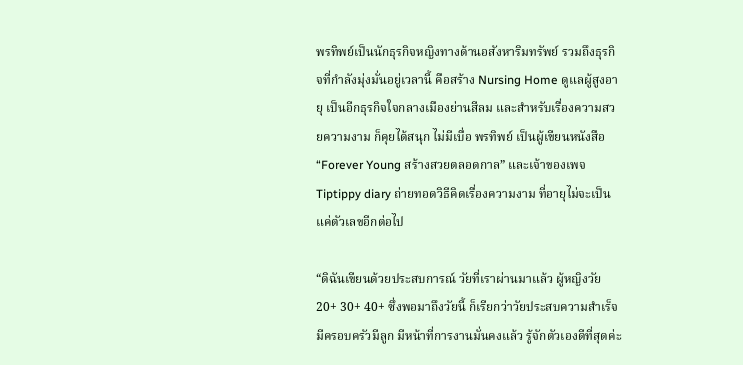พรทิพย์เป็นนักธุรกิจหญิงทางด้านอสังหาริมทรัพย์ รวมถึงธุรกิจที่กำลังมุ่งมั่นอยู่เวลานี้ คือสร้าง Nursing Home ดูแลผู้สูงอายุ เป็นอีกธุรกิจใจกลางเมืองย่านสีลม และสำหรับเรื่องความสวยความงาม ก็คุยได้สนุก ไม่มีเบื่อ พรทิพย์ เป็นผู้เขียนหนังสือ “Forever Young สร้างสวยตลอดกาล” และเจ้าของเพจ Tiptippy diary ถ่ายทอดวิธีคิดเรื่องความงาม ที่อายุไม่จะเป็นแค่ตัวเลขอีกต่อไป

“ดิฉันเขียนด้วยประสบการณ์ วัยที่เราผ่านมาแล้ว ผู้หญิงวัย 20+ 30+ 40+ ซึ่งพอมาถึงวัยนี้ ก็เรียกว่าวัยประสบความสำเร็จ มีครอบครัวมีลูก มีหน้าที่การงานมั่นคงแล้ว รู้จักตัวเองดีที่สุดค่ะ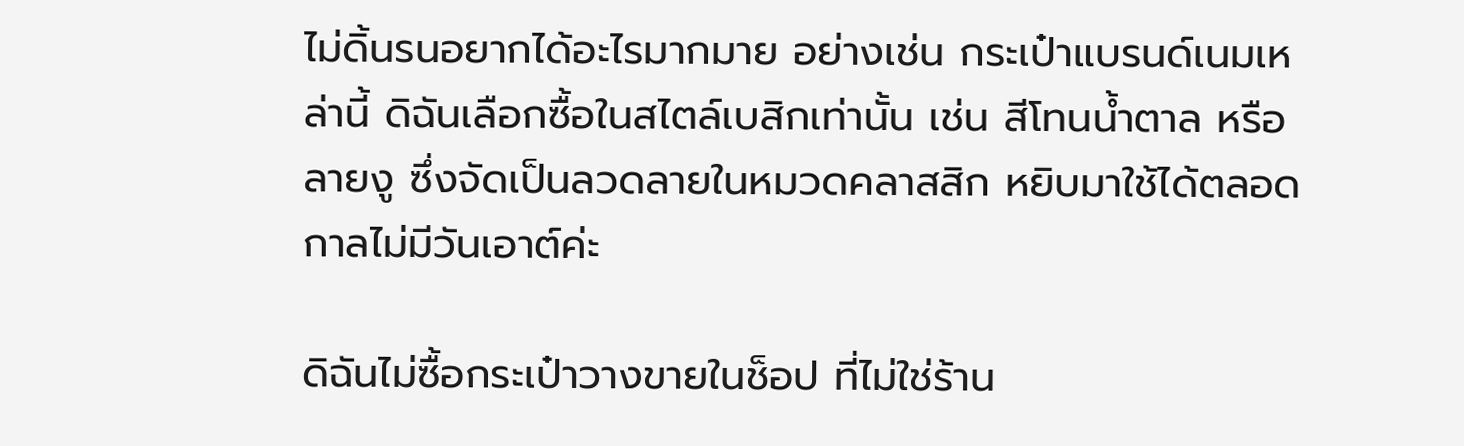ไม่ดิ้นรนอยากได้อะไรมากมาย อย่างเช่น กระเป๋าแบรนด์เนมเหล่านี้ ดิฉันเลือกซื้อในสไตล์เบสิกเท่านั้น เช่น สีโทนน้ำตาล หรือลายงู ซึ่งจัดเป็นลวดลายในหมวดคลาสสิก หยิบมาใช้ได้ตลอดกาลไม่มีวันเอาต์ค่ะ

ดิฉันไม่ซื้อกระเป๋าวางขายในช็อป ที่ไม่ใช่ร้าน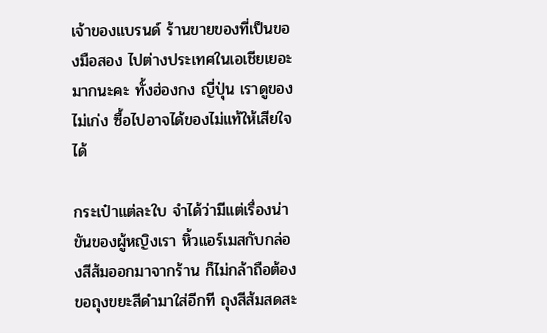เจ้าของแบรนด์ ร้านขายของที่เป็นของมือสอง ไปต่างประเทศในเอเชียเยอะมากนะคะ ทั้งฮ่องกง ญี่ปุ่น เราดูของไม่เก่ง ซื้อไปอาจได้ของไม่แท้ให้เสียใจได้

กระเป๋าแต่ละใบ จำได้ว่ามีแต่เรื่องน่าขันของผู้หญิงเรา หิ้วแอร์เมสกับกล่องสีส้มออกมาจากร้าน ก็ไม่กล้าถือต้องขอถุงขยะสีดำมาใส่อีกที ถุงสีส้มสดสะ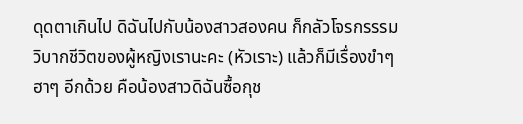ดุดตาเกินไป ดิฉันไปกับน้องสาวสองคน ก็กลัวโจรกรรรม วิบากชีวิตของผู้หญิงเรานะคะ (หัวเราะ) แล้วก็มีเรื่องขำๆ ฮาๆ อีกด้วย คือน้องสาวดิฉันซื้อกุช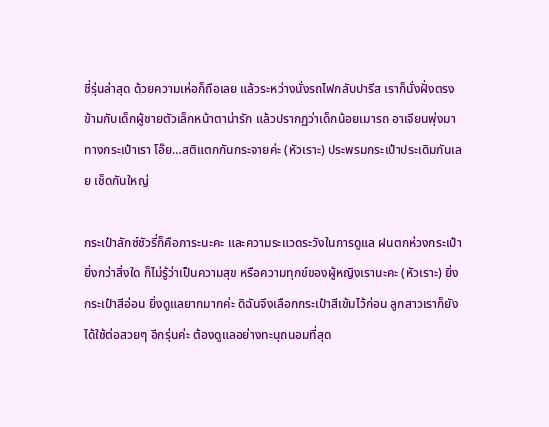ชี่รุ่นล่าสุด ด้วยความเห่อก็ถือเลย แล้วระหว่างนั่งรถไฟกลับปารีส เราก็นั่งฝั่งตรงข้ามกับเด็กผู้ชายตัวเล็กหน้าตาน่ารัก แล้วปรากฏว่าเด็กน้อยเมารถ อาเจียนพุ่งมาทางกระเป๋าเรา โอ๊ย…สติแตกกันกระจายค่ะ (หัวเราะ) ประพรมกระเป๋าประเดิมกันเลย เช็ดกันใหญ่

กระเป๋าลักซ์ชัวรี่ก็คือภาระนะคะ และความระแวดระวังในการดูแล ฝนตกห่วงกระเป๋ายิ่งกว่าสิ่งใด ก็ไม่รู้ว่าเป็นความสุข หรือความทุกข์ของผู้หญิงเรานะคะ (หัวเราะ) ยิ่งกระเป๋าสีอ่อน ยิ่งดูแลยากมากค่ะ ดิฉันจึงเลือกกระเป๋าสีเข้มไว้ก่อน ลูกสาวเราก็ยังได้ใช้ต่อสวยๆ อีกรุ่นค่ะ ต้องดูแลอย่างทะนุถนอมที่สุด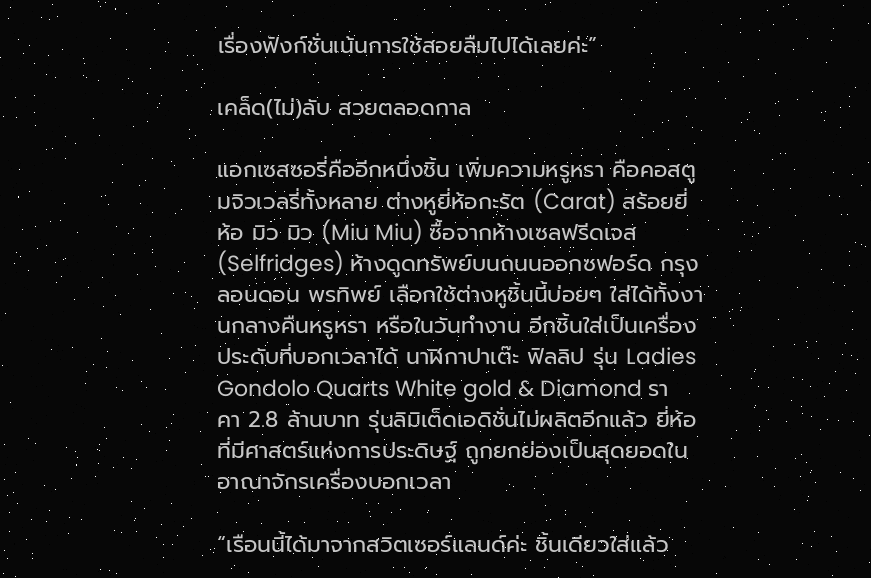เรื่องฟังก์ชั่นเน้นการใช้สอยลืมไปได้เลยค่ะ”

เคล็ด(ไม่)ลับ สวยตลอดกาล

แอกเซสซอรี่คืออีกหนึ่งชิ้น เพิ่มความหรูหรา คือคอสตูมจิวเวลรี่ทั้งหลาย ต่างหูยี่ห้อกะรัต (Carat) สร้อยยี่ห้อ มิว มิว (Miu Miu) ซื้อจากห้างเซลฟรีดเจส (Selfridges) ห้างดูดทรัพย์บนถนนออกซฟอร์ด กรุงลอนดอน พรทิพย์ เลือกใช้ต่างหูชิ้นนี้บ่อยๆ ใส่ได้ทั้งงานกลางคืนหรูหรา หรือในวันทำงาน อีกชิ้นใส่เป็นเครื่องประดับที่บอกเวลาได้ นาฬิกาปาเต๊ะ ฟิลลิป รุ่น Ladies Gondolo Quarts White gold & Diamond ราคา 2.8 ล้านบาท รุ่นลิมิเต็ดเอดิชั่นไม่ผลิตอีกแล้ว ยี่ห้อที่มีศาสตร์แห่งการประดิษฐ์ ถูกยกย่องเป็นสุดยอดในอาณาจักรเครื่องบอกเวลา

“เรือนนี้ได้มาจากสวิตเซอร์แลนด์ค่ะ ชิ้นเดียวใส่แล้ว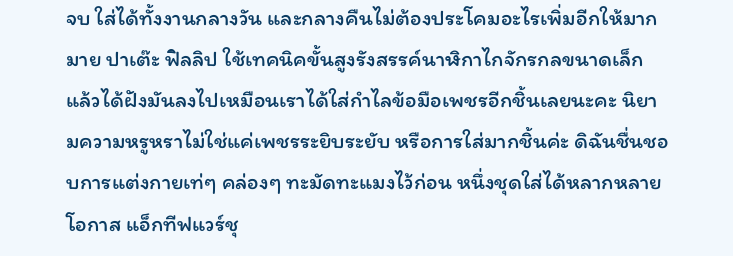จบ ใส่ได้ทั้งงานกลางวัน และกลางคืนไม่ต้องประโคมอะไรเพิ่มอีกให้มากมาย ปาเต๊ะ ฟิลลิป ใช้เทคนิคขั้นสูงรังสรรค์นาฬิกาไกจักรกลขนาดเล็ก แล้วได้ฝังมันลงไปเหมือนเราได้ใส่กำไลข้อมือเพชรอีกชิ้นเลยนะคะ นิยามความหรูหราไม่ใช่แค่เพชรระยิบระยับ หรือการใส่มากชิ้นค่ะ ดิฉันชื่นชอบการแต่งกายเท่ๆ คล่องๆ ทะมัดทะแมงไว้ก่อน หนึ่งชุดใส่ได้หลากหลายโอกาส แอ็กทีฟแวร์ชุ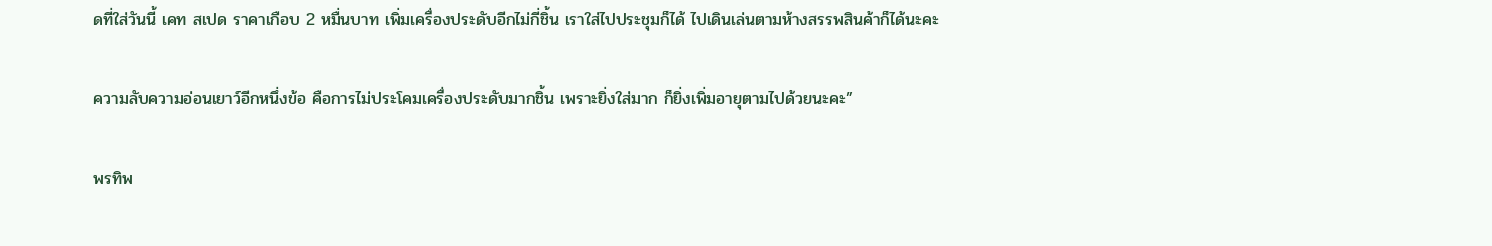ดที่ใส่วันนี้ เคท สเปด ราคาเกือบ 2 หมื่นบาท เพิ่มเครื่องประดับอีกไม่กี่ชิ้น เราใส่ไปประชุมก็ได้ ไปเดินเล่นตามห้างสรรพสินค้าก็ได้นะคะ

ความลับความอ่อนเยาว์อีกหนึ่งข้อ คือการไม่ประโคมเครื่องประดับมากชิ้น เพราะยิ่งใส่มาก ก็ยิ่งเพิ่มอายุตามไปด้วยนะคะ”

พรทิพ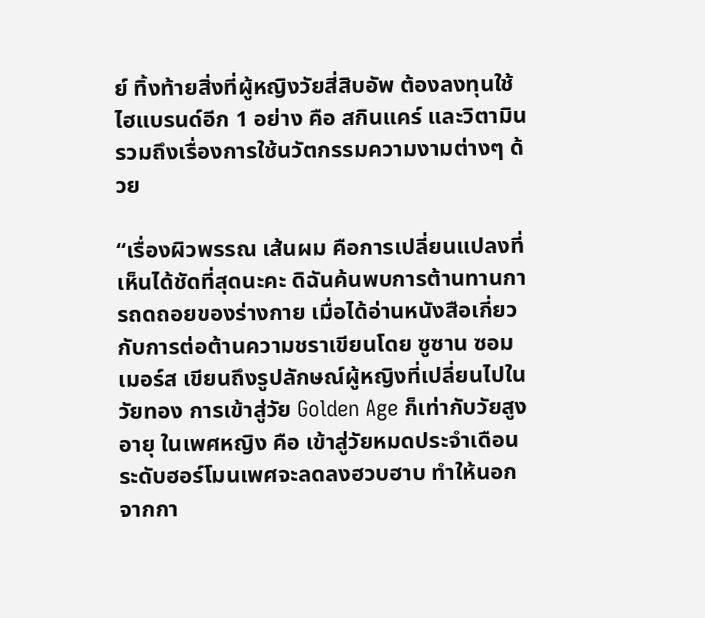ย์ ทิ้งท้ายสิ่งที่ผู้หญิงวัยสี่สิบอัพ ต้องลงทุนใช้ไฮแบรนด์อีก 1 อย่าง คือ สกินแคร์ และวิตามิน รวมถึงเรื่องการใช้นวัตกรรมความงามต่างๆ ด้วย

“เรื่องผิวพรรณ เส้นผม คือการเปลี่ยนแปลงที่เห็นได้ชัดที่สุดนะคะ ดิฉันค้นพบการต้านทานการถดถอยของร่างกาย เมื่อได้อ่านหนังสือเกี่ยวกับการต่อต้านความชราเขียนโดย ซูซาน ซอมเมอร์ส เขียนถึงรูปลักษณ์ผู้หญิงที่เปลี่ยนไปในวัยทอง การเข้าสู่วัย Golden Age ก็เท่ากับวัยสูงอายุ ในเพศหญิง คือ เข้าสู่วัยหมดประจำเดือน ระดับฮอร์โมนเพศจะลดลงฮวบฮาบ ทำให้นอกจากกา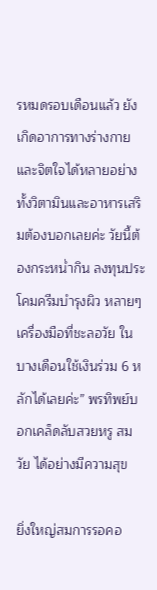รหมดรอบเดือนแล้ว ยังเกิดอาการทางร่างกายและจิตใจได้หลายอย่าง ทั้งวิตามินและอาหารเสริมต้องบอกเลยค่ะ วัยนี้ต้องกระหน่ำกิน ลงทุนประโคมครีมบำรุงผิว หลายๆ เครื่องมือที่ชะลอวัย ในบางเดือนใช้เงินร่วม 6 หลักได้เลยค่ะ” พรทิพย์บอกเคล็ดลับสวยหรู สมวัย ได้อย่างมีความสุข

ยิ่งใหญ่สมการรอคอ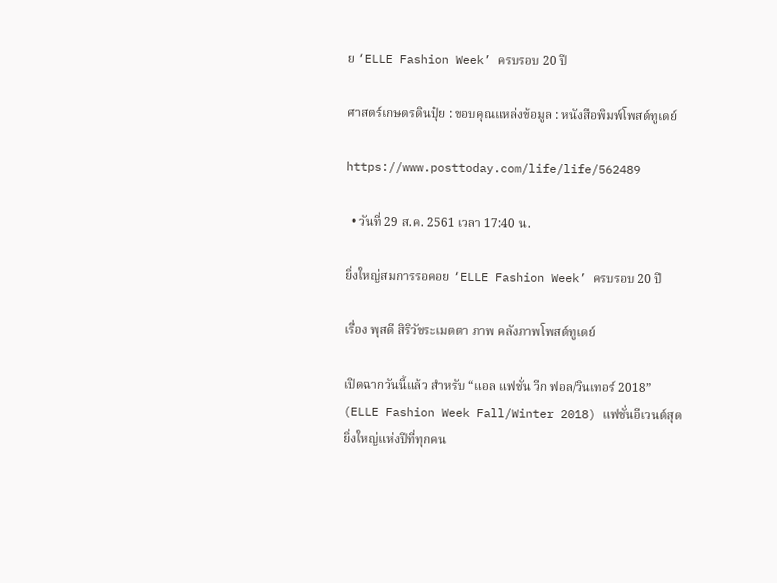ย ‘ELLE Fashion Week’ ครบรอบ 20 ปี

ศาสตร์เกษตรดินปุ๋ย : ขอบคุณแหล่งข้อมูล : หนังสือพิมพ์โพสต์ทูเดย์

https://www.posttoday.com/life/life/562489

  • วันที่ 29 ส.ค. 2561 เวลา 17:40 น.

ยิ่งใหญ่สมการรอคอย ‘ELLE Fashion Week’ ครบรอบ 20 ปี

เรื่อง พุสดี สิริวัชระเมตตา ภาพ คลังภาพโพสต์ทูเดย์

เปิดฉากวันนี้แล้ว สำหรับ “แอล แฟชั่น วีก ฟอล/วินเทอร์ 2018” (ELLE Fashion Week Fall/Winter 2018) แฟชั่นอีเวนต์สุดยิ่งใหญ่แห่งปีที่ทุกคน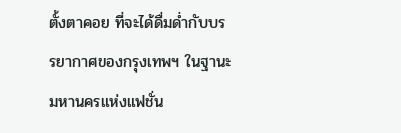ตั้งตาคอย ที่จะได้ดื่มด่ำกับบรรยากาศของกรุงเทพฯ ในฐานะมหานครแห่งแฟชั่น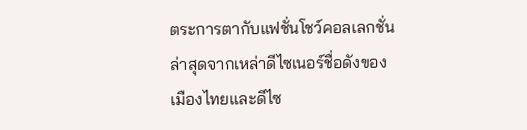ตระการตากับแฟชั่นโชว์คอลเลกชั่นล่าสุดจากเหล่าดีไซเนอร์ชื่อดังของเมืองไทยและดีไซ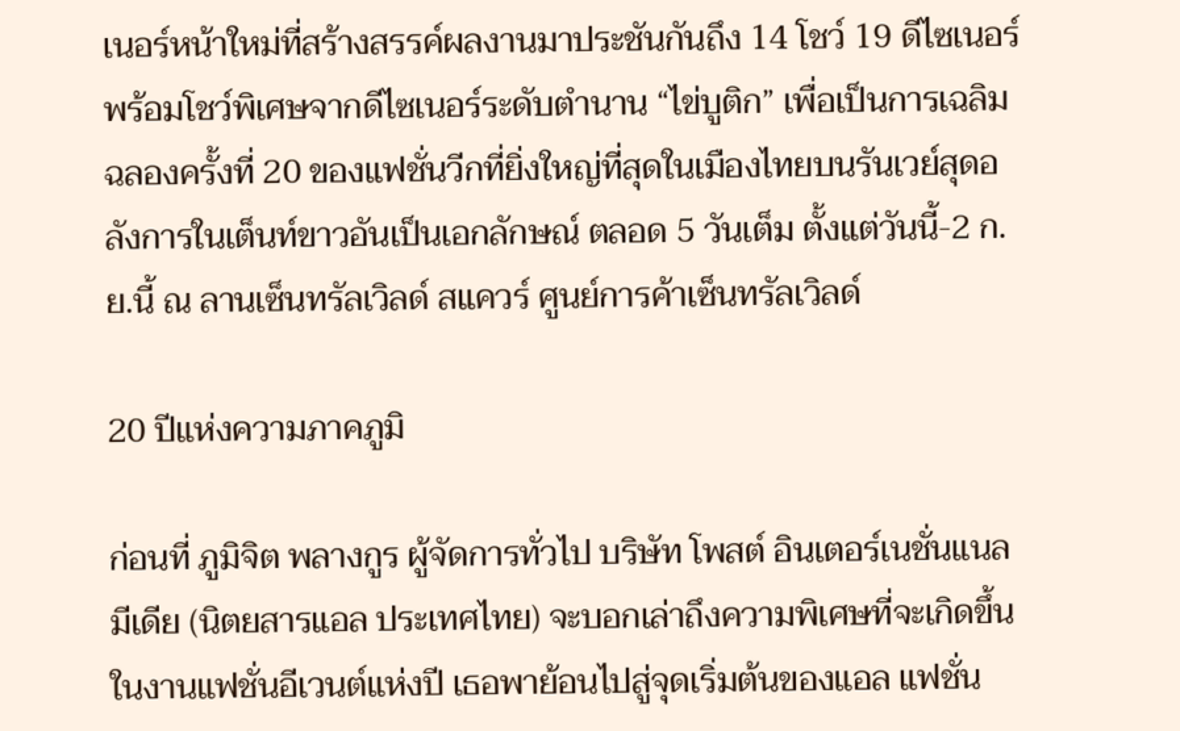เนอร์หน้าใหม่ที่สร้างสรรค์ผลงานมาประชันกันถึง 14 โชว์ 19 ดีไซเนอร์ พร้อมโชว์พิเศษจากดีไซเนอร์ระดับตำนาน “ไข่บูติก” เพื่อเป็นการเฉลิมฉลองครั้งที่ 20 ของแฟชั่นวีกที่ยิ่งใหญ่ที่สุดในเมืองไทยบนรันเวย์สุดอลังการในเต็นท์ขาวอันเป็นเอกลักษณ์ ตลอด 5 วันเต็ม ตั้งแต่วันนี้-2 ก.ย.นี้ ณ ลานเซ็นทรัลเวิลด์ สแควร์ ศูนย์การค้าเซ็นทรัลเวิลด์

20 ปีแห่งความภาคภูมิ

ก่อนที่ ภูมิจิต พลางกูร ผู้จัดการทั่วไป บริษัท โพสต์ อินเตอร์เนชั่นแนล มีเดีย (นิตยสารแอล ประเทศไทย) จะบอกเล่าถึงความพิเศษที่จะเกิดขึ้นในงานแฟชั่นอีเวนต์แห่งปี เธอพาย้อนไปสู่จุดเริ่มต้นของแอล แฟชั่น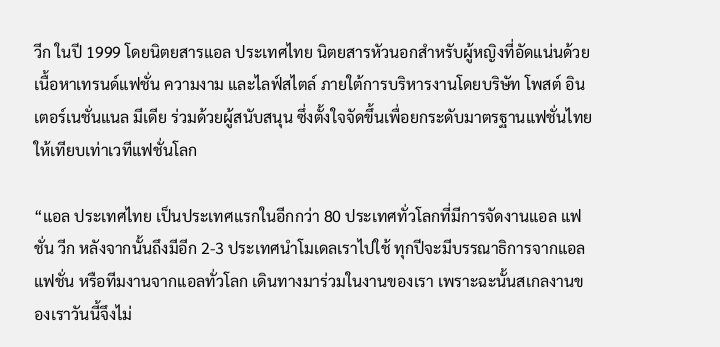วีก ในปี 1999 โดยนิตยสารแอล ประเทศไทย นิตยสารหัวนอกสำหรับผู้หญิงที่อัดแน่นด้วยเนื้อหาเทรนด์แฟชั่น ความงาม และไลฟ์สไตล์ ภายใต้การบริหารงานโดยบริษัท โพสต์ อินเตอร์เนชั่นแนล มีเดีย ร่วมด้วยผู้สนับสนุน ซึ่งตั้งใจจัดขึ้นเพื่อยกระดับมาตรฐานแฟชั่นไทยให้เทียบเท่าเวทีแฟชั่นโลก

“แอล ประเทศไทย เป็นประเทศแรกในอีกกว่า 80 ประเทศทั่วโลกที่มีการจัดงานแอล แฟชั่น วีก หลังจากนั้นถึงมีอีก 2-3 ประเทศนำโมเดลเราไปใช้ ทุกปีจะมีบรรณาธิการจากแอลแฟชั่น หรือทีมงานจากแอลทั่วโลก เดินทางมาร่วมในงานของเรา เพราะฉะนั้นสเกลงานของเราวันนี้จึงไม่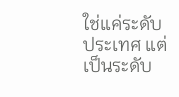ใช่แค่ระดับประเทศ แต่เป็นระดับ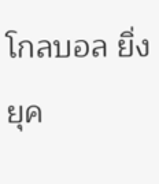โกลบอล ยิ่งยุค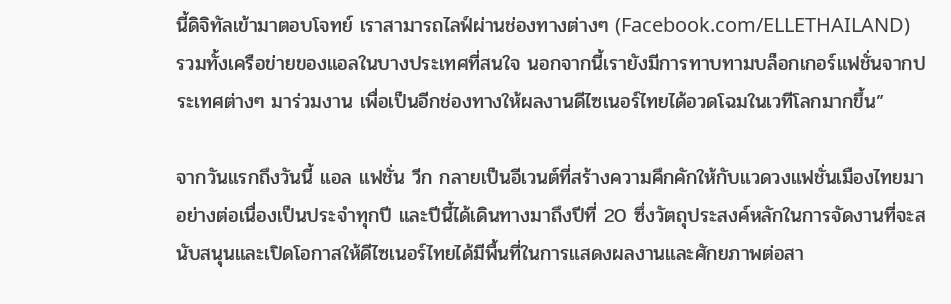นี้ดิจิทัลเข้ามาตอบโจทย์ เราสามารถไลฟ์ผ่านช่องทางต่างๆ (Facebook.com/ELLETHAILAND) รวมทั้งเครือข่ายของแอลในบางประเทศที่สนใจ นอกจากนี้เรายังมีการทาบทามบล็อกเกอร์แฟชั่นจากประเทศต่างๆ มาร่วมงาน เพื่อเป็นอีกช่องทางให้ผลงานดีไซเนอร์ไทยได้อวดโฉมในเวทีโลกมากขึ้น”

จากวันแรกถึงวันนี้ แอล แฟชั่น วีก กลายเป็นอีเวนต์ที่สร้างความคึกคักให้กับแวดวงแฟชั่นเมืองไทยมาอย่างต่อเนื่องเป็นประจำทุกปี และปีนี้ได้เดินทางมาถึงปีที่ 20 ซึ่งวัตถุประสงค์หลักในการจัดงานที่จะสนับสนุนและเปิดโอกาสให้ดีไซเนอร์ไทยได้มีพื้นที่ในการแสดงผลงานและศักยภาพต่อสา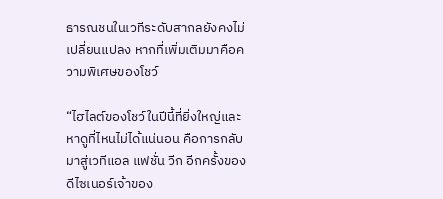ธารณชนในเวทีระดับสากลยังคงไม่เปลี่ยนแปลง หากที่เพิ่มเติมมาคือความพิเศษของโชว์

“ไฮไลต์ของโชว์ในปีนี้ที่ยิ่งใหญ่และหาดูที่ไหนไม่ได้แน่นอน คือการกลับมาสู่เวทีแอล แฟชั่น วีก อีกครั้งของดีไซเนอร์เจ้าของ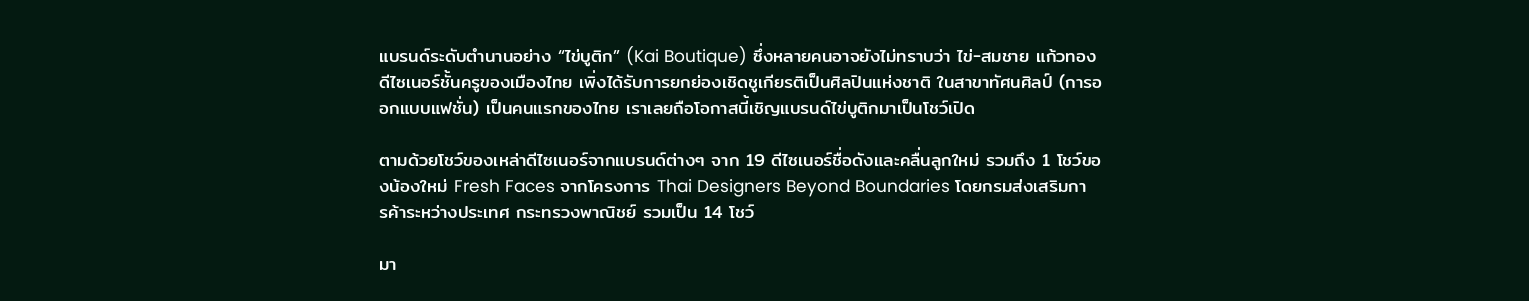แบรนด์ระดับตำนานอย่าง “ไข่บูติก” (Kai Boutique) ซึ่งหลายคนอาจยังไม่ทราบว่า ไข่-สมชาย แก้วทอง ดีไซเนอร์ชั้นครูของเมืองไทย เพิ่งได้รับการยกย่องเชิดชูเกียรติเป็นศิลปินแห่งชาติ ในสาขาทัศนศิลป์ (การออกแบบแฟชั่น) เป็นคนแรกของไทย เราเลยถือโอกาสนี้เชิญแบรนด์ไข่บูติกมาเป็นโชว์เปิด

ตามด้วยโชว์ของเหล่าดีไซเนอร์จากแบรนด์ต่างๆ จาก 19 ดีไซเนอร์ชื่อดังและคลื่นลูกใหม่ รวมถึง 1 โชว์ของน้องใหม่ Fresh Faces จากโครงการ Thai Designers Beyond Boundaries โดยกรมส่งเสริมการค้าระหว่างประเทศ กระทรวงพาณิชย์ รวมเป็น 14 โชว์

มา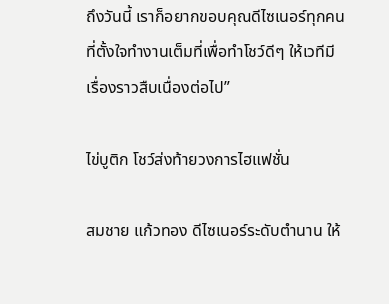ถึงวันนี้ เราก็อยากขอบคุณดีไซเนอร์ทุกคน ที่ตั้งใจทำงานเต็มที่เพื่อทำโชว์ดีๆ ให้เวทีมีเรื่องราวสืบเนื่องต่อไป”

ไข่บูติก โชว์ส่งท้ายวงการไฮแฟชั่น

สมชาย แก้วทอง ดีไซเนอร์ระดับตำนาน ให้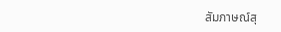สัมภาษณ์สุ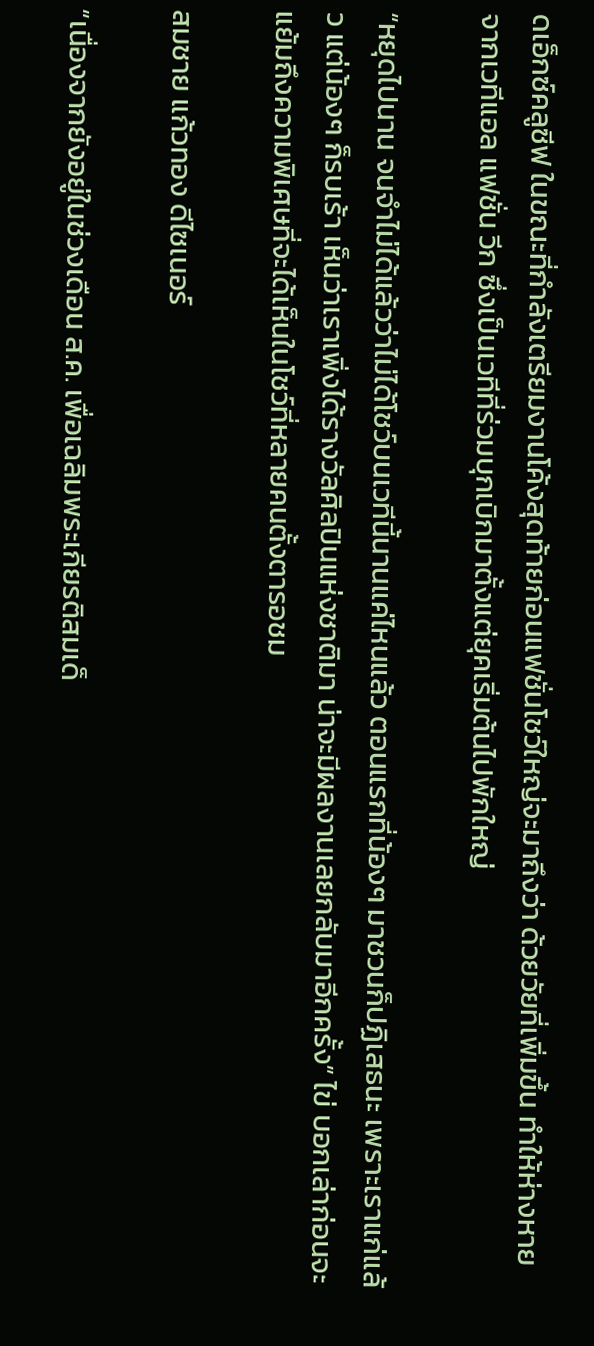ดเอ็กซ์คลูซีฟ ในขณะที่กำลังเตรียมงานโค้งสุดท้ายก่อนแฟชั่นโชว์ใหญ่จะมาถึงว่า ด้วยวัยที่เพิ่มขึ้น ทำให้ห่างหายจากเวทีแอล แฟชั่น วีก ซึ่งเป็นเวทีที่ร่วมบุกเบิกมาตั้งแต่ยุคเริ่มต้นไปพักใหญ่

“หยุดไปนาน จนจำไม่ได้แล้วว่าไม่ได้โชว์บนเวทีนี้นานแค่ไหนแล้ว ตอนแรกที่น้องๆ มาชวนก็ปฏิเสธนะ เพราะเราแก่แล้ว แต่น้องๆ ก็รบเร้า เห็นว่าเราเพิ่งได้รางวัลศิลปินแห่งชาติมา น่าจะมีผลงานเลยกลับมาอีกครั้ง” ไข่ บอกเล่าก่อนจะแย้มถึงความพิเศษที่จะได้เห็นในโชว์ที่หลายคนตั้งตารอชม

สมชาย แก้วทอง ดีไซเนอร์

“เนื่องจากยังอยู่ในช่วงเดือน ส.ค. เพื่อเฉลิมพระเกียรติสมเด็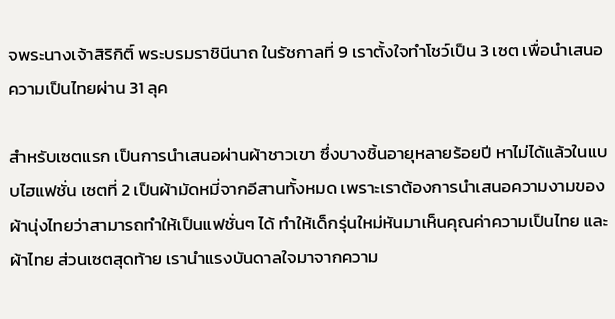จพระนางเจ้าสิริกิติ์ พระบรมราชินีนาถ ในรัชกาลที่ 9 เราตั้งใจทำโชว์เป็น 3 เซต เพื่อนำเสนอความเป็นไทยผ่าน 31 ลุค

สำหรับเซตแรก เป็นการนำเสนอผ่านผ้าชาวเขา ซึ่งบางชิ้นอายุหลายร้อยปี หาไม่ได้แล้วในแบบไฮแฟชั่น เซตที่ 2 เป็นผ้ามัดหมี่จากอีสานทั้งหมด เพราะเราต้องการนำเสนอความงามของผ้านุ่งไทยว่าสามารถทำให้เป็นแฟชั่นๆ ได้ ทำให้เด็กรุ่นใหม่หันมาเห็นคุณค่าความเป็นไทย และผ้าไทย ส่วนเซตสุดท้าย เรานำแรงบันดาลใจมาจากความ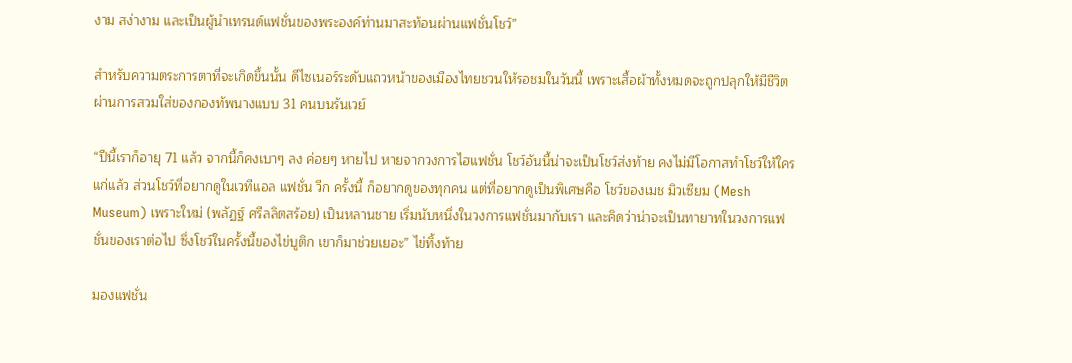งาม สง่างาม และเป็นผู้นำเทรนด์แฟชั่นของพระองค์ท่านมาสะท้อนผ่านแฟชั่นโชว์”

สำหรับความตระการตาที่จะเกิดขึ้นนั้น ดีไซเนอร์ระดับแถวหน้าของเมืองไทยชวนให้รอชมในวันนี้ เพราะเสื้อผ้าทั้งหมดจะถูกปลุกให้มีชีวิตผ่านการสวมใส่ของกองทัพนางแบบ 31 คนบนรันเวย์

“ปีนี้เราก็อายุ 71 แล้ว จากนี้ก็คงเบาๆ ลง ค่อยๆ หายไป หายจากวงการไฮแฟชั่น โชว์อันนี้น่าจะเป็นโชว์ส่งท้าย คงไม่มีโอกาสทำโชว์ให้ใคร แก่แล้ว ส่วนโชว์ที่อยากดูในเวทีแอล แฟชั่น วีก ครั้งนี้ ก็อยากดูของทุกคน แต่ที่อยากดูเป็นพิเศษคือ โชว์ของเมช มิวเซียม (Mesh Museum) เพราะใหม่ (พลัฏฐ์ ศรีลลิตสร้อย) เป็นหลานชาย เริ่มนับหนึ่งในวงการแฟชั่นมากับเรา และคิดว่าน่าจะเป็นทายาทในวงการแฟชั่นของเราต่อไป ซึ่งโชว์ในครั้งนี้ของไข่บูติก เขาก็มาช่วยเยอะ” ไข่ทิ้งท้าย

มองแฟชั่น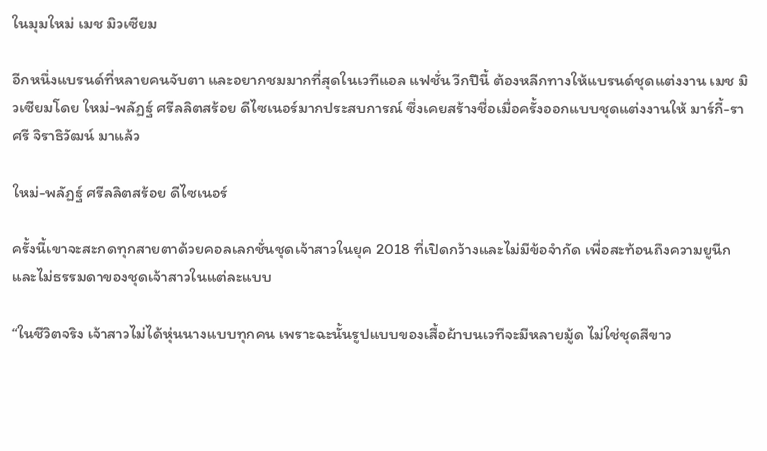ในมุมใหม่ เมช มิวเซียม

อีกหนึ่งแบรนด์ที่หลายคนจับตา และอยากชมมากที่สุดในเวทีแอล แฟชั่น วีกปีนี้ ต้องหลีกทางให้แบรนด์ชุดแต่งงาน เมช มิวเซียมโดย ใหม่-พลัฏฐ์ ศรีลลิตสร้อย ดีไซเนอร์มากประสบการณ์ ซึ่งเคยสร้างชื่อเมื่อครั้งออกแบบชุดแต่งงานให้ มาร์กี้-ราศรี จิราธิวัฒน์ มาแล้ว

ใหม่-พลัฏฐ์ ศรีลลิตสร้อย ดีไซเนอร์

ครั้งนี้เขาจะสะกดทุกสายตาด้วยคอลเลกชั่นชุดเจ้าสาวในยุค 2018 ที่เปิดกว้างและไม่มีข้อจำกัด เพื่อสะท้อนถึงความยูนีกและไม่ธรรมดาของชุดเจ้าสาวในแต่ละแบบ

“ในชีวิตจริง เจ้าสาวไม่ได้หุ่นนางแบบทุกคน เพราะฉะนั้นรูปแบบของเสื้อผ้าบนเวทีจะมีหลายมู้ด ไม่ใช่ชุดสีขาว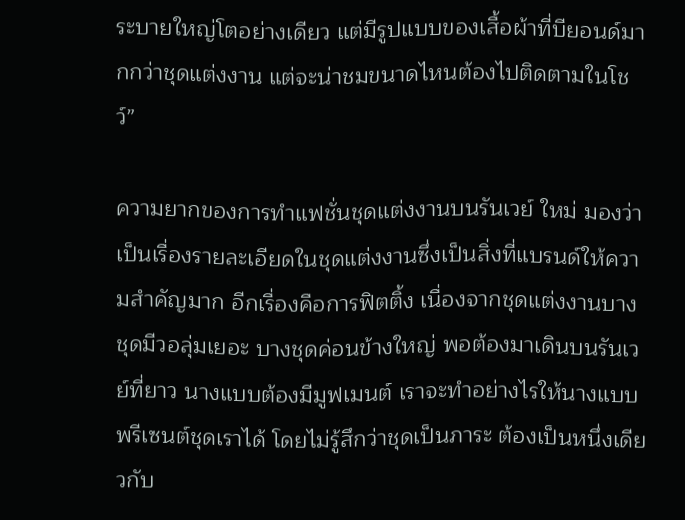ระบายใหญ่โตอย่างเดียว แต่มีรูปแบบของเสื้อผ้าที่บียอนด์มากกว่าชุดแต่งงาน แต่จะน่าชมขนาดไหนต้องไปติดตามในโชว์”

ความยากของการทำแฟชั่นชุดแต่งงานบนรันเวย์ ใหม่ มองว่าเป็นเรื่องรายละเอียดในชุดแต่งงานซึ่งเป็นสิ่งที่แบรนด์ให้ความสำคัญมาก อีกเรื่องคือการฟิตติ้ง เนื่องจากชุดแต่งงานบางชุดมีวอลุ่มเยอะ บางชุดค่อนข้างใหญ่ พอต้องมาเดินบนรันเวย์ที่ยาว นางแบบต้องมีมูฟเมนต์ เราจะทำอย่างไรให้นางแบบพรีเซนต์ชุดเราได้ โดยไม่รู้สึกว่าชุดเป็นภาระ ต้องเป็นหนึ่งเดียวกับ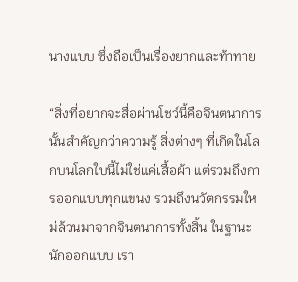นางแบบ ซึ่งถือเป็นเรื่องยากและท้าทาย

“สิ่งที่อยากจะสื่อผ่านโชว์นี้คือจินตนาการนั้นสำคัญกว่าความรู้ สิ่งต่างๆ ที่เกิดในโลกบนโลกใบนี้ไม่ใช่แค่เสื้อผ้า แต่รวมถึงการออกแบบทุกแขนง รวมถึงนวัตกรรมใหม่ล้วนมาจากจินตนาการทั้งสิ้น ในฐานะนักออกแบบ เรา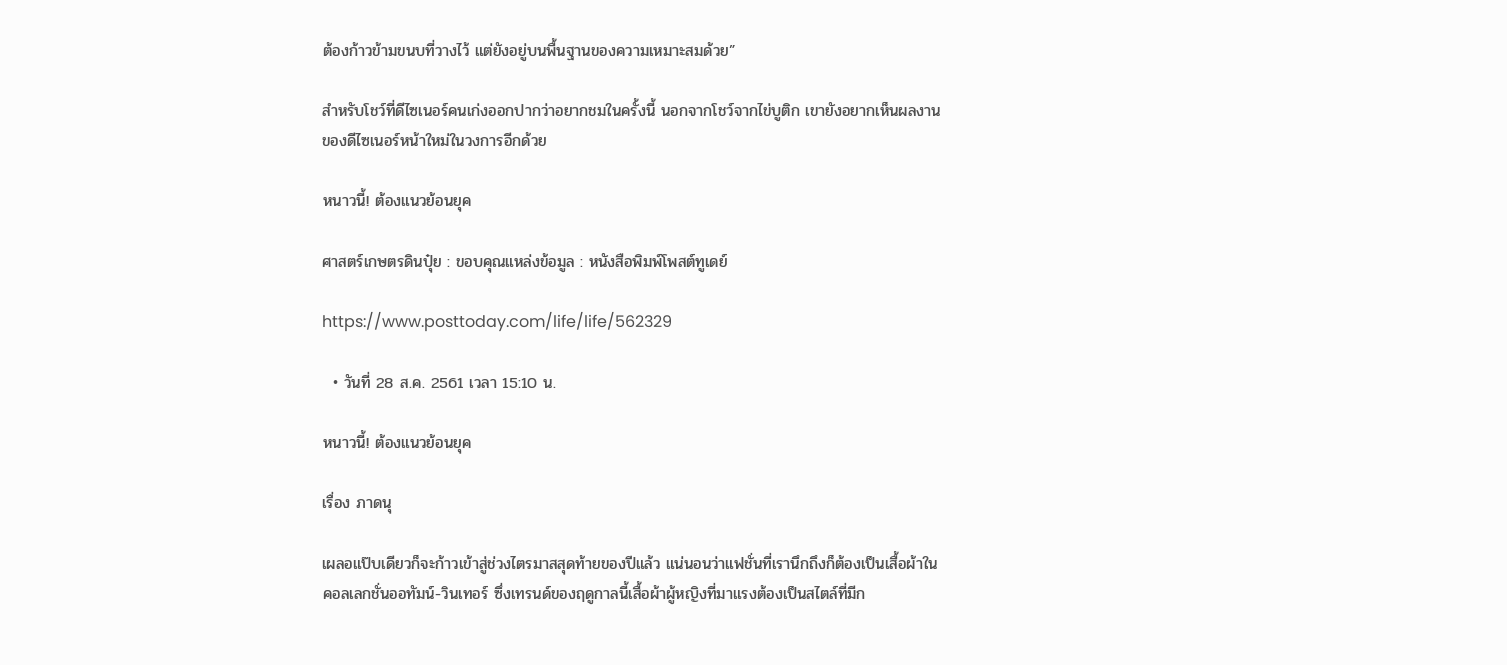ต้องก้าวข้ามขนบที่วางไว้ แต่ยังอยู่บนพื้นฐานของความเหมาะสมด้วย”

สำหรับโชว์ที่ดีไซเนอร์คนเก่งออกปากว่าอยากชมในครั้งนี้ นอกจากโชว์จากไข่บูติก เขายังอยากเห็นผลงานของดีไซเนอร์หน้าใหม่ในวงการอีกด้วย

หนาวนี้! ต้องแนวย้อนยุค

ศาสตร์เกษตรดินปุ๋ย : ขอบคุณแหล่งข้อมูล : หนังสือพิมพ์โพสต์ทูเดย์

https://www.posttoday.com/life/life/562329

  • วันที่ 28 ส.ค. 2561 เวลา 15:10 น.

หนาวนี้! ต้องแนวย้อนยุค

เรื่อง ภาดนุ

เผลอแป๊บเดียวก็จะก้าวเข้าสู่ช่วงไตรมาสสุดท้ายของปีแล้ว แน่นอนว่าแฟชั่นที่เรานึกถึงก็ต้องเป็นเสื้อผ้าในคอลเลกชั่นออทัมน์-วินเทอร์ ซึ่งเทรนด์ของฤดูกาลนี้เสื้อผ้าผู้หญิงที่มาแรงต้องเป็นสไตล์ที่มีก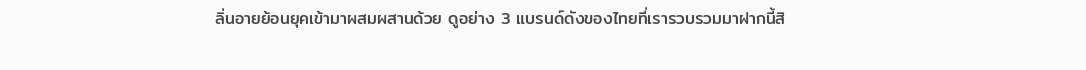ลิ่นอายย้อนยุคเข้ามาผสมผสานด้วย ดูอย่าง 3 แบรนด์ดังของไทยที่เรารวบรวมมาฝากนี้สิ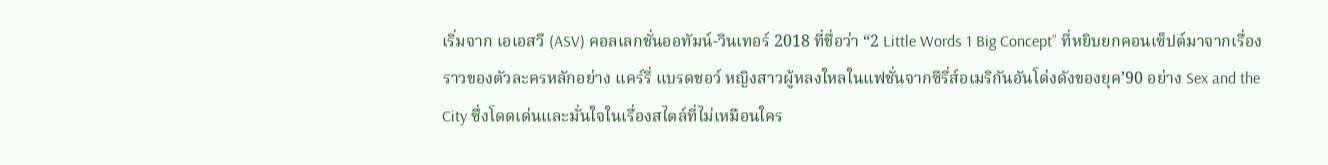เริ่มจาก เอเอสวี (ASV) คอลเลกชั่นออทัมน์-วินเทอร์ 2018 ที่ชื่อว่า “2 Little Words 1 Big Concept” ที่หยิบยกคอนเซ็ปต์มาจากเรื่องราวของตัวละครหลักอย่าง แคร์รี่ แบรดชอว์ หญิงสาวผู้หลงใหลในแฟชั่นจากซีรี่ส์อเมริกันอันโด่งดังของยุค’90 อย่าง Sex and the City ซึ่งโดดเด่นและมั่นใจในเรื่องสไตล์ที่ไม่เหมือนใคร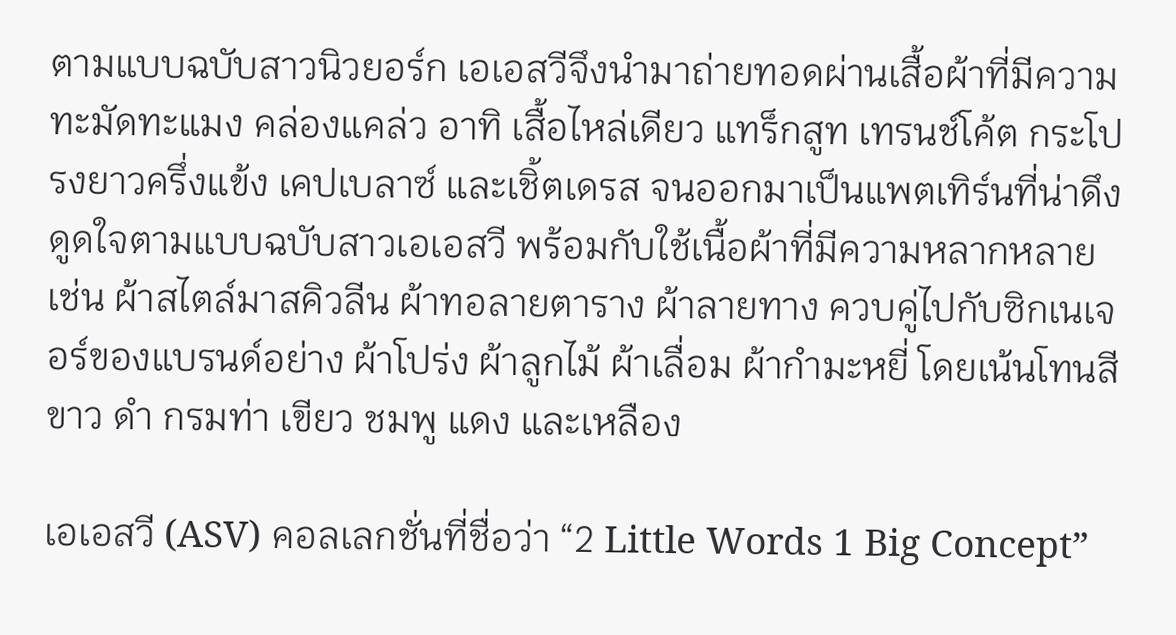ตามแบบฉบับสาวนิวยอร์ก เอเอสวีจึงนำมาถ่ายทอดผ่านเสื้อผ้าที่มีความทะมัดทะแมง คล่องแคล่ว อาทิ เสื้อไหล่เดียว แทร็กสูท เทรนช์โค้ต กระโปรงยาวครึ่งแข้ง เคปเบลาซ์ และเชิ้ตเดรส จนออกมาเป็นแพตเทิร์นที่น่าดึงดูดใจตามแบบฉบับสาวเอเอสวี พร้อมกับใช้เนื้อผ้าที่มีความหลากหลาย เช่น ผ้าสไตล์มาสคิวลีน ผ้าทอลายตาราง ผ้าลายทาง ควบคู่ไปกับซิกเนเจอร์ของแบรนด์อย่าง ผ้าโปร่ง ผ้าลูกไม้ ผ้าเลื่อม ผ้ากำมะหยี่ โดยเน้นโทนสีขาว ดำ กรมท่า เขียว ชมพู แดง และเหลือง

เอเอสวี (ASV) คอลเลกชั่นที่ชื่อว่า “2 Little Words 1 Big Concept”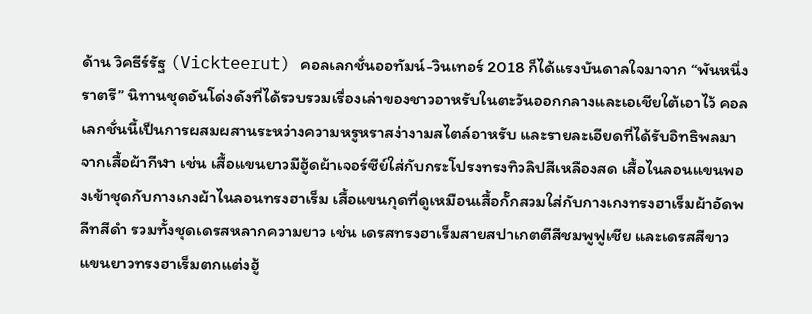ด้าน วิคธีร์รัฐ (Vickteerut) คอลเลกชั่นออทัมน์-วินเทอร์ 2018 ก็ได้แรงบันดาลใจมาจาก “พันหนึ่งราตรี” นิทานชุดอันโด่งดังที่ได้รวบรวมเรื่องเล่าของชาวอาหรับในตะวันออกกลางและเอเชียใต้เอาไว้ คอลเลกชั่นนี้เป็นการผสมผสานระหว่างความหรูหราสง่างามสไตล์อาหรับ และรายละเอียดที่ได้รับอิทธิพลมาจากเสื้อผ้ากีฬา เช่น เสื้อแขนยาวมีฮู้ดผ้าเจอร์ซีย์ใส่กับกระโปรงทรงทิวลิปสีเหลืองสด เสื้อไนลอนแขนพองเข้าชุดกับกางเกงผ้าไนลอนทรงฮาเร็ม เสื้อแขนกุดที่ดูเหมือนเสื้อกั๊กสวมใส่กับกางเกงทรงฮาเร็มผ้าอัดพลีทสีดำ รวมทั้งชุดเดรสหลากความยาว เช่น เดรสทรงฮาเร็มสายสปาเกตตีสีชมพูฟูเชีย และเดรสสีขาวแขนยาวทรงฮาเร็มตกแต่งฮู้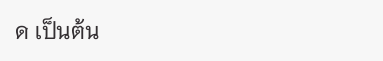ด เป็นต้น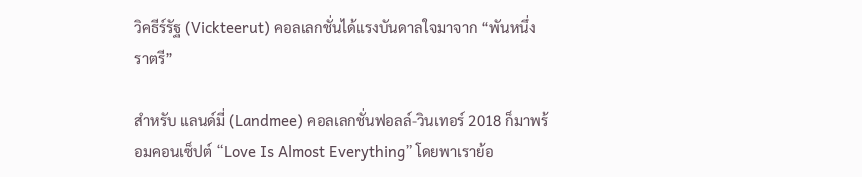วิคธีร์รัฐ (Vickteerut) คอลเลกชั่นได้แรงบันดาลใจมาจาก “พันหนึ่งราตรี”

สำหรับ แลนด์มี่ (Landmee) คอลเลกชั่นฟอลล์-วินเทอร์ 2018 ก็มาพร้อมคอนเซ็ปต์ “Love Is Almost Everything” โดยพาเราย้อ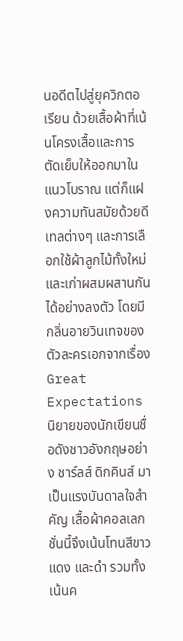นอดีตไปสู่ยุควิกตอเรียน ด้วยเสื้อผ้าที่เน้นโครงเสื้อและการตัดเย็บให้ออกมาในแนวโบราณ แต่ก็แฝงความทันสมัยด้วยดีเทลต่างๆ และการเลือกใช้ผ้าลูกไม้ทั้งใหม่และเก่าผสมผสานกันได้อย่างลงตัว โดยมีกลิ่นอายวินเทจของตัวละครเอกจากเรื่อง Great Expectations นิยายของนักเขียนชื่อดังชาวอังกฤษอย่าง ชาร์ลส์ ดิกคินส์ มาเป็นแรงบันดาลใจสำคัญ เสื้อผ้าคอลเลกชั่นนี้จึงเน้นโทนสีขาว แดง และดำ รวมทั้งเน้นค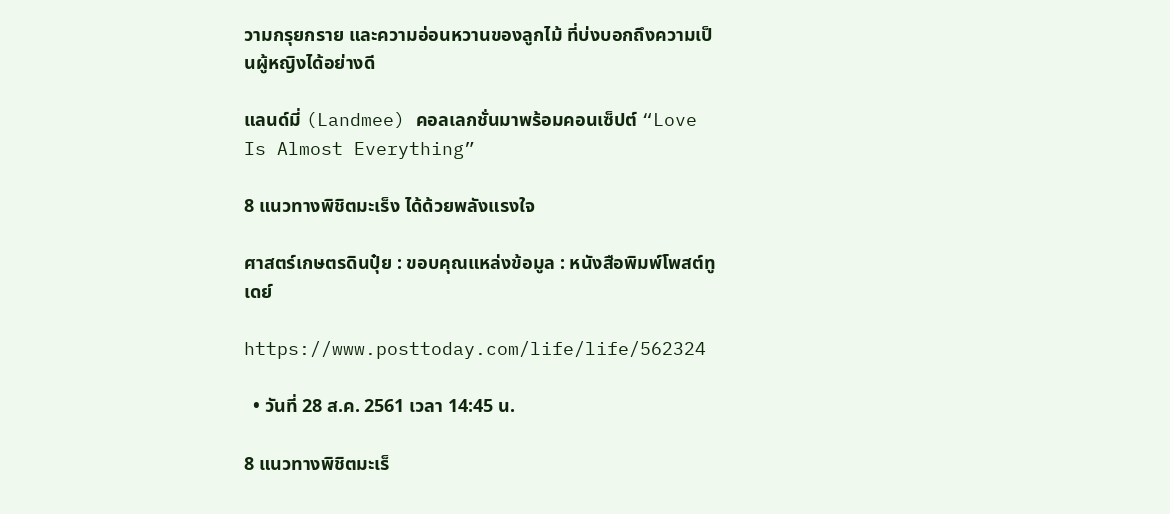วามกรุยกราย และความอ่อนหวานของลูกไม้ ที่บ่งบอกถึงความเป็นผู้หญิงได้อย่างดี

แลนด์มี่ (Landmee) คอลเลกชั่นมาพร้อมคอนเซ็ปต์ “Love Is Almost Everything”

8 แนวทางพิชิตมะเร็ง ได้ด้วยพลังแรงใจ

ศาสตร์เกษตรดินปุ๋ย : ขอบคุณแหล่งข้อมูล : หนังสือพิมพ์โพสต์ทูเดย์

https://www.posttoday.com/life/life/562324

  • วันที่ 28 ส.ค. 2561 เวลา 14:45 น.

8 แนวทางพิชิตมะเร็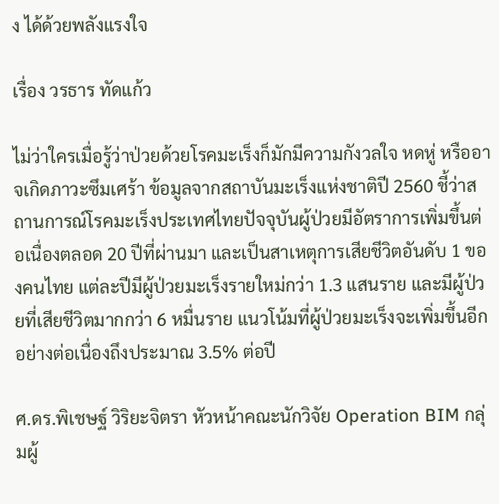ง ได้ด้วยพลังแรงใจ

เรื่อง วรธาร ทัดแก้ว

ไม่ว่าใครเมื่อรู้ว่าป่วยด้วยโรคมะเร็งก็มักมีความกังวลใจ หดหู่ หรืออาจเกิดภาวะซึมเศร้า ข้อมูลจากสถาบันมะเร็งแห่งชาติปี 2560 ชี้ว่าสถานการณ์โรคมะเร็งประเทศไทยปัจจุบันผู้ป่วยมีอัตราการเพิ่มขึ้นต่อเนื่องตลอด 20 ปีที่ผ่านมา และเป็นสาเหตุการเสียชีวิตอันดับ 1 ของคนไทย แต่ละปีมีผู้ป่วยมะเร็งรายใหม่กว่า 1.3 แสนราย และมีผู้ป่วยที่เสียชีวิตมากกว่า 6 หมื่นราย แนวโน้มที่ผู้ป่วยมะเร็งจะเพิ่มขึ้นอีกอย่างต่อเนื่องถึงประมาณ 3.5% ต่อปี

ศ.ดร.พิเชษฐ์ วิริยะจิตรา หัวหน้าคณะนักวิจัย Operation BIM กลุ่มผู้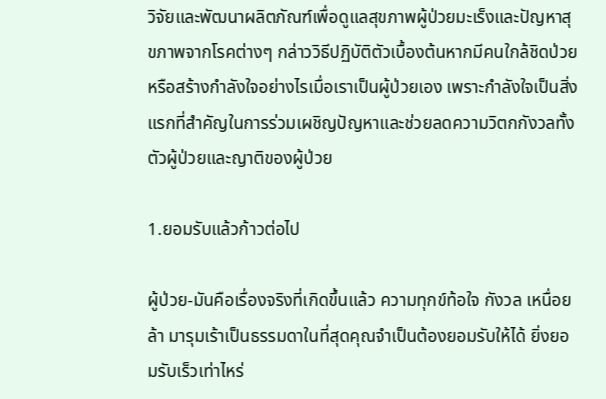วิจัยและพัฒนาผลิตภัณฑ์เพื่อดูแลสุขภาพผู้ป่วยมะเร็งและปัญหาสุขภาพจากโรคต่างๆ กล่าววิธีปฏิบัติตัวเบื้องต้นหากมีคนใกล้ชิดป่วย หรือสร้างกำลังใจอย่างไรเมื่อเราเป็นผู้ป่วยเอง เพราะกำลังใจเป็นสิ่งแรกที่สำคัญในการร่วมเผชิญปัญหาและช่วยลดความวิตกกังวลทั้งตัวผู้ป่วยและญาติของผู้ป่วย

1.ยอมรับแล้วก้าวต่อไป

ผู้ป่วย-มันคือเรื่องจริงที่เกิดขึ้นแล้ว ความทุกข์ท้อใจ กังวล เหนื่อยล้า มารุมเร้าเป็นธรรมดาในที่สุดคุณจำเป็นต้องยอมรับให้ได้ ยิ่งยอมรับเร็วเท่าไหร่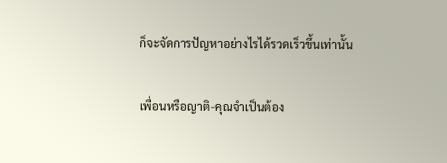ก็จะจัดการปัญหาอย่างไรได้รวดเร็วขึ้นเท่านั้น

เพื่อนหรือญาติ-คุณจำเป็นต้อง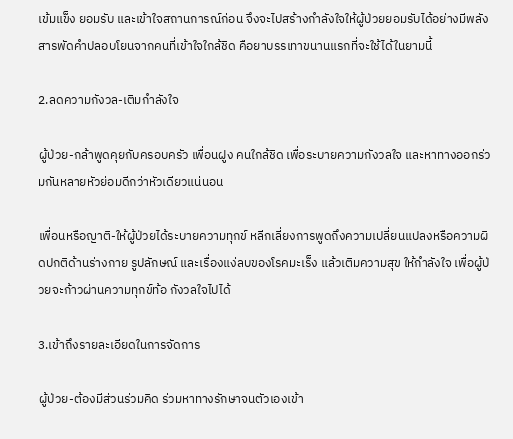เข้มแข็ง ยอมรับ และเข้าใจสถานการณ์ก่อน จึงจะไปสร้างกำลังใจให้ผู้ป่วยยอมรับได้อย่างมีพลัง สารพัดคำปลอบโยนจากคนที่เข้าใจใกล้ชิด คือยาบรรเทาขนานแรกที่จะใช้ได้ในยามนี้

2.ลดความกังวล-เติมกำลังใจ

ผู้ป่วย-กล้าพูดคุยกับครอบครัว เพื่อนฝูง คนใกล้ชิด เพื่อระบายความกังวลใจ และหาทางออกร่วมกันหลายหัวย่อมดีกว่าหัวเดียวแน่นอน

เพื่อนหรือญาติ-ให้ผู้ป่วยได้ระบายความทุกข์ หลีกเลี่ยงการพูดถึงความเปลี่ยนแปลงหรือความผิดปกติด้านร่างกาย รูปลักษณ์ และเรื่องแง่ลบของโรคมะเร็ง แล้วเติมความสุข ให้กำลังใจ เพื่อผู้ป่วยจะก้าวผ่านความทุกข์ท้อ กังวลใจไปได้

3.เข้าถึงรายละเอียดในการจัดการ

ผู้ป่วย-ต้องมีส่วนร่วมคิด ร่วมหาทางรักษาจนตัวเองเข้า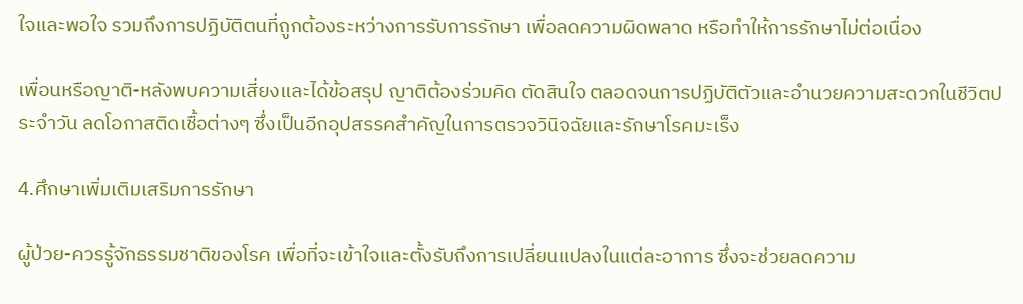ใจและพอใจ รวมถึงการปฏิบัติตนที่ถูกต้องระหว่างการรับการรักษา เพื่อลดความผิดพลาด หรือทำให้การรักษาไม่ต่อเนื่อง

เพื่อนหรือญาติ-หลังพบความเสี่ยงและได้ข้อสรุป ญาติต้องร่วมคิด ตัดสินใจ ตลอดจนการปฏิบัติตัวและอำนวยความสะดวกในชีวิตประจำวัน ลดโอกาสติดเชื้อต่างๆ ซึ่งเป็นอีกอุปสรรคสำคัญในการตรวจวินิจฉัยและรักษาโรคมะเร็ง

4.ศึกษาเพิ่มเติมเสริมการรักษา

ผู้ป่วย-ควรรู้จักธรรมชาติของโรค เพื่อที่จะเข้าใจและตั้งรับถึงการเปลี่ยนแปลงในแต่ละอาการ ซึ่งจะช่วยลดความ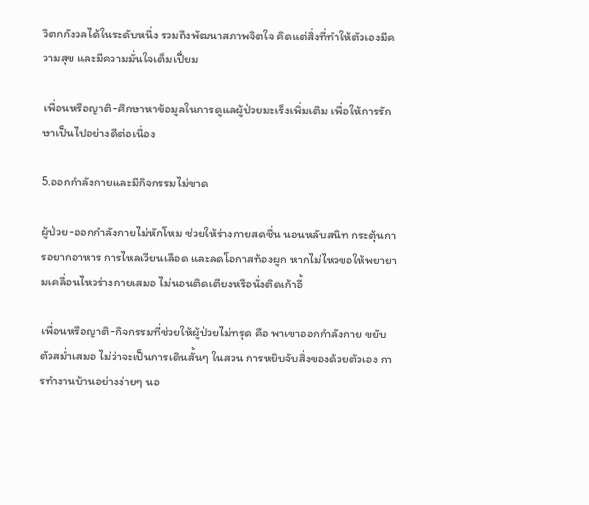วิตกกังวลได้ในระดับหนึ่ง รวมถึงพัฒนาสภาพจิตใจ คิดแต่สิ่งที่ทำให้ตัวเองมีความสุข และมีความมั่นใจเต็มเปี่ยม

เพื่อนหรือญาติ-ศึกษาหาข้อมูลในการดูแลผู้ป่วยมะเร็งเพิ่มเติม เพื่อให้การรักษาเป็นไปอย่างดีต่อเนื่อง

5.ออกกำลังกายและมีกิจกรรมไม่ขาด

ผู้ป่วย-ออกกำลังกายไม่หักโหม ช่วยให้ร่างกายสดชื่น นอนหลับสนิท กระตุ้นการอยากอาหาร การไหลเวียนเลือด และลดโอกาสท้องผูก หากไม่ไหวขอให้พยายามเคลื่อนไหวร่างกายเสมอ ไม่นอนติดเตียงหรือนั่งติดเก้าอี้

เพื่อนหรือญาติ-กิจกรรมที่ช่วยให้ผู้ป่วยไม่ทรุด คือ พาเขาออกกำลังกาย ขยับตัวสม่ำเสมอ ไม่ว่าจะเป็นการเดินสั้นๆ ในสวน การหยิบจับสิ่งของด้วยตัวเอง การทำงานบ้านอย่างง่ายๆ นอ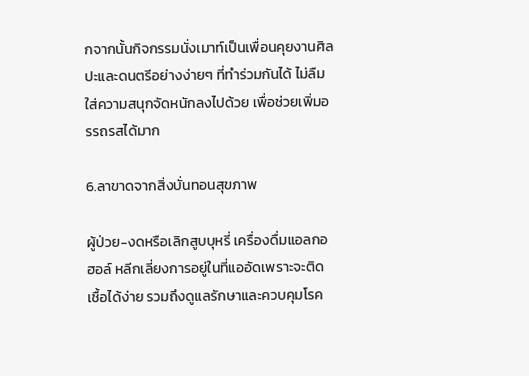กจากนั้นกิจกรรมนั่งเมาท์เป็นเพื่อนคุยงานศิลปะและดนตรีอย่างง่ายๆ ที่ทำร่วมกันได้ ไม่ลืมใส่ความสนุกจัดหนักลงไปด้วย เพื่อช่วยเพิ่มอรรถรสได้มาก

6.ลาขาดจากสิ่งบั่นทอนสุขภาพ

ผู้ป่วย-งดหรือเลิกสูบบุหรี่ เครื่องดื่มแอลกอฮอล์ หลีกเลี่ยงการอยู่ในที่แออัดเพราะจะติดเชื้อได้ง่าย รวมถึงดูแลรักษาและควบคุมโรค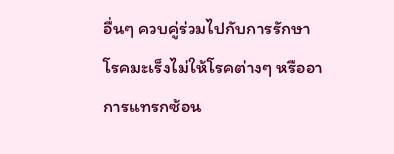อื่นๆ ควบคู่ร่วมไปกับการรักษาโรคมะเร็งไม่ให้โรคต่างๆ หรืออาการแทรกซ้อน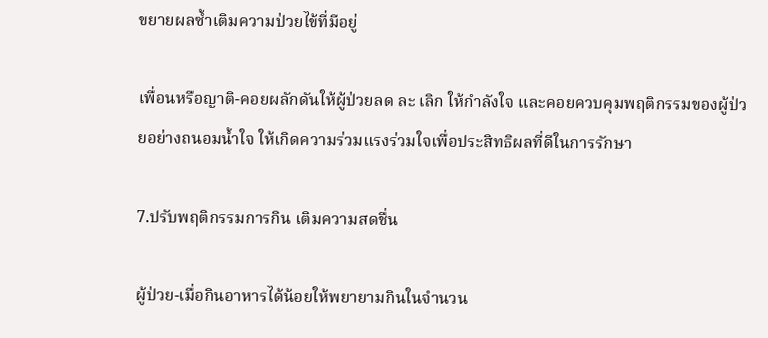ขยายผลซ้ำเติมความป่วยไข้ที่มีอยู่

เพื่อนหรือญาติ-คอยผลักดันให้ผู้ป่วยลด ละ เลิก ให้กำลังใจ และคอยควบคุมพฤติกรรมของผู้ป่วยอย่างถนอมน้ำใจ ให้เกิดความร่วมแรงร่วมใจเพื่อประสิทธิผลที่ดีในการรักษา

7.ปรับพฤติกรรมการกิน เติมความสดชื่น

ผู้ป่วย-เมื่อกินอาหารได้น้อยให้พยายามกินในจำนวน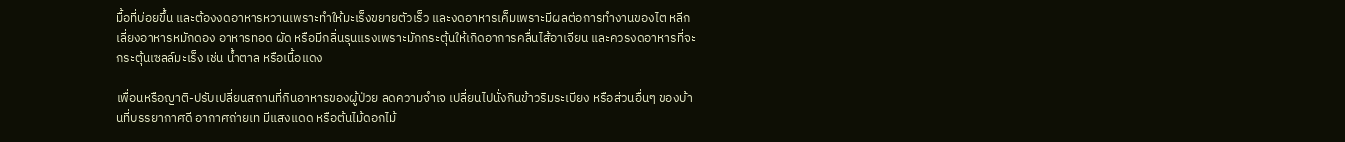มื้อที่บ่อยขึ้น และต้องงดอาหารหวานเพราะทำให้มะเร็งขยายตัวเร็ว และงดอาหารเค็มเพราะมีผลต่อการทำงานของไต หลีกเลี่ยงอาหารหมักดอง อาหารทอด ผัด หรือมีกลิ่นรุนแรงเพราะมักกระตุ้นให้เกิดอาการคลื่นไส้อาเจียน และควรงดอาหารที่จะกระตุ้นเซลล์มะเร็ง เช่น น้ำตาล หรือเนื้อแดง

เพื่อนหรือญาติ-ปรับเปลี่ยนสถานที่กินอาหารของผู้ป่วย ลดความจำเจ เปลี่ยนไปนั่งกินข้าวริมระเบียง หรือส่วนอื่นๆ ของบ้านที่บรรยากาศดี อากาศถ่ายเท มีแสงแดด หรือต้นไม้ดอกไม้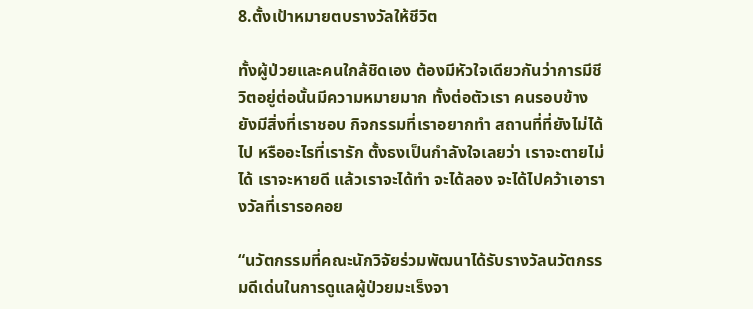8.ตั้งเป้าหมายตบรางวัลให้ชีวิต

ทั้งผู้ป่วยและคนใกล้ชิดเอง ต้องมีหัวใจเดียวกันว่าการมีชีวิตอยู่ต่อนั้นมีความหมายมาก ทั้งต่อตัวเรา คนรอบข้าง ยังมีสิ่งที่เราชอบ กิจกรรมที่เราอยากทำ สถานที่ที่ยังไม่ได้ไป หรืออะไรที่เรารัก ตั้งธงเป็นกำลังใจเลยว่า เราจะตายไม่ได้ เราจะหายดี แล้วเราจะได้ทำ จะได้ลอง จะได้ไปคว้าเอารางวัลที่เรารอคอย

“นวัตกรรมที่คณะนักวิจัยร่วมพัฒนาได้รับรางวัลนวัตกรรมดีเด่นในการดูแลผู้ป่วยมะเร็งจา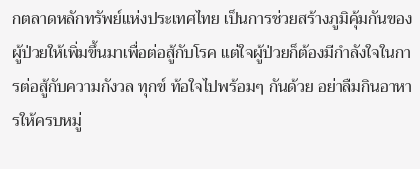กตลาดหลักทรัพย์แห่งประเทศไทย เป็นการช่วยสร้างภูมิคุ้มกันของผู้ป่วยให้เพิ่มขึ้นมาเพื่อต่อสู้กับโรค แต่ใจผู้ป่วยก็ต้องมีกำลังใจในการต่อสู้กับความกังวล ทุกข์ ท้อใจไปพร้อมๆ กันด้วย อย่าลืมกินอาหารให้ครบหมู่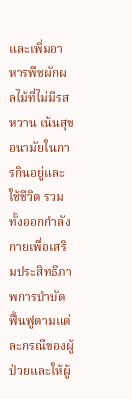และเพิ่มอาหารพืชผักผลไม้ที่ไม่มีรสหวาน เน้นสุขอนามัยในการกินอยู่และใช้ชีวิต รวมทั้งออกกำลังกายเพื่อเสริมประสิทธิภาพการบำบัด ฟื้นฟูตามแต่ละกรณีของผู้ป่วยและให้ผู้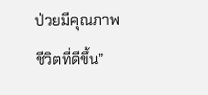ป่วยมีคุณภาพชีวิตที่ดีขึ้น”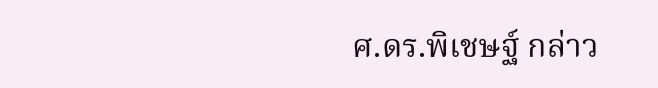ศ.ดร.พิเชษฐ์ กล่าว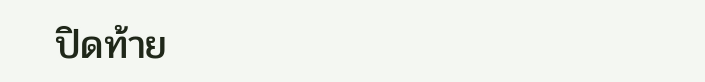ปิดท้าย